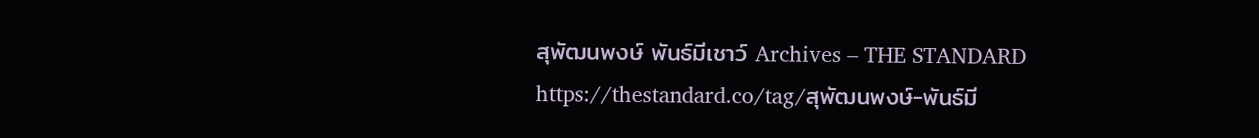สุพัฒนพงษ์ พันธ์มีเชาว์ Archives – THE STANDARD https://thestandard.co/tag/สุพัฒนพงษ์-พันธ์มี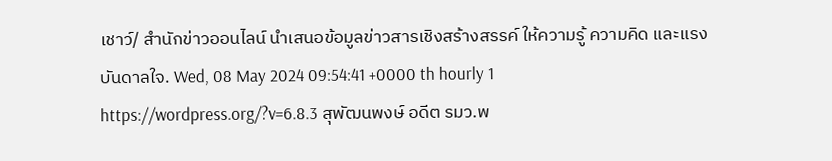เชาว์/ สำนักข่าวออนไลน์ นำเสนอข้อมูลข่าวสารเชิงสร้างสรรค์ ให้ความรู้ ความคิด และแรงบันดาลใจ. Wed, 08 May 2024 09:54:41 +0000 th hourly 1 https://wordpress.org/?v=6.8.3 สุพัฒนพงษ์ อดีต รมว.พ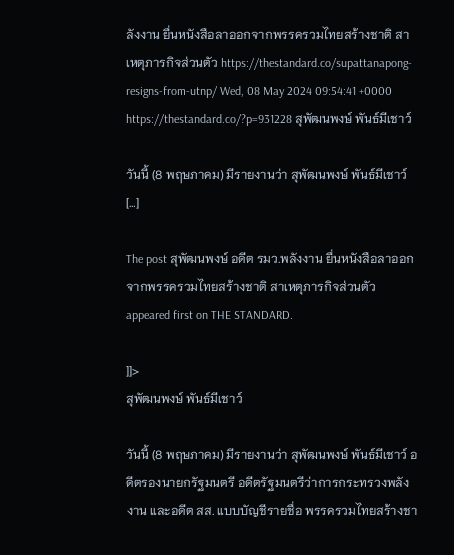ลังงาน ยื่นหนังสือลาออกจากพรรครวมไทยสร้างชาติ สาเหตุภารกิจส่วนตัว https://thestandard.co/supattanapong-resigns-from-utnp/ Wed, 08 May 2024 09:54:41 +0000 https://thestandard.co/?p=931228 สุพัฒนพงษ์ พันธ์มีเชาว์

วันนี้ (8 พฤษภาคม) มีรายงานว่า สุพัฒนพงษ์ พันธ์มีเชาว์ […]

The post สุพัฒนพงษ์ อดีต รมว.พลังงาน ยื่นหนังสือลาออกจากพรรครวมไทยสร้างชาติ สาเหตุภารกิจส่วนตัว appeared first on THE STANDARD.

]]>
สุพัฒนพงษ์ พันธ์มีเชาว์

วันนี้ (8 พฤษภาคม) มีรายงานว่า สุพัฒนพงษ์ พันธ์มีเชาว์ อดีตรองนายกรัฐมนตรี อดีตรัฐมนตรีว่าการกระทรวงพลังงาน และอดีต สส. แบบบัญชีรายชื่อ พรรครวมไทยสร้างชา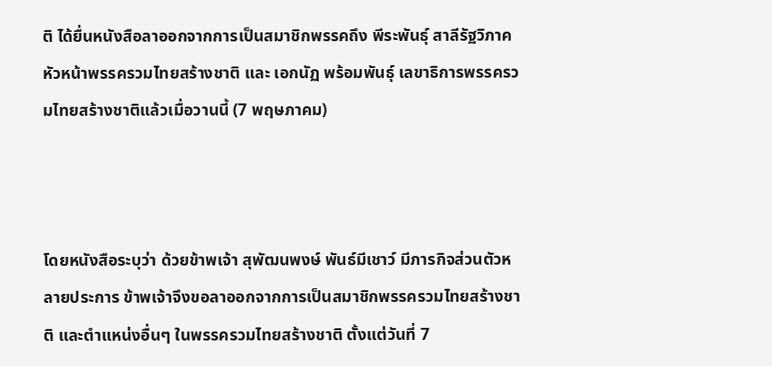ติ ได้ยื่นหนังสือลาออกจากการเป็นสมาชิกพรรคถึง พีระพันธุ์ สาลีรัฐวิภาค หัวหน้าพรรครวมไทยสร้างชาติ และ เอกนัฏ พร้อมพันธุ์ เลขาธิการพรรครวมไทยสร้างชาติแล้วเมื่อวานนี้ (7 พฤษภาคม)



โดยหนังสือระบุว่า ด้วยข้าพเจ้า สุพัฒนพงษ์ พันธ์มีเชาว์ มีภารกิจส่วนตัวหลายประการ ข้าพเจ้าจึงขอลาออกจากการเป็นสมาชิกพรรครวมไทยสร้างชาติ และตำแหน่งอื่นๆ ในพรรครวมไทยสร้างชาติ ตั้งแต่วันที่ 7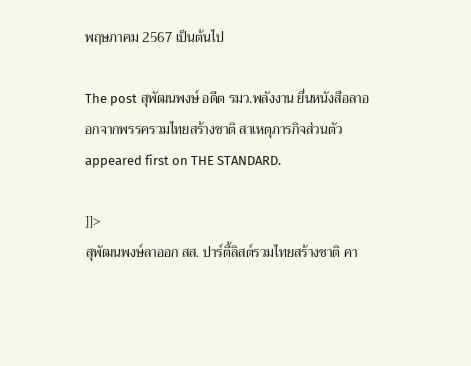พฤษภาคม 2567 เป็นต้นไป

The post สุพัฒนพงษ์ อดีต รมว.พลังงาน ยื่นหนังสือลาออกจากพรรครวมไทยสร้างชาติ สาเหตุภารกิจส่วนตัว appeared first on THE STANDARD.

]]>
สุพัฒนพงษ์ลาออก สส. ปาร์ตี้ลิสต์รวมไทยสร้างชาติ คา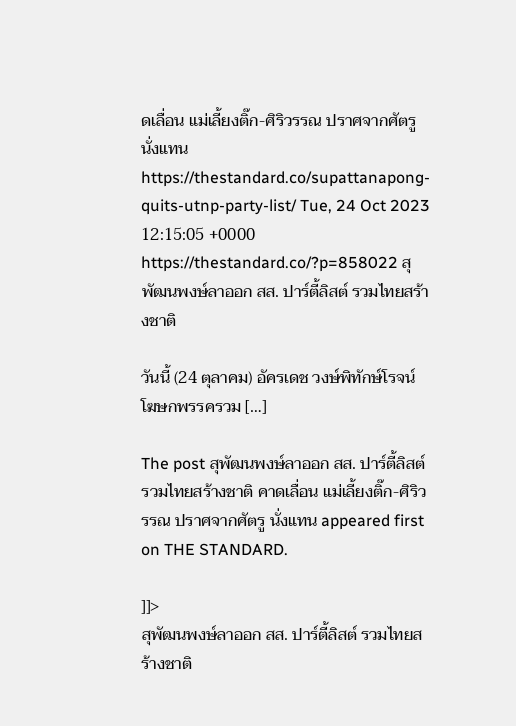ดเลื่อน แม่เลี้ยงติ๊ก-ศิริวรรณ ปราศจากศัตรู นั่งแทน https://thestandard.co/supattanapong-quits-utnp-party-list/ Tue, 24 Oct 2023 12:15:05 +0000 https://thestandard.co/?p=858022 สุพัฒนพงษ์ลาออก สส. ปาร์ตี้ลิสต์ รวมไทยสร้างชาติ

วันนี้ (24 ตุลาคม) อัครเดช วงษ์พิทักษ์โรจน์ โฆษกพรรครวม […]

The post สุพัฒนพงษ์ลาออก สส. ปาร์ตี้ลิสต์รวมไทยสร้างชาติ คาดเลื่อน แม่เลี้ยงติ๊ก-ศิริวรรณ ปราศจากศัตรู นั่งแทน appeared first on THE STANDARD.

]]>
สุพัฒนพงษ์ลาออก สส. ปาร์ตี้ลิสต์ รวมไทยสร้างชาติ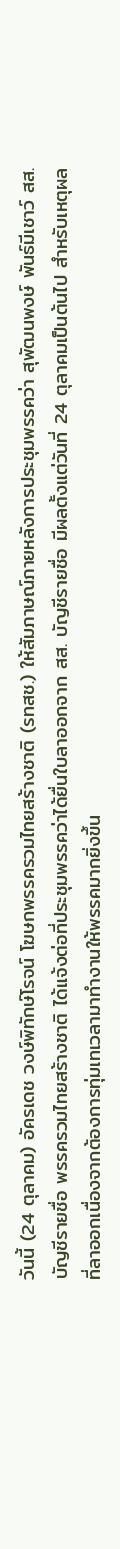วันนี้ (24 ตุลาคม) อัครเดช วงษ์พิทักษ์โรจน์ โฆษกพรรครวมไทยสร้างชาติ (รทสช.) ให้สัมภาษณ์ภายหลังการประชุมพรรคว่า สุพัฒนพงษ์ พันธ์มีเชาว์ สส. บัญชีรายชื่อ พรรครวมไทยสร้างชาติ ได้แจ้งต่อที่ประชุมพรรคว่าได้ยื่นใบลาออกจาก สส. บัญชีรายชื่อ มีผลตั้งแต่วันที่ 24 ตุลาคมเป็นต้นไป สำหรับเหตุผลที่ลาออกเนื่องจากต้องการทุ่มเทเวลามาทำงานให้พรรคมากยิ่งขึ้น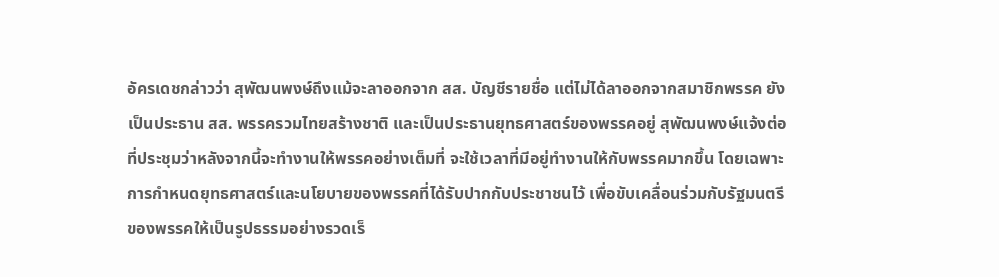อัครเดชกล่าวว่า สุพัฒนพงษ์ถึงแม้จะลาออกจาก สส. บัญชีรายชื่อ แต่ไม่ได้ลาออกจากสมาชิกพรรค ยังเป็นประธาน สส. พรรครวมไทยสร้างชาติ และเป็นประธานยุทธศาสตร์ของพรรคอยู่ สุพัฒนพงษ์แจ้งต่อที่ประชุมว่าหลังจากนี้จะทำงานให้พรรคอย่างเต็มที่ จะใช้เวลาที่มีอยู่ทำงานให้กับพรรคมากขึ้น โดยเฉพาะการกำหนดยุทธศาสตร์และนโยบายของพรรคที่ได้รับปากกับประชาชนไว้ เพื่อขับเคลื่อนร่วมกับรัฐมนตรีของพรรคให้เป็นรูปธรรมอย่างรวดเร็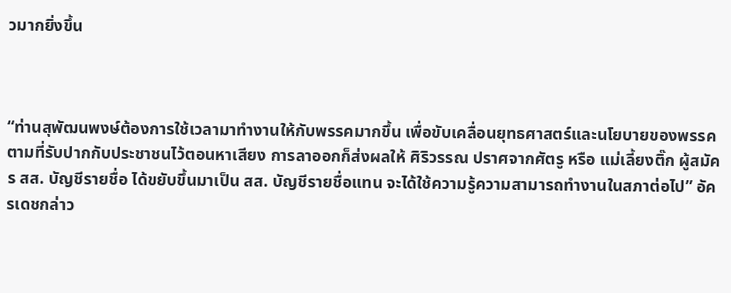วมากยิ่งขึ้น



“ท่านสุพัฒนพงษ์ต้องการใช้เวลามาทำงานให้กับพรรคมากขึ้น เพื่อขับเคลื่อนยุทธศาสตร์และนโยบายของพรรค ตามที่รับปากกับประชาชนไว้ตอนหาเสียง การลาออกก็ส่งผลให้ ศิริวรรณ ปราศจากศัตรู หรือ แม่เลี้ยงติ๊ก ผู้สมัคร สส. บัญชีรายชื่อ ได้ขยับขึ้นมาเป็น สส. บัญชีรายชื่อแทน จะได้ใช้ความรู้ความสามารถทำงานในสภาต่อไป” อัครเดชกล่าว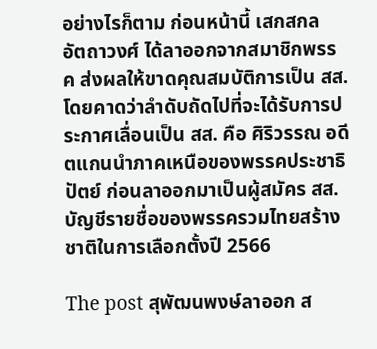อย่างไรก็ตาม ก่อนหน้านี้ เสกสกล อัตถาวงศ์ ได้ลาออกจากสมาชิกพรรค ส่งผลให้ขาดคุณสมบัติการเป็น สส. โดยคาดว่าลำดับถัดไปที่จะได้รับการประกาศเลื่อนเป็น สส. คือ ศิริวรรณ อดีตแกนนำภาคเหนือของพรรคประชาธิปัตย์ ก่อนลาออกมาเป็นผู้สมัคร สส. บัญชีรายชื่อของพรรครวมไทยสร้างชาติในการเลือกตั้งปี 2566

The post สุพัฒนพงษ์ลาออก ส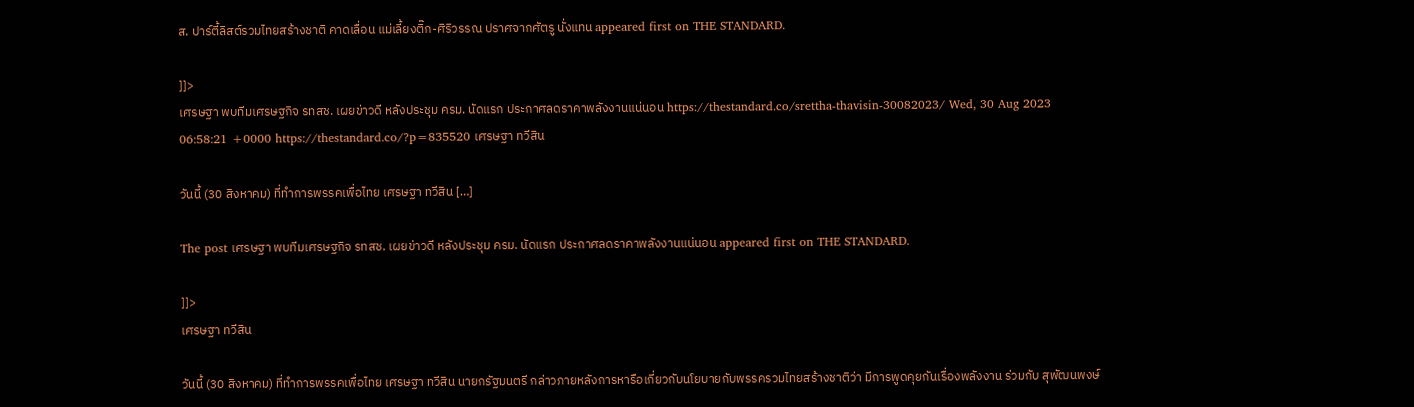ส. ปาร์ตี้ลิสต์รวมไทยสร้างชาติ คาดเลื่อน แม่เลี้ยงติ๊ก-ศิริวรรณ ปราศจากศัตรู นั่งแทน appeared first on THE STANDARD.

]]>
เศรษฐา พบทีมเศรษฐกิจ รทสช. เผยข่าวดี หลังประชุม ครม. นัดแรก ประกาศลดราคาพลังงานแน่นอน https://thestandard.co/srettha-thavisin-30082023/ Wed, 30 Aug 2023 06:58:21 +0000 https://thestandard.co/?p=835520 เศรษฐา ทวีสิน

วันนี้ (30 สิงหาคม) ที่ทำการพรรคเพื่อไทย เศรษฐา ทวีสิน […]

The post เศรษฐา พบทีมเศรษฐกิจ รทสช. เผยข่าวดี หลังประชุม ครม. นัดแรก ประกาศลดราคาพลังงานแน่นอน appeared first on THE STANDARD.

]]>
เศรษฐา ทวีสิน

วันนี้ (30 สิงหาคม) ที่ทำการพรรคเพื่อไทย เศรษฐา ทวีสิน นายกรัฐมนตรี กล่าวภายหลังการหารือเกี่ยวกับนโยบายกับพรรครวมไทยสร้างชาติว่า มีการพูดคุยกันเรื่องพลังงาน ร่วมกับ สุพัฒนพงษ์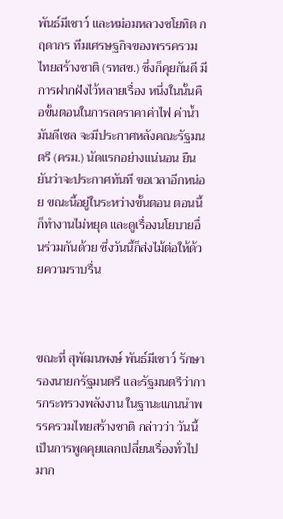พันธ์มีเชาว์ และหม่อมหลวงชโยทิต กฤดากร ทีมเศรษฐกิจของพรรครวมไทยสร้างชาติ (รทสช.) ซึ่งก็คุยกันดี มีการฝากฝังไว้หลายเรื่อง หนึ่งในนั้นคือขั้นตอนในการลดราคาค่าไฟ ค่าน้ำมันดีเซล จะมีประกาศหลังคณะรัฐมนตรี (ครม.) นัดแรกอย่างแน่นอน ยืนยันว่าจะประกาศทันที ขอเวลาอีกหน่อย ขณะนี้อยู่ในระหว่างขั้นตอน ตอนนี้ก็ทำงานไม่หยุด และดูเรื่องนโยบายอื่นร่วมกันด้วย ซึ่งวันนี้ก็ส่งไม้ต่อให้ด้วยความราบรื่น



ขณะที่ สุพัฒนพงษ์ พันธ์มีเชาว์ รักษารองนายกรัฐมนตรี และรัฐมนตรีว่าการกระทรวงพลังงาน ในฐานะแกนนำพรรครวมไทยสร้างชาติ กล่าวว่า วันนี้เป็นการพูดคุยแลกเปลี่ยนเรื่องทั่วไปมาก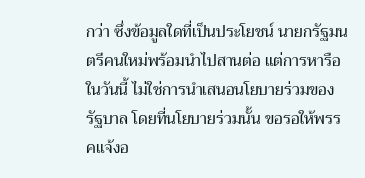กว่า ซึ่งข้อมูลใดที่เป็นประโยชน์ นายกรัฐมนตรีคนใหม่พร้อมนำไปสานต่อ แต่การหารือในวันนี้ ไม่ใช่การนำเสนอนโยบายร่วมของรัฐบาล โดยที่นโยบายร่วมนั้น ขอรอให้พรรคแจ้งอ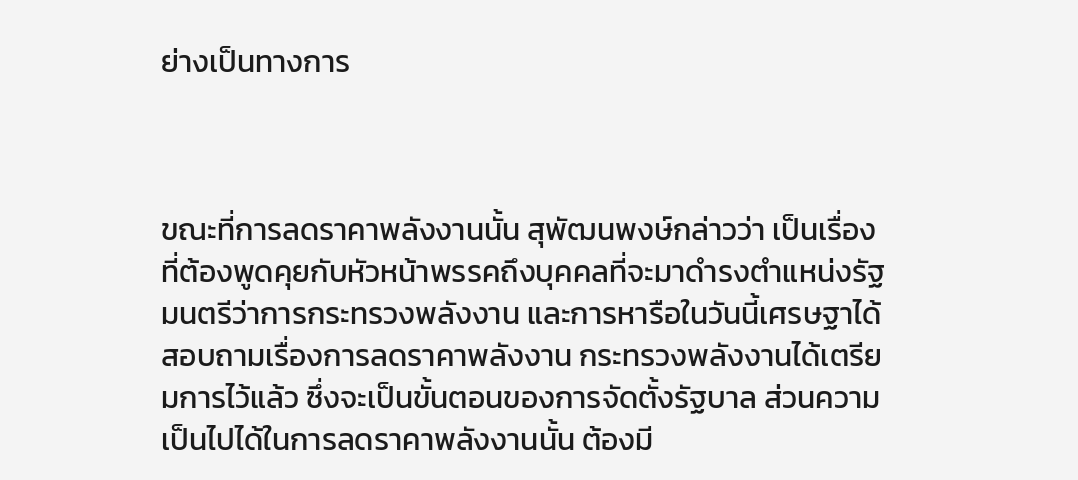ย่างเป็นทางการ



ขณะที่การลดราคาพลังงานนั้น สุพัฒนพงษ์กล่าวว่า เป็นเรื่องที่ต้องพูดคุยกับหัวหน้าพรรคถึงบุคคลที่จะมาดำรงตำแหน่งรัฐมนตรีว่าการกระทรวงพลังงาน และการหารือในวันนี้เศรษฐาได้สอบถามเรื่องการลดราคาพลังงาน กระทรวงพลังงานได้เตรียมการไว้แล้ว ซึ่งจะเป็นขั้นตอนของการจัดตั้งรัฐบาล ส่วนความเป็นไปได้ในการลดราคาพลังงานนั้น ต้องมี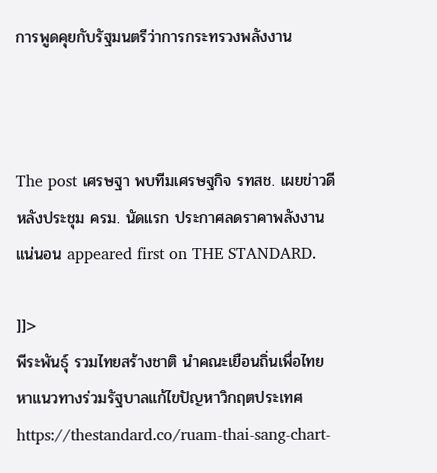การพูดคุยกับรัฐมนตรีว่าการกระทรวงพลังงาน



The post เศรษฐา พบทีมเศรษฐกิจ รทสช. เผยข่าวดี หลังประชุม ครม. นัดแรก ประกาศลดราคาพลังงานแน่นอน appeared first on THE STANDARD.

]]>
พีระพันธุ์ รวมไทยสร้างชาติ นำคณะเยือนถิ่นเพื่อไทย หาแนวทางร่วมรัฐบาลแก้ไขปัญหาวิกฤตประเทศ https://thestandard.co/ruam-thai-sang-chart-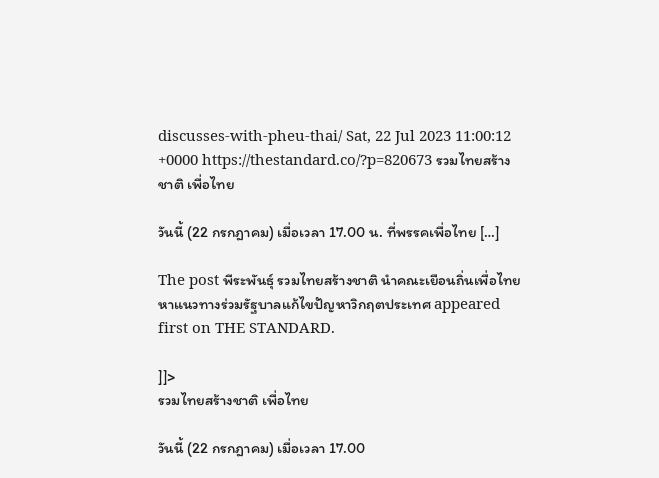discusses-with-pheu-thai/ Sat, 22 Jul 2023 11:00:12 +0000 https://thestandard.co/?p=820673 รวมไทยสร้างชาติ เพื่อไทย

วันนี้ (22 กรกฎาคม) เมื่อเวลา 17.00 น. ที่พรรคเพื่อไทย […]

The post พีระพันธุ์ รวมไทยสร้างชาติ นำคณะเยือนถิ่นเพื่อไทย หาแนวทางร่วมรัฐบาลแก้ไขปัญหาวิกฤตประเทศ appeared first on THE STANDARD.

]]>
รวมไทยสร้างชาติ เพื่อไทย

วันนี้ (22 กรกฎาคม) เมื่อเวลา 17.00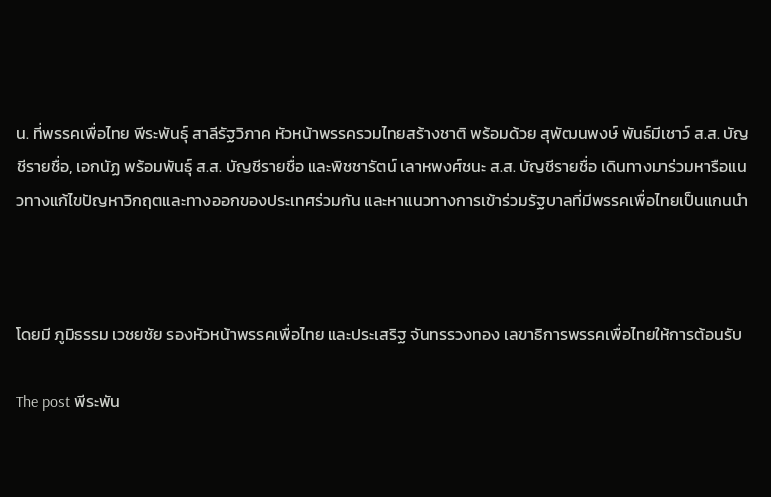น. ที่พรรคเพื่อไทย พีระพันธุ์ สาลีรัฐวิภาค หัวหน้าพรรครวมไทยสร้างชาติ พร้อมด้วย สุพัฒนพงษ์ พันธ์มีเชาว์ ส.ส. บัญชีรายชื่อ, เอกนัฏ พร้อมพันธุ์ ส.ส. บัญชีรายชื่อ และพิชชารัตน์ เลาหพงศ์ชนะ ส.ส. บัญชีรายชื่อ เดินทางมาร่วมหารือแนวทางแก้ไขปัญหาวิกฤตและทางออกของประเทศร่วมกัน และหาแนวทางการเข้าร่วมรัฐบาลที่มีพรรคเพื่อไทยเป็นแกนนำ



โดยมี ภูมิธรรม เวชยชัย รองหัวหน้าพรรคเพื่อไทย และประเสริฐ จันทรรวงทอง เลขาธิการพรรคเพื่อไทยให้การต้อนรับ

The post พีระพัน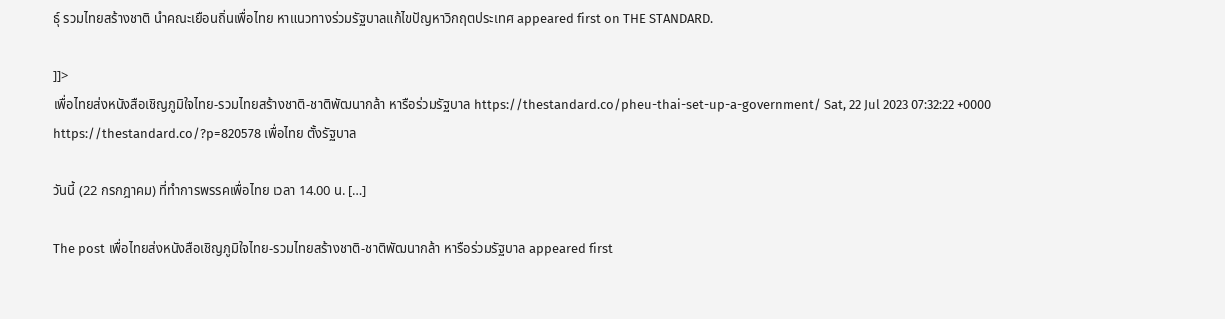ธุ์ รวมไทยสร้างชาติ นำคณะเยือนถิ่นเพื่อไทย หาแนวทางร่วมรัฐบาลแก้ไขปัญหาวิกฤตประเทศ appeared first on THE STANDARD.

]]>
เพื่อไทยส่งหนังสือเชิญภูมิใจไทย-รวมไทยสร้างชาติ-ชาติพัฒนากล้า หารือร่วมรัฐบาล https://thestandard.co/pheu-thai-set-up-a-government/ Sat, 22 Jul 2023 07:32:22 +0000 https://thestandard.co/?p=820578 เพื่อไทย ตั้งรัฐบาล

วันนี้ (22 กรกฎาคม) ที่ทำการพรรคเพื่อไทย เวลา 14.00 น. […]

The post เพื่อไทยส่งหนังสือเชิญภูมิใจไทย-รวมไทยสร้างชาติ-ชาติพัฒนากล้า หารือร่วมรัฐบาล appeared first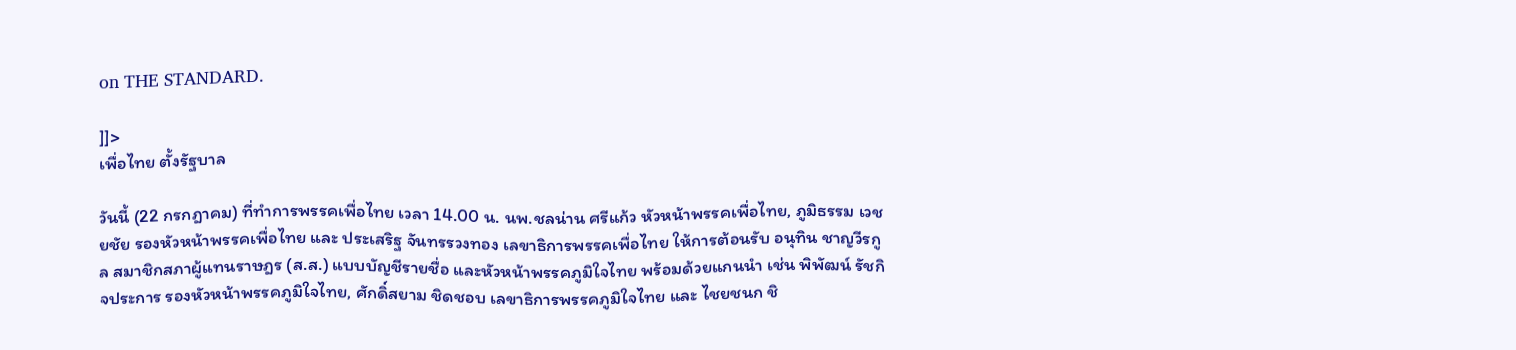on THE STANDARD.

]]>
เพื่อไทย ตั้งรัฐบาล

วันนี้ (22 กรกฎาคม) ที่ทำการพรรคเพื่อไทย เวลา 14.00 น. นพ.ชลน่าน ศรีแก้ว หัวหน้าพรรคเพื่อไทย, ภูมิธรรม เวชยชัย รองหัวหน้าพรรคเพื่อไทย และ ประเสริฐ จันทรรวงทอง เลขาธิการพรรคเพื่อไทย ให้การต้อนรับ อนุทิน ชาญวีรกูล สมาชิกสภาผู้แทนราษฎร (ส.ส.) แบบบัญชีรายชื่อ และหัวหน้าพรรคภูมิใจไทย พร้อมด้วยแกนนำ เช่น พิพัฒน์ รัชกิจประการ รองหัวหน้าพรรคภูมิใจไทย, ศักดิ์สยาม ชิดชอบ เลขาธิการพรรคภูมิใจไทย และ ไชยชนก ชิ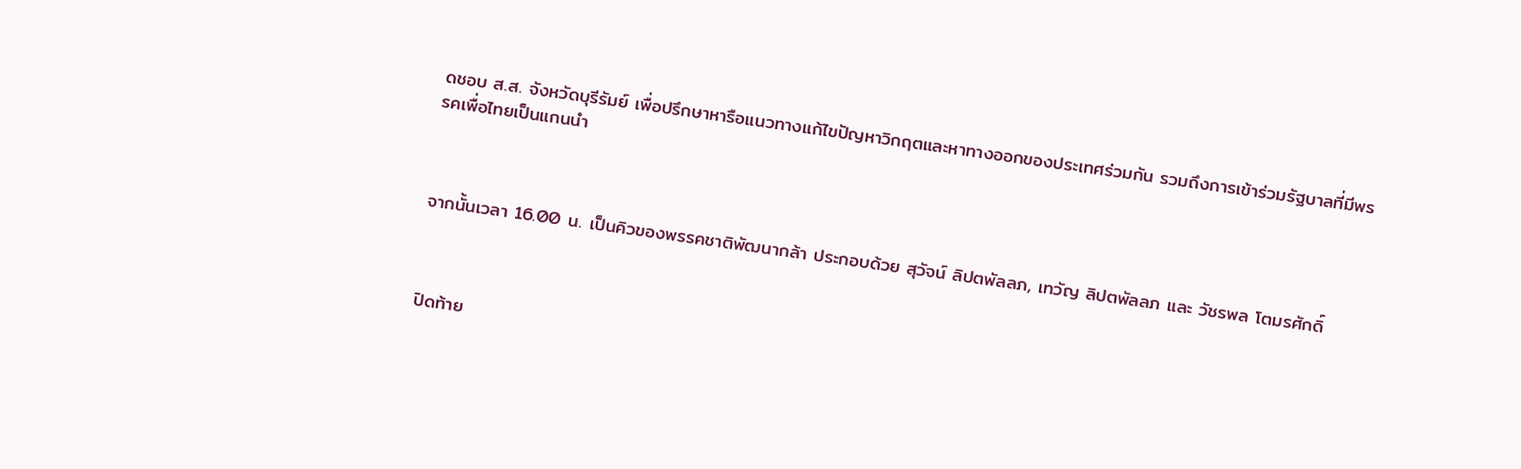ดชอบ ส.ส. จังหวัดบุรีรัมย์ เพื่อปรึกษาหารือแนวทางแก้ไขปัญหาวิกฤตและหาทางออกของประเทศร่วมกัน รวมถึงการเข้าร่วมรัฐบาลที่มีพรรคเพื่อไทยเป็นแกนนำ



จากนั้นเวลา 16.00 น. เป็นคิวของพรรคชาติพัฒนากล้า ประกอบด้วย สุวัจน์ ลิปตพัลลภ, เทวัญ ลิปตพัลลภ และ วัชรพล โตมรศักดิ์



ปิดท้าย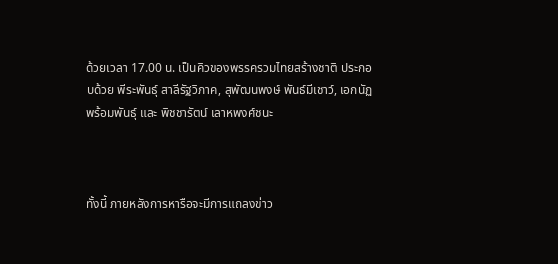ด้วยเวลา 17.00 น. เป็นคิวของพรรครวมไทยสร้างชาติ ประกอบด้วย พีระพันธุ์ สาลีรัฐวิภาค, สุพัฒนพงษ์ พันธ์มีเชาว์, เอกนัฏ พร้อมพันธุ์ และ พิชชารัตน์ เลาหพงศ์ชนะ



ทั้งนี้ ภายหลังการหารือจะมีการแถลงข่าว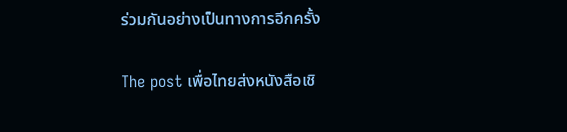ร่วมกันอย่างเป็นทางการอีกครั้ง

The post เพื่อไทยส่งหนังสือเชิ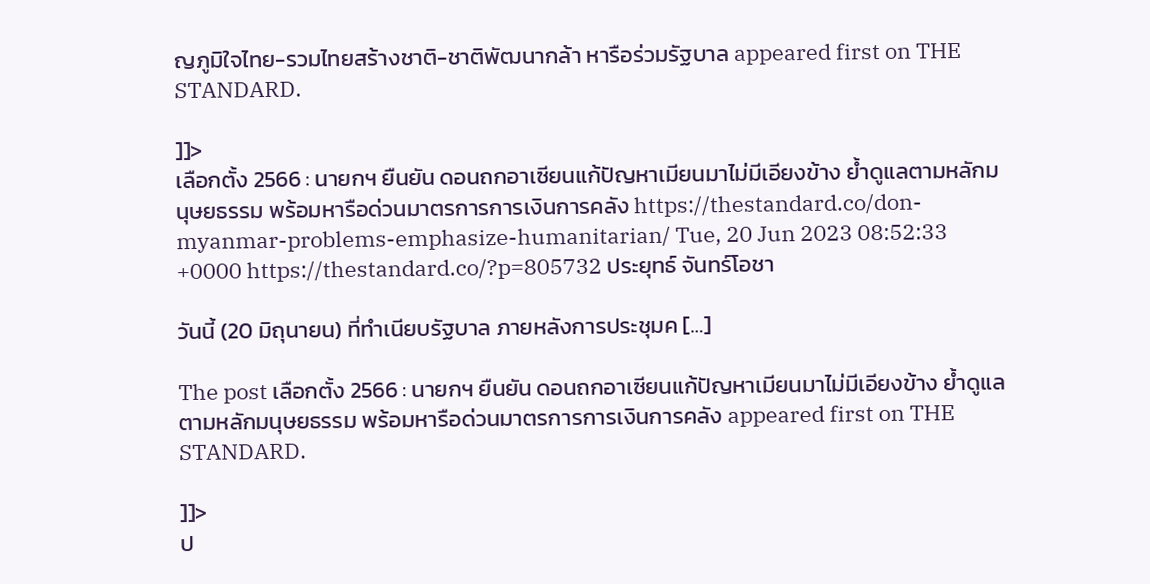ญภูมิใจไทย-รวมไทยสร้างชาติ-ชาติพัฒนากล้า หารือร่วมรัฐบาล appeared first on THE STANDARD.

]]>
เลือกตั้ง 2566 : นายกฯ ยืนยัน ดอนถกอาเซียนแก้ปัญหาเมียนมาไม่มีเอียงข้าง ย้ำดูแลตามหลักมนุษยธรรม พร้อมหารือด่วนมาตรการการเงินการคลัง https://thestandard.co/don-myanmar-problems-emphasize-humanitarian/ Tue, 20 Jun 2023 08:52:33 +0000 https://thestandard.co/?p=805732 ประยุทธ์ จันทร์โอชา

วันนี้ (20 มิถุนายน) ที่ทำเนียบรัฐบาล ภายหลังการประชุมค […]

The post เลือกตั้ง 2566 : นายกฯ ยืนยัน ดอนถกอาเซียนแก้ปัญหาเมียนมาไม่มีเอียงข้าง ย้ำดูแลตามหลักมนุษยธรรม พร้อมหารือด่วนมาตรการการเงินการคลัง appeared first on THE STANDARD.

]]>
ป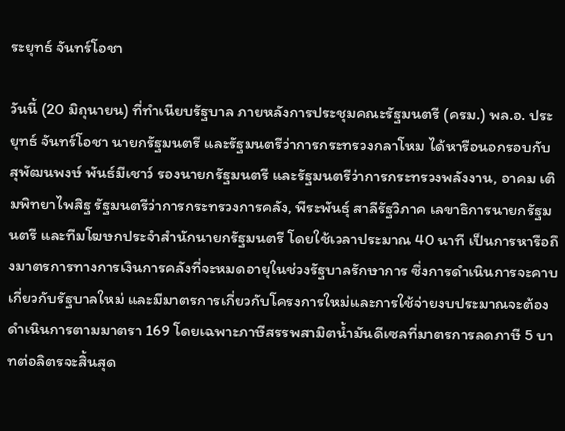ระยุทธ์ จันทร์โอชา

วันนี้ (20 มิถุนายน) ที่ทำเนียบรัฐบาล ภายหลังการประชุมคณะรัฐมนตรี (ครม.) พล.อ. ประยุทธ์ จันทร์โอชา นายกรัฐมนตรี และรัฐมนตรีว่าการกระทรวงกลาโหม ได้หารือนอกรอบกับ สุพัฒนพงษ์ พันธ์มีเชาว์ รองนายกรัฐมนตรี และรัฐมนตรีว่าการกระทรวงพลังงาน, อาคม เติมพิทยาไพสิฐ รัฐมนตรีว่าการกระทรวงการคลัง, พีระพันธุ์ สาลีรัฐวิภาค เลขาธิการนายกรัฐมนตรี และทีมโฆษกประจำสำนักนายกรัฐมนตรี โดยใช้เวลาประมาณ 40 นาที เป็นการหารือถึงมาตรการทางการเงินการคลังที่จะหมดอายุในช่วงรัฐบาลรักษาการ ซึ่งการดำเนินการจะคาบเกี่ยวกับรัฐบาลใหม่ และมีมาตรการเกี่ยวกับโครงการใหม่และการใช้จ่ายงบประมาณจะต้องดำเนินการตามมาตรา 169 โดยเฉพาะภาษีสรรพสามิตน้ำมันดีเซลที่มาตรการลดภาษี 5 บาทต่อลิตรจะสิ้นสุด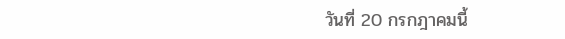วันที่ 20 กรกฎาคมนี้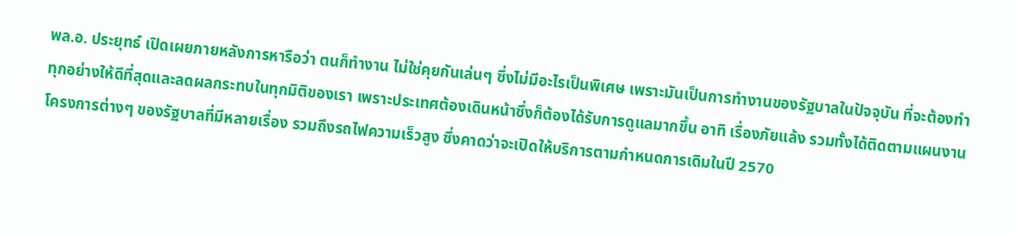พล.อ. ประยุทธ์ เปิดเผยภายหลังการหารือว่า ตนก็ทำงาน ไม่ใช่คุยกันเล่นๆ ซึ่งไม่มีอะไรเป็นพิเศษ เพราะมันเป็นการทำงานของรัฐบาลในปัจจุบัน ที่จะต้องทำทุกอย่างให้ดีที่สุดและลดผลกระทบในทุกมิติของเรา เพราะประเทศต้องเดินหน้าซึ่งก็ต้องได้รับการดูแลมากขึ้น อาทิ เรื่องภัยแล้ง รวมทั้งได้ติดตามแผนงานโครงการต่างๆ ของรัฐบาลที่มีหลายเรื่อง รวมถึงรถไฟความเร็วสูง ซึ่งคาดว่าจะเปิดให้บริการตามกำหนดการเดิมในปี 2570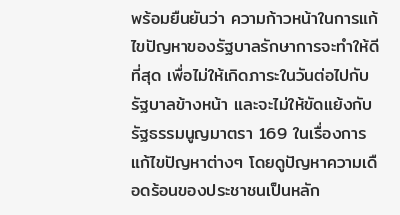พร้อมยืนยันว่า ความก้าวหน้าในการแก้ไขปัญหาของรัฐบาลรักษาการจะทำให้ดีที่สุด เพื่อไม่ให้เกิดภาระในวันต่อไปกับรัฐบาลข้างหน้า และจะไม่ให้ขัดแย้งกับรัฐธรรมนูญมาตรา 169 ในเรื่องการแก้ไขปัญหาต่างๆ โดยดูปัญหาความเดือดร้อนของประชาชนเป็นหลัก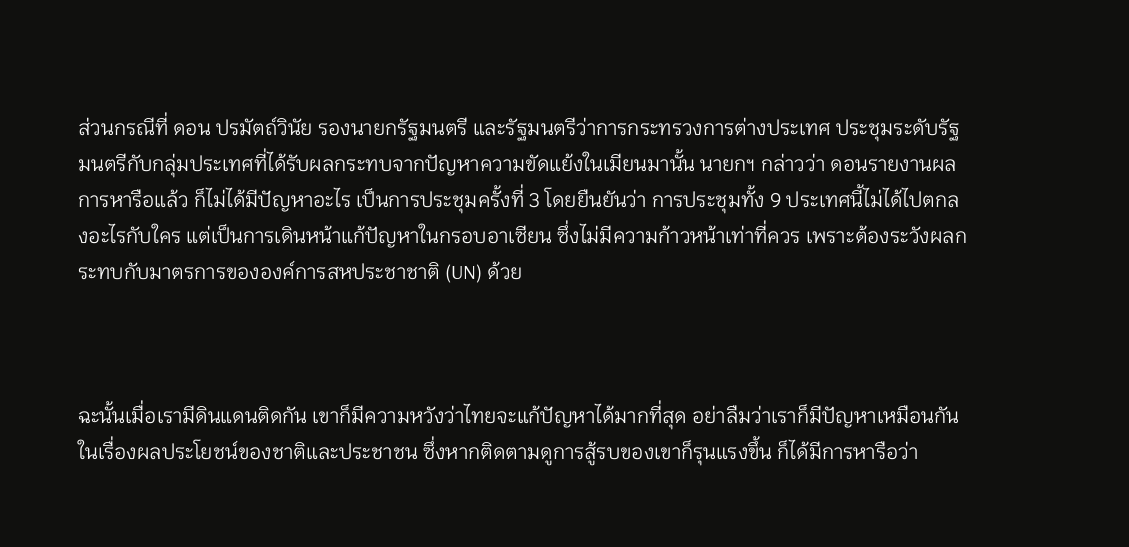ส่วนกรณีที่ ดอน ปรมัตถ์วินัย รองนายกรัฐมนตรี และรัฐมนตรีว่าการกระทรวงการต่างประเทศ ประชุมระดับรัฐมนตรีกับกลุ่มประเทศที่ได้รับผลกระทบจากปัญหาความขัดแย้งในเมียนมานั้น นายกฯ กล่าวว่า ดอนรายงานผลการหารือแล้ว ก็ไม่ได้มีปัญหาอะไร เป็นการประชุมครั้งที่ 3 โดยยืนยันว่า การประชุมทั้ง 9 ประเทศนี้ไม่ได้ไปตกลงอะไรกับใคร แต่เป็นการเดินหน้าแก้ปัญหาในกรอบอาเซียน ซึ่งไม่มีความก้าวหน้าเท่าที่ควร เพราะต้องระวังผลกระทบกับมาตรการขององค์การสหประชาชาติ (UN) ด้วย



ฉะนั้นเมื่อเรามีดินแดนติดกัน เขาก็มีความหวังว่าไทยจะแก้ปัญหาได้มากที่สุด อย่าลืมว่าเราก็มีปัญหาเหมือนกันในเรื่องผลประโยชน์ของชาติและประชาชน ซึ่งหากติดตามดูการสู้รบของเขาก็รุนแรงขึ้น ก็ได้มีการหารือว่า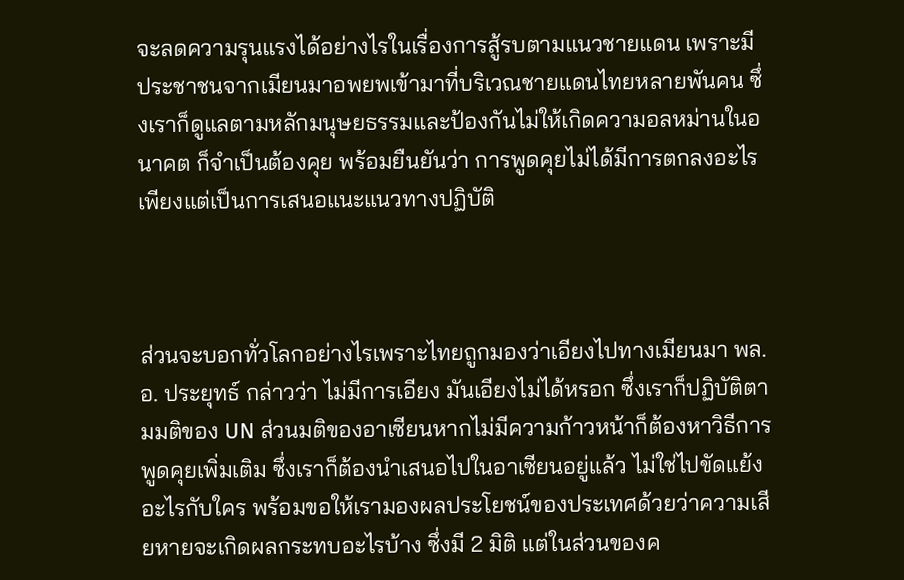จะลดความรุนแรงได้อย่างไรในเรื่องการสู้รบตามแนวชายแดน เพราะมีประชาชนจากเมียนมาอพยพเข้ามาที่บริเวณชายแดนไทยหลายพันคน ซึ่งเราก็ดูแลตามหลักมนุษยธรรมและป้องกันไม่ให้เกิดความอลหม่านในอนาคต ก็จำเป็นต้องคุย พร้อมยืนยันว่า การพูดคุยไม่ได้มีการตกลงอะไร เพียงแต่เป็นการเสนอแนะแนวทางปฏิบัติ



ส่วนจะบอกทั่วโลกอย่างไรเพราะไทยถูกมองว่าเอียงไปทางเมียนมา พล.อ. ประยุทธ์ กล่าวว่า ไม่มีการเอียง มันเอียงไม่ได้หรอก ซึ่งเราก็ปฏิบัติตามมติของ UN ส่วนมติของอาเซียนหากไม่มีความก้าวหน้าก็ต้องหาวิธีการพูดคุยเพิ่มเติม ซึ่งเราก็ต้องนำเสนอไปในอาเซียนอยู่แล้ว ไม่ใช่ไปขัดแย้งอะไรกับใคร พร้อมขอให้เรามองผลประโยชน์ของประเทศด้วยว่าความเสียหายจะเกิดผลกระทบอะไรบ้าง ซึ่งมี 2 มิติ แต่ในส่วนของค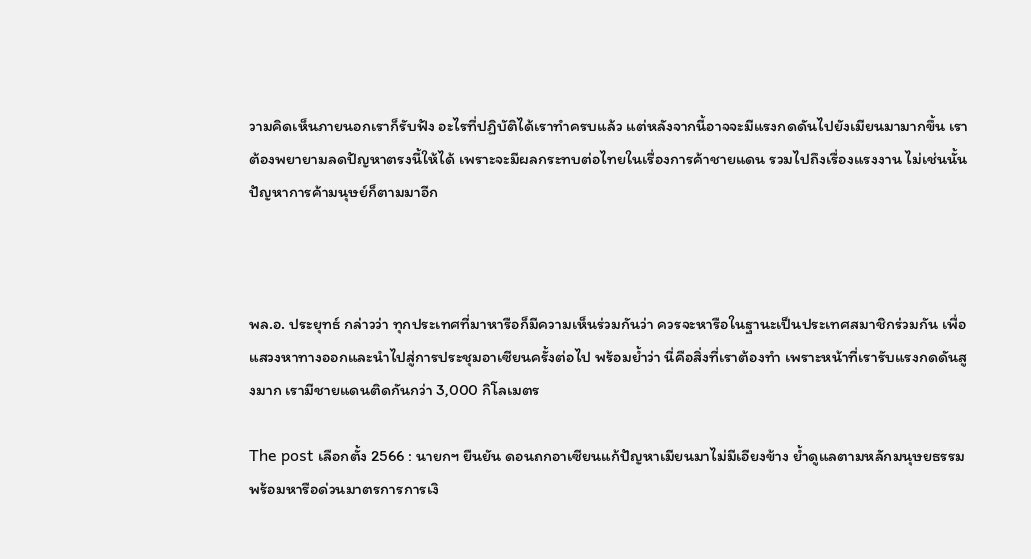วามคิดเห็นภายนอกเราก็รับฟัง อะไรที่ปฏิบัติได้เราทำครบแล้ว แต่หลังจากนี้อาจจะมีแรงกดดันไปยังเมียนมามากขึ้น เราต้องพยายามลดปัญหาตรงนี้ให้ได้ เพราะจะมีผลกระทบต่อไทยในเรื่องการค้าชายแดน รวมไปถึงเรื่องแรงงาน ไม่เช่นนั้นปัญหาการค้ามนุษย์ก็ตามมาอีก



พล.อ. ประยุทธ์ กล่าวว่า ทุกประเทศที่มาหารือก็มีความเห็นร่วมกันว่า ควรจะหารือในฐานะเป็นประเทศสมาชิกร่วมกัน เพื่อแสวงหาทางออกและนำไปสู่การประชุมอาเซียนครั้งต่อไป พร้อมย้ำว่า นี่คือสิ่งที่เราต้องทำ เพราะหน้าที่เรารับแรงกดดันสูงมาก เรามีชายแดนติดกันกว่า 3,000 กิโลเมตร

The post เลือกตั้ง 2566 : นายกฯ ยืนยัน ดอนถกอาเซียนแก้ปัญหาเมียนมาไม่มีเอียงข้าง ย้ำดูแลตามหลักมนุษยธรรม พร้อมหารือด่วนมาตรการการเงิ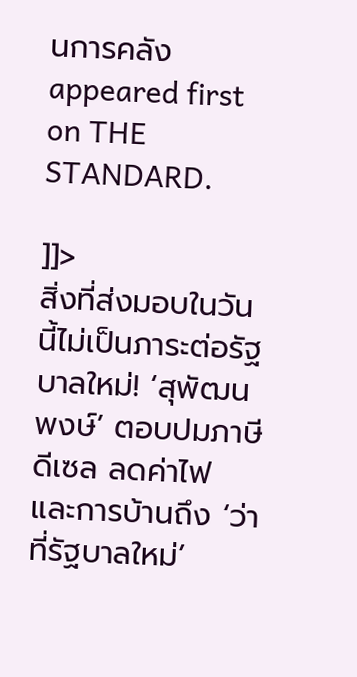นการคลัง appeared first on THE STANDARD.

]]>
สิ่งที่ส่งมอบในวันนี้ไม่เป็นภาระต่อรัฐบาลใหม่! ‘สุพัฒนพงษ์’ ตอบปมภาษีดีเซล ลดค่าไฟ และการบ้านถึง ‘ว่าที่รัฐบาลใหม่’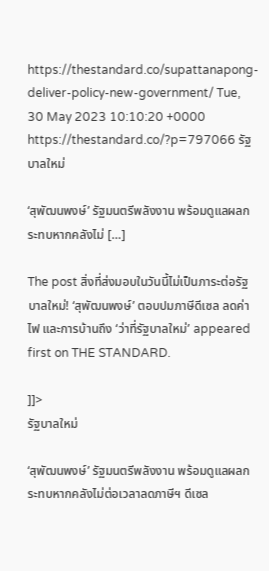https://thestandard.co/supattanapong-deliver-policy-new-government/ Tue, 30 May 2023 10:10:20 +0000 https://thestandard.co/?p=797066 รัฐบาลใหม่

‘สุพัฒนพงษ์’ รัฐมนตรีพลังงาน พร้อมดูแลผลกระทบหากคลังไม่ […]

The post สิ่งที่ส่งมอบในวันนี้ไม่เป็นภาระต่อรัฐบาลใหม่! ‘สุพัฒนพงษ์’ ตอบปมภาษีดีเซล ลดค่าไฟ และการบ้านถึง ‘ว่าที่รัฐบาลใหม่’ appeared first on THE STANDARD.

]]>
รัฐบาลใหม่

‘สุพัฒนพงษ์’ รัฐมนตรีพลังงาน พร้อมดูแลผลกระทบหากคลังไม่ต่อเวลาลดภาษีฯ ดีเซล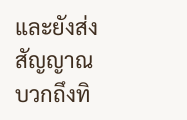และยังส่งสัญญาณบวกถึงทิ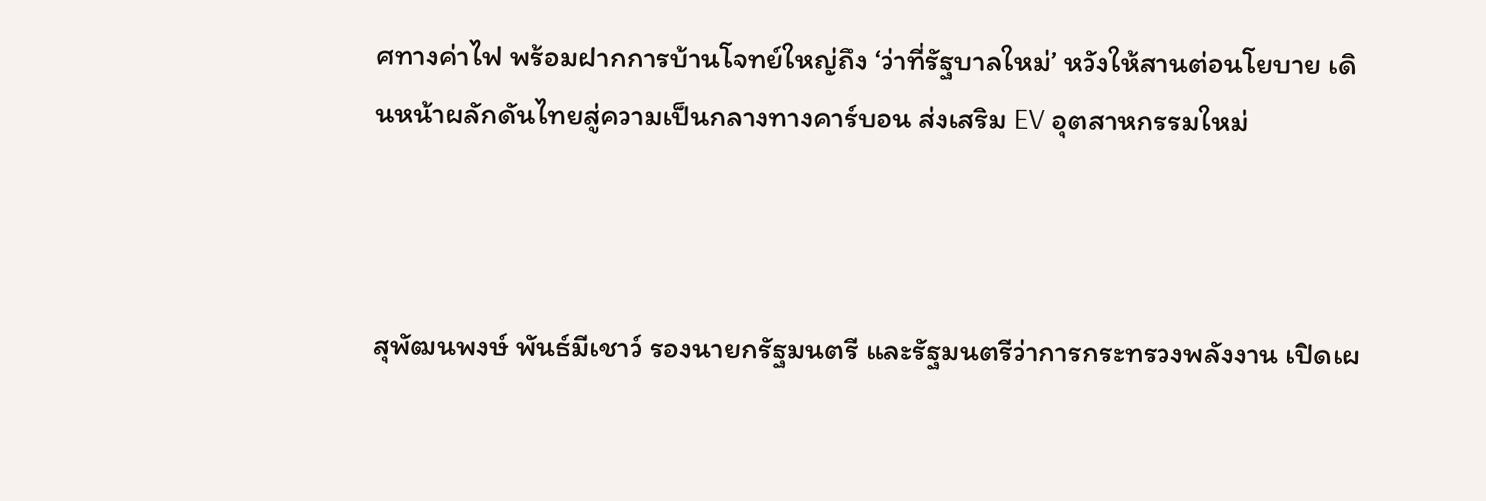ศทางค่าไฟ พร้อมฝากการบ้านโจทย์ใหญ่ถึง ‘ว่าที่รัฐบาลใหม่’ หวังให้สานต่อนโยบาย เดินหน้าผลักดันไทยสู่ความเป็นกลางทางคาร์บอน ส่งเสริม EV อุตสาหกรรมใหม่



สุพัฒนพงษ์ พันธ์มีเชาว์ รองนายกรัฐมนตรี และรัฐมนตรีว่าการกระทรวงพลังงาน เปิดเผ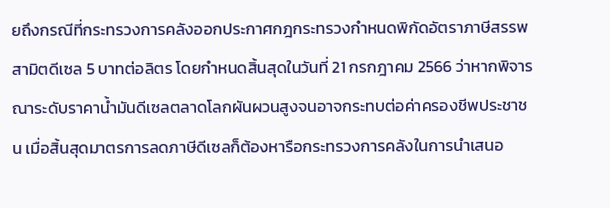ยถึงกรณีที่กระทรวงการคลังออกประกาศกฎกระทรวงกำหนดพิกัดอัตราภาษีสรรพสามิตดีเซล 5 บาทต่อลิตร โดยกำหนดสิ้นสุดในวันที่ 21 กรกฎาคม 2566 ว่าหากพิจารณาระดับราคาน้ำมันดีเซลตลาดโลกผันผวนสูงจนอาจกระทบต่อค่าครองชีพประชาชน เมื่อสิ้นสุดมาตรการลดภาษีดีเซลก็ต้องหารือกระทรวงการคลังในการนำเสนอ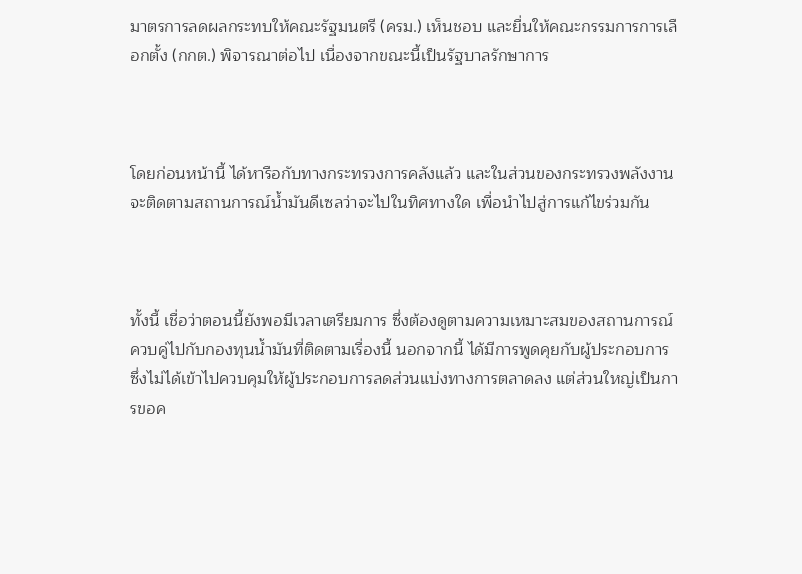มาตรการลดผลกระทบให้คณะรัฐมนตรี (ครม.) เห็นชอบ และยื่นให้คณะกรรมการการเลือกตั้ง (กกต.) พิจารณาต่อไป เนื่องจากขณะนี้เป็นรัฐบาลรักษาการ



โดยก่อนหน้านี้ ได้หารือกับทางกระทรวงการคลังแล้ว และในส่วนของกระทรวงพลังงานจะติดตามสถานการณ์น้ำมันดีเซลว่าจะไปในทิศทางใด เพื่อนำไปสู่การแก้ไขร่วมกัน



ทั้งนี้ เชื่อว่าตอนนี้ยังพอมีเวลาเตรียมการ ซึ่งต้องดูตามความเหมาะสมของสถานการณ์ ควบคู่ไปกับกองทุนน้ำมันที่ติดตามเรื่องนี้ นอกจากนี้ ได้มีการพูดคุยกับผู้ประกอบการ ซึ่งไม่ได้เข้าไปควบคุมให้ผู้ประกอบการลดส่วนแบ่งทางการตลาดลง แต่ส่วนใหญ่เป็นการขอค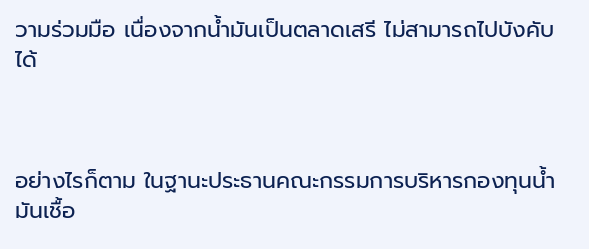วามร่วมมือ เนื่องจากน้ำมันเป็นตลาดเสรี ไม่สามารถไปบังคับได้



อย่างไรก็ตาม ในฐานะประธานคณะกรรมการบริหารกองทุนน้ำมันเชื้อ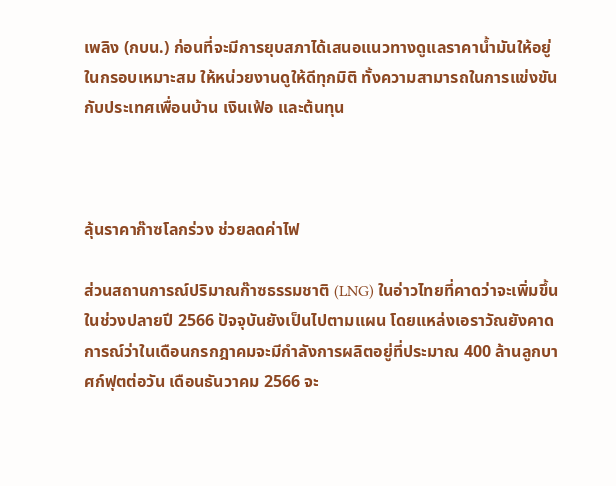เพลิง (กบน.) ก่อนที่จะมีการยุบสภาได้เสนอแนวทางดูแลราคาน้ำมันให้อยู่ในกรอบเหมาะสม ให้หน่วยงานดูให้ดีทุกมิติ ทั้งความสามารถในการแข่งขันกับประเทศเพื่อนบ้าน เงินเฟ้อ และต้นทุน



ลุ้นราคาก๊าซโลกร่วง ช่วยลดค่าไฟ

ส่วนสถานการณ์ปริมาณก๊าซธรรมชาติ (LNG) ในอ่าวไทยที่คาดว่าจะเพิ่มขึ้นในช่วงปลายปี 2566 ปัจจุบันยังเป็นไปตามแผน โดยแหล่งเอราวัณยังคาดการณ์ว่าในเดือนกรกฎาคมจะมีกำลังการผลิตอยู่ที่ประมาณ 400 ล้านลูกบาศก์ฟุตต่อวัน เดือนธันวาคม 2566 จะ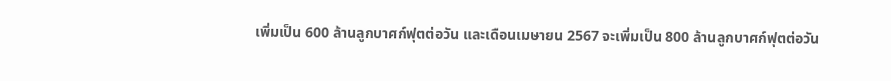เพิ่มเป็น 600 ล้านลูกบาศก์ฟุตต่อวัน และเดือนเมษายน 2567 จะเพิ่มเป็น 800 ล้านลูกบาศก์ฟุตต่อวัน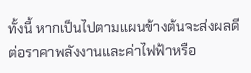ทั้งนี้ หากเป็นไปตามแผนข้างต้นจะส่งผลดีต่อราคาพลังงานและค่าไฟฟ้าหรือ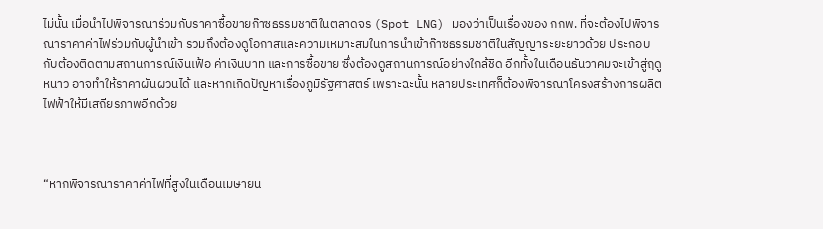ไม่นั้น เมื่อนำไปพิจารณาร่วมกับราคาซื้อขายก๊าซธรรมชาติในตลาดจร (Spot LNG) มองว่าเป็นเรื่องของ กกพ. ที่จะต้องไปพิจารณาราคาค่าไฟร่วมกับผู้นำเข้า รวมถึงต้องดูโอกาสและความเหมาะสมในการนำเข้าก๊าซธรรมชาติในสัญญาระยะยาวด้วย ประกอบกับต้องติดตามสถานการณ์เงินเฟ้อ ค่าเงินบาท และการซื้อขาย ซึ่งต้องดูสถานการณ์อย่างใกล้ชิด อีกทั้งในเดือนธันวาคมจะเข้าสู่ฤดูหนาว อาจทำให้ราคาผันผวนได้ และหากเกิดปัญหาเรื่องภูมิรัฐศาสตร์ เพราะฉะนั้น หลายประเทศก็ต้องพิจารณาโครงสร้างการผลิตไฟฟ้าให้มีเสถียรภาพอีกด้วย



“หากพิจารณาราคาค่าไฟที่สูงในเดือนเมษายน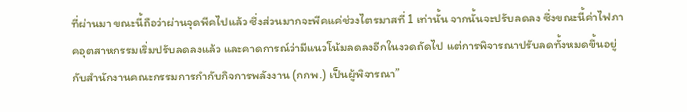ที่ผ่านมา ขณะนี้ถือว่าผ่านจุดพีคไปแล้ว ซึ่งส่วนมากจะพีคแค่ช่วงไตรมาสที่ 1 เท่านั้น จากนั้นจะปรับลดลง ซึ่งขณะนี้ค่าไฟภาคอุตสาหกรรมเริ่มปรับลดลงแล้ว และคาดการณ์ว่ามีแนวโน้มลดลงอีกในงวดถัดไป แต่การพิจารณาปรับลดทั้งหมดขึ้นอยู่กับสำนักงานคณะกรรมการกำกับกิจการพลังงาน (กกพ.) เป็นผู้พิจารณา”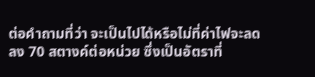ต่อคำถามที่ว่า จะเป็นไปได้หรือไม่ที่ค่าไฟจะลดลง 70 สตางค์ต่อหน่วย ซึ่งเป็นอัตราที่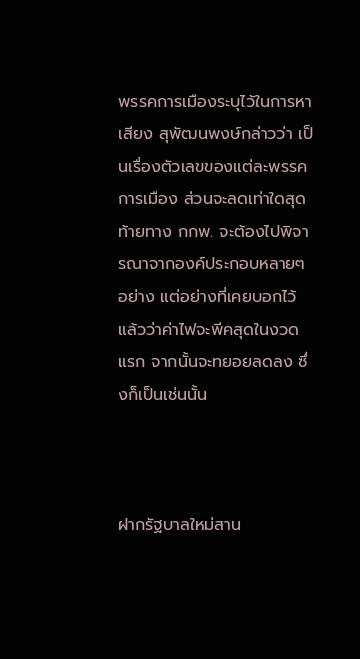พรรคการเมืองระบุไว้ในการหาเสียง สุพัฒนพงษ์กล่าวว่า เป็นเรื่องตัวเลขของแต่ละพรรคการเมือง ส่วนจะลดเท่าใดสุดท้ายทาง กกพ. จะต้องไปพิจารณาจากองค์ประกอบหลายๆ อย่าง แต่อย่างที่เคยบอกไว้แล้วว่าค่าไฟจะพีคสุดในงวดแรก จากนั้นจะทยอยลดลง ซึ่งก็เป็นเช่นนั้น



ฝากรัฐบาลใหม่สาน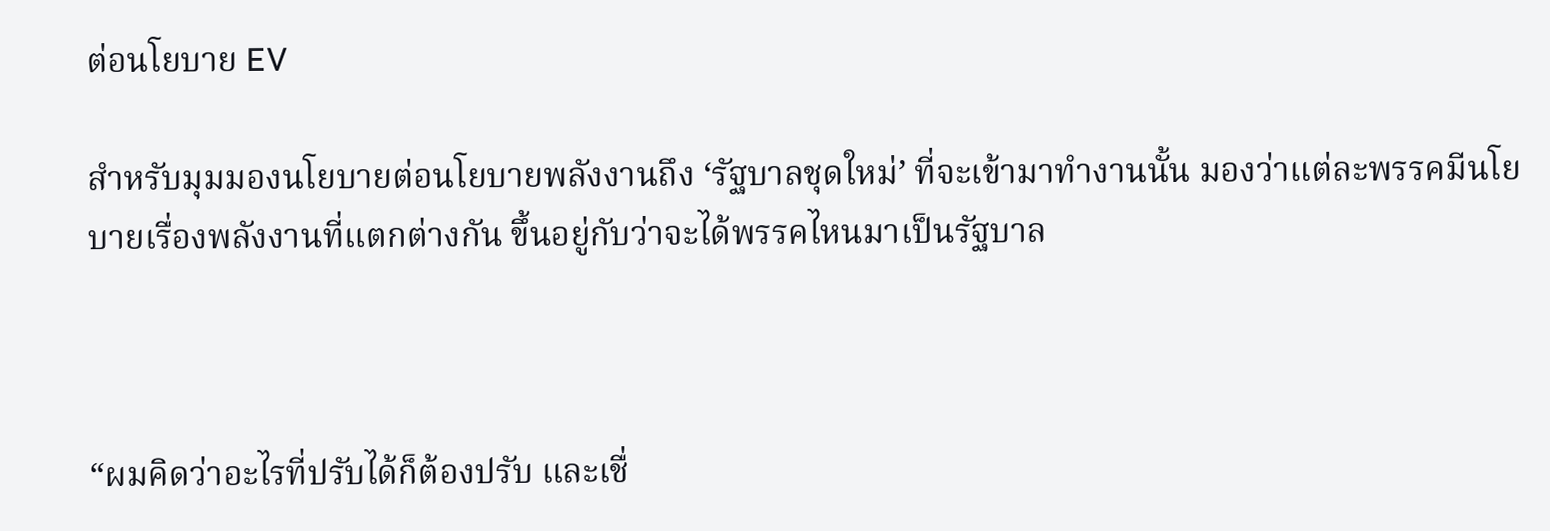ต่อนโยบาย EV

สำหรับมุมมองนโยบายต่อนโยบายพลังงานถึง ‘รัฐบาลชุดใหม่’ ที่จะเข้ามาทำงานนั้น มองว่าแต่ละพรรคมีนโยบายเรื่องพลังงานที่แตกต่างกัน ขึ้นอยู่กับว่าจะได้พรรคไหนมาเป็นรัฐบาล



“ผมคิดว่าอะไรที่ปรับได้ก็ต้องปรับ และเชื่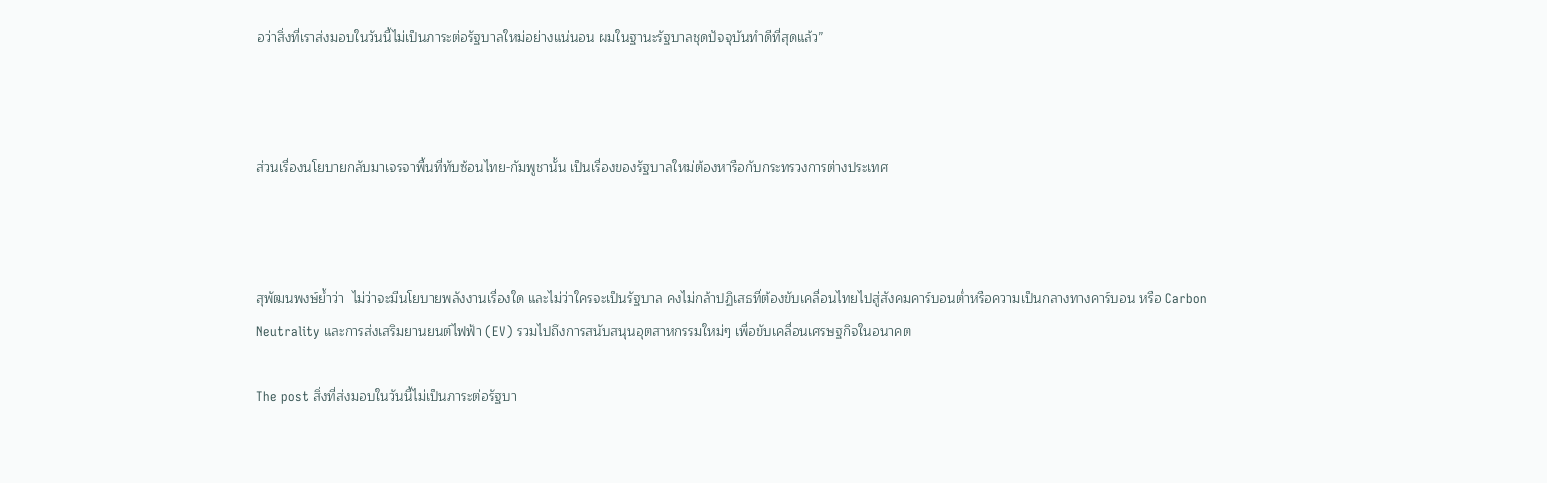อว่าสิ่งที่เราส่งมอบในวันนี้ไม่เป็นภาระต่อรัฐบาลใหม่อย่างแน่นอน ผมในฐานะรัฐบาลชุดปัจจุบันทำดีที่สุดแล้ว”



ส่วนเรื่องนโยบายกลับมาเจรจาพื้นที่ทับซ้อนไทย-กัมพูชานั้น เป็นเรื่องของรัฐบาลใหม่ต้องหารือกับกระทรวงการต่างประเทศ



สุพัฒนพงษ์ย้ำว่า  ไม่ว่าจะมีนโยบายพลังงานเรื่องใด และไม่ว่าใครจะเป็นรัฐบาล คงไม่กล้าปฏิเสธที่ต้องขับเคลื่อนไทยไปสู่สังคมคาร์บอนต่ำหรือความเป็นกลางทางคาร์บอน หรือ Carbon Neutrality และการส่งเสริมยานยนต์ไฟฟ้า (EV) รวมไปถึงการสนับสนุนอุตสาหกรรมใหม่ๆ เพื่อขับเคลื่อนเศรษฐกิจในอนาคต

The post สิ่งที่ส่งมอบในวันนี้ไม่เป็นภาระต่อรัฐบา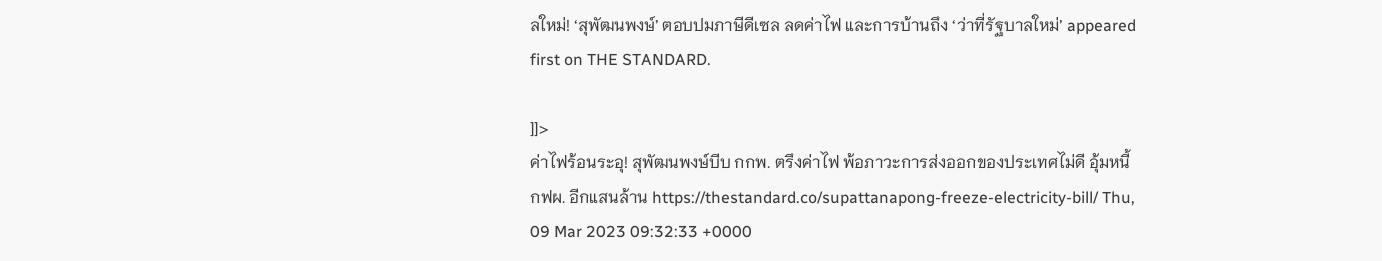ลใหม่! ‘สุพัฒนพงษ์’ ตอบปมภาษีดีเซล ลดค่าไฟ และการบ้านถึง ‘ว่าที่รัฐบาลใหม่’ appeared first on THE STANDARD.

]]>
ค่าไฟร้อนระอุ! สุพัฒนพงษ์บีบ กกพ. ตรึงค่าไฟ พ้อภาวะการส่งออกของประเทศไม่ดี อุ้มหนี้ กฟผ. อีกแสนล้าน https://thestandard.co/supattanapong-freeze-electricity-bill/ Thu, 09 Mar 2023 09:32:33 +0000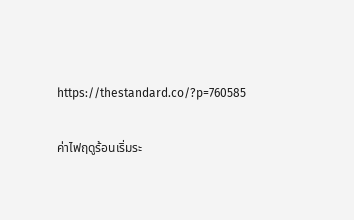https://thestandard.co/?p=760585

ค่าไฟฤดูร้อนเริ่มระ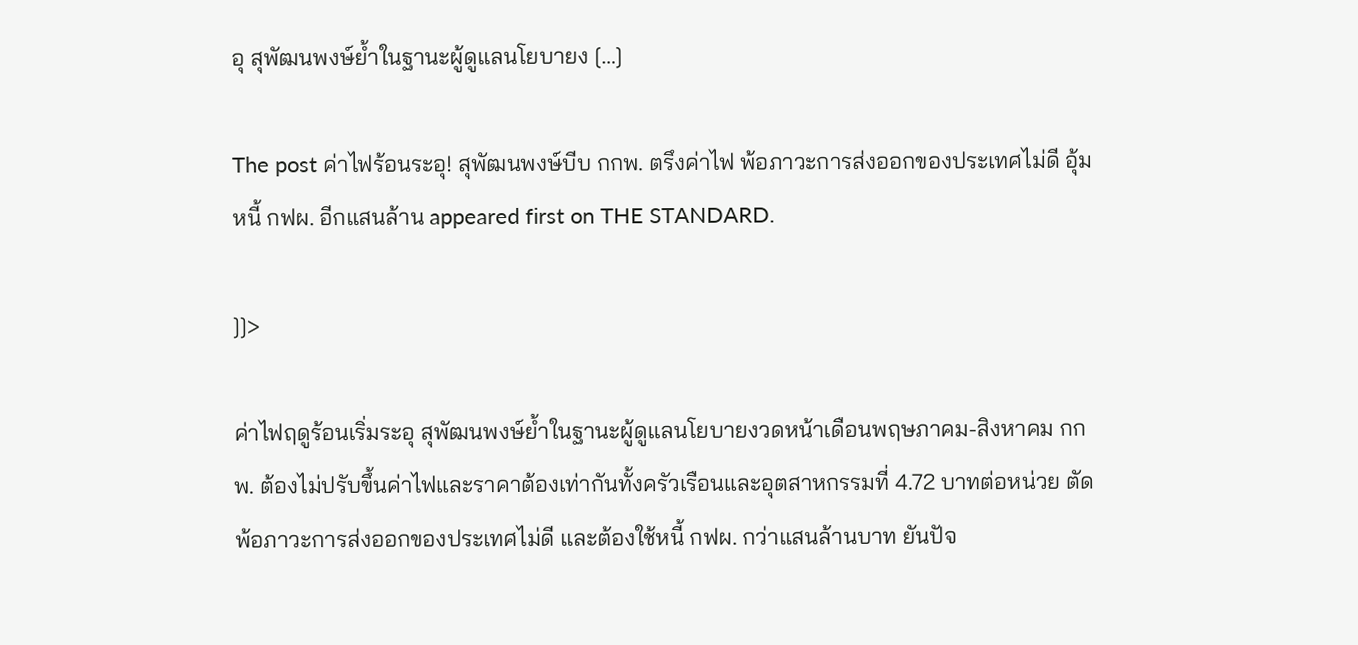อุ สุพัฒนพงษ์ย้ำในฐานะผู้ดูแลนโยบายง […]

The post ค่าไฟร้อนระอุ! สุพัฒนพงษ์บีบ กกพ. ตรึงค่าไฟ พ้อภาวะการส่งออกของประเทศไม่ดี อุ้มหนี้ กฟผ. อีกแสนล้าน appeared first on THE STANDARD.

]]>

ค่าไฟฤดูร้อนเริ่มระอุ สุพัฒนพงษ์ย้ำในฐานะผู้ดูแลนโยบายงวดหน้าเดือนพฤษภาคม-สิงหาคม กกพ. ต้องไม่ปรับขึ้นค่าไฟและราคาต้องเท่ากันทั้งครัวเรือนและอุตสาหกรรมที่ 4.72 บาทต่อหน่วย ตัดพ้อภาวะการส่งออกของประเทศไม่ดี และต้องใช้หนี้ กฟผ. กว่าแสนล้านบาท ยันปัจ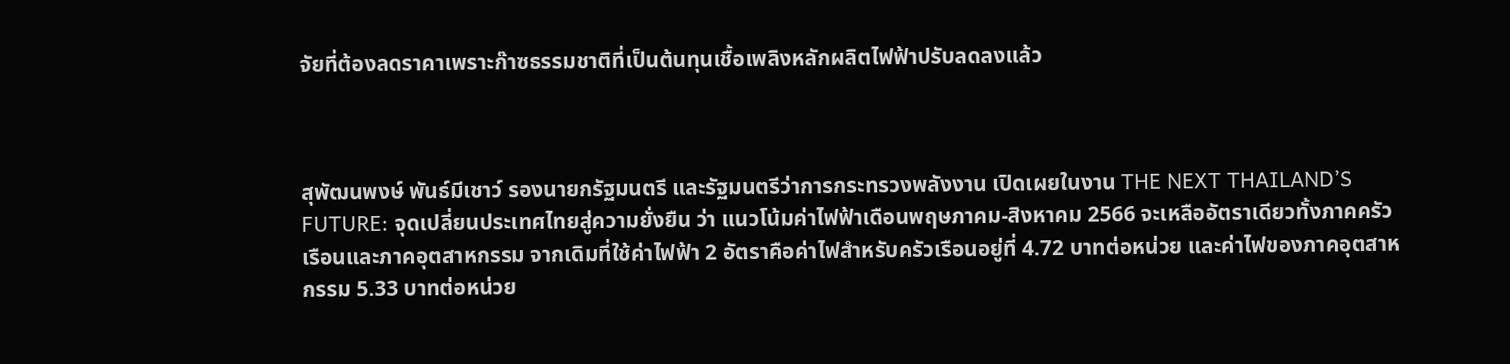จัยที่ต้องลดราคาเพราะก๊าซธรรมชาติที่เป็นต้นทุนเชื้อเพลิงหลักผลิตไฟฟ้าปรับลดลงแล้ว



สุพัฒนพงษ์ พันธ์มีเชาว์ รองนายกรัฐมนตรี และรัฐมนตรีว่าการกระทรวงพลังงาน เปิดเผยในงาน THE NEXT THAILAND’S FUTURE: จุดเปลี่ยนประเทศไทยสู่ความยั่งยืน ว่า แนวโน้มค่าไฟฟ้าเดือนพฤษภาคม-สิงหาคม 2566 จะเหลืออัตราเดียวทั้งภาคครัวเรือนและภาคอุตสาหกรรม จากเดิมที่ใช้ค่าไฟฟ้า 2 อัตราคือค่าไฟสำหรับครัวเรือนอยู่ที่ 4.72 บาทต่อหน่วย และค่าไฟของภาคอุตสาหกรรม 5.33 บาทต่อหน่วย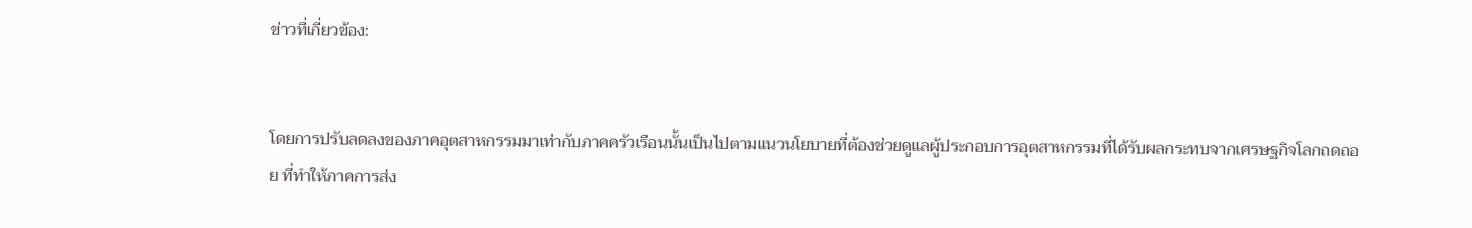ข่าวที่เกี่ยวข้อง:


โดยการปรับลดลงของภาคอุตสาหกรรมมาเท่ากับภาคครัวเรือนนั้นเป็นไปตามแนวนโยบายที่ต้องช่วยดูแลผู้ประกอบการอุตสาหกรรมที่ได้รับผลกระทบจากเศรษฐกิจโลกถดถอย ที่ทำให้ภาคการส่ง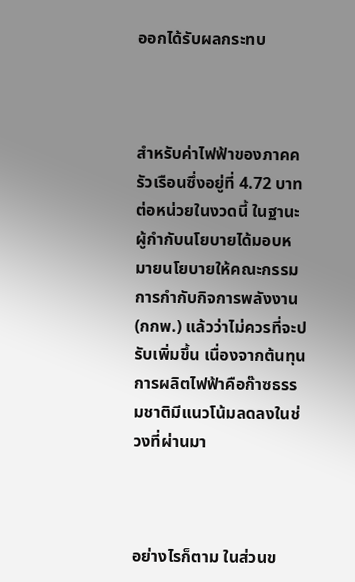ออกได้รับผลกระทบ



สำหรับค่าไฟฟ้าของภาคครัวเรือนซึ่งอยู่ที่ 4.72 บาทต่อหน่วยในงวดนี้ ในฐานะผู้กำกับนโยบายได้มอบหมายนโยบายให้คณะกรรมการกำกับกิจการพลังงาน (กกพ.) แล้วว่าไม่ควรที่จะปรับเพิ่มขึ้น เนื่องจากต้นทุนการผลิตไฟฟ้าคือก๊าซธรรมชาติมีแนวโน้มลดลงในช่วงที่ผ่านมา



อย่างไรก็ตาม ในส่วนข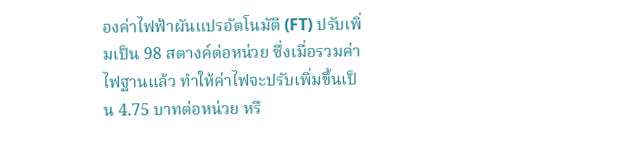องค่าไฟฟ้าผันแปรอัตโนมัติ (FT) ปรับเพิ่มเป็น 98 สตางค์ต่อหน่วย ซึ่งเมื่อรวมค่าไฟฐานแล้ว ทำให้ค่าไฟจะปรับเพิ่มขึ้นเป็น 4.75 บาทต่อหน่วย หรื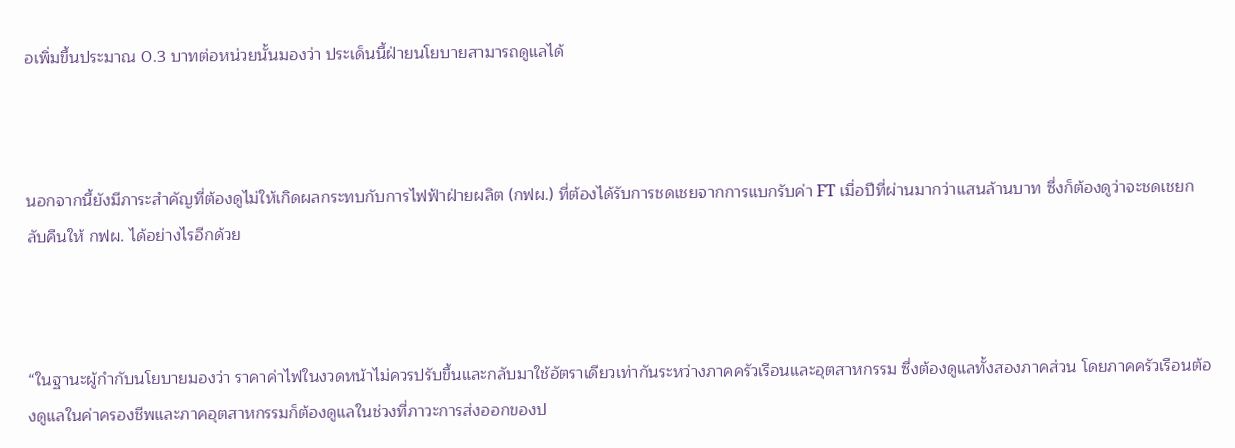อเพิ่มขึ้นประมาณ 0.3 บาทต่อหน่วยนั้นมองว่า ประเด็นนี้ฝ่ายนโยบายสามารถดูแลได้



นอกจากนี้ยังมีภาระสำคัญที่ต้องดูไม่ให้เกิดผลกระทบกับการไฟฟ้าฝ่ายผลิต (กฟผ.) ที่ต้องได้รับการชดเชยจากการแบกรับค่า FT เมื่อปีที่ผ่านมากว่าแสนล้านบาท ซึ่งก็ต้องดูว่าจะชดเชยกลับคืนให้ กฟผ. ได้อย่างไรอีกด้วย



“ในฐานะผู้กำกับนโยบายมองว่า ราคาค่าไฟในงวดหน้าไม่ควรปรับขึ้นและกลับมาใช้อัตราเดียวเท่ากันระหว่างภาคครัวเรือนและอุตสาหกรรม ซึ่งต้องดูแลทั้งสองภาคส่วน โดยภาคครัวเรือนต้องดูแลในค่าครองชีพและภาคอุตสาหกรรมก็ต้องดูแลในช่วงที่ภาวะการส่งออกของป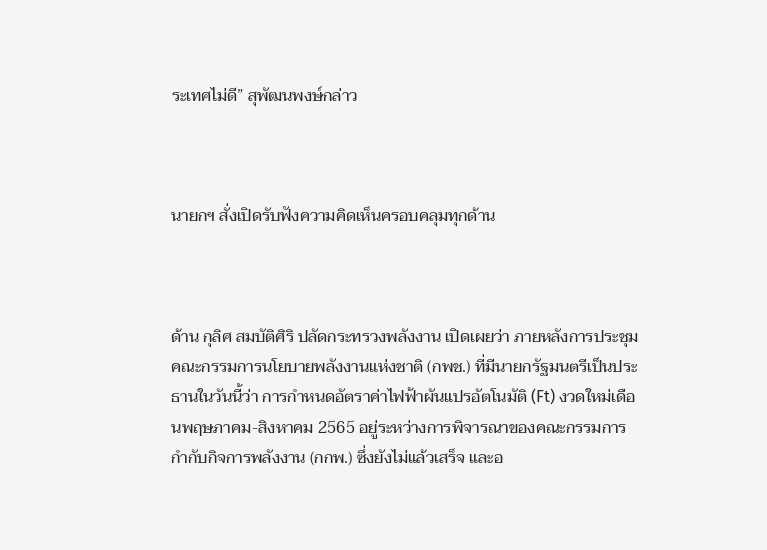ระเทศไม่ดี” สุพัฒนพงษ์กล่าว



นายกฯ สั่งเปิดรับฟังความคิดเห็นครอบคลุมทุกด้าน



ด้าน กุลิศ สมบัติศิริ ปลัดกระทรวงพลังงาน เปิดเผยว่า ภายหลังการประชุมคณะกรรมการนโยบายพลังงานแห่งชาติ (กพช.) ที่มีนายกรัฐมนตรีเป็นประธานในวันนี้ว่า การกำหนดอัตราค่าไฟฟ้าผันแปรอัตโนมัติ (Ft) งวดใหม่เดือนพฤษภาคม-สิงหาคม 2565 อยู่ระหว่างการพิจารณาของคณะกรรมการกำกับกิจการพลังงาน (กกพ.) ซึ่งยังไม่แล้วเสร็จ และอ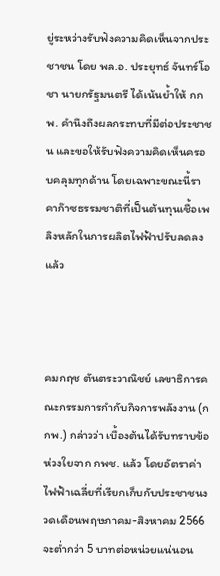ยู่ระหว่างรับฟังความคิดเห็นจากประชาชน โดย พล.อ. ประยุทธ์ จันทร์โอชา นายกรัฐมนตรี ได้เน้นย้ำให้ กกพ. คำนึงถึงผลกระทบที่มีต่อประชาชน และขอให้รับฟังความคิดเห็นครอบคลุมทุกด้าน โดยเฉพาะขณะนี้ราคาก๊าซธรรมชาติที่เป็นต้นทุนเชื้อเพลิงหลักในการผลิตไฟฟ้าปรับลดลงแล้ว



คมกฤช ตันตระวาณิชย์ เลขาธิการคณะกรรมการกำกับกิจการพลังงาน (กกพ.) กล่าวว่า เบื้องต้นได้รับทราบข้อห่วงใยจาก กพช. แล้ว โดยอัตราค่าไฟฟ้าเฉลี่ยที่เรียกเก็บกับประชาชนงวดเดือนพฤษภาคม-สิงหาคม 2566 จะต่ำกว่า 5 บาทต่อหน่วยแน่นอน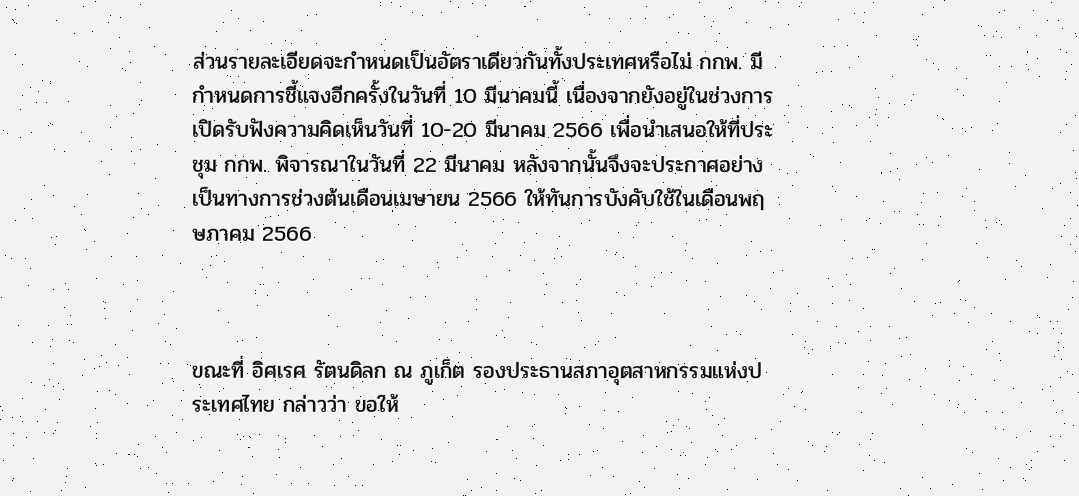ส่วนรายละเอียดจะกำหนดเป็นอัตราเดียวกันทั้งประเทศหรือไม่ กกพ. มีกำหนดการชี้แจงอีกครั้งในวันที่ 10 มีนาคมนี้ เนื่องจากยังอยู่ในช่วงการเปิดรับฟังความคิดเห็นวันที่ 10-20 มีนาคม 2566 เพื่อนำเสนอให้ที่ประชุม กกพ. พิจารณาในวันที่ 22 มีนาคม หลังจากนั้นจึงจะประกาศอย่างเป็นทางการช่วงต้นเดือนเมษายน 2566 ให้ทันการบังคับใช้ในเดือนพฤษภาคม 2566



ขณะที่ อิศเรศ รัตนดิลก ณ ภูเก็ต รองประธานสภาอุตสาหกรรมแห่งประเทศไทย กล่าวว่า ขอให้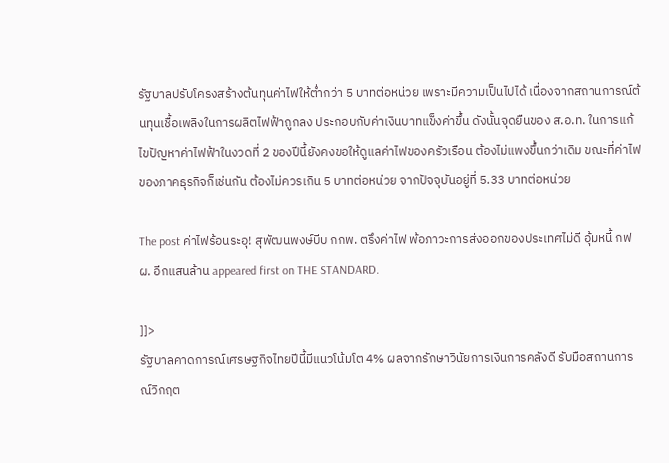รัฐบาลปรับโครงสร้างต้นทุนค่าไฟให้ต่ำกว่า 5 บาทต่อหน่วย เพราะมีความเป็นไปได้ เนื่องจากสถานการณ์ต้นทุนเชื้อเพลิงในการผลิตไฟฟ้าถูกลง ประกอบกับค่าเงินบาทแข็งค่าขึ้น ดังนั้นจุดยืนของ ส.อ.ท. ในการแก้ไขปัญหาค่าไฟฟ้าในงวดที่ 2 ของปีนี้ยังคงขอให้ดูแลค่าไฟของครัวเรือน ต้องไม่แพงขึ้นกว่าเดิม ขณะที่ค่าไฟของภาคธุรกิจก็เช่นกัน ต้องไม่ควรเกิน 5 บาทต่อหน่วย จากปัจจุบันอยู่ที่ 5.33 บาทต่อหน่วย

The post ค่าไฟร้อนระอุ! สุพัฒนพงษ์บีบ กกพ. ตรึงค่าไฟ พ้อภาวะการส่งออกของประเทศไม่ดี อุ้มหนี้ กฟผ. อีกแสนล้าน appeared first on THE STANDARD.

]]>
รัฐบาลคาดการณ์เศรษฐกิจไทยปีนี้มีแนวโน้มโต 4% ผลจากรักษาวินัยการเงินการคลังดี รับมือสถานการณ์วิกฤต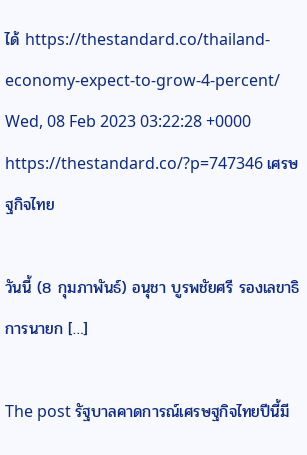ได้ https://thestandard.co/thailand-economy-expect-to-grow-4-percent/ Wed, 08 Feb 2023 03:22:28 +0000 https://thestandard.co/?p=747346 เศรษฐกิจไทย

วันนี้ (8 กุมภาพันธ์) อนุชา บูรพชัยศรี รองเลขาธิการนายก […]

The post รัฐบาลคาดการณ์เศรษฐกิจไทยปีนี้มี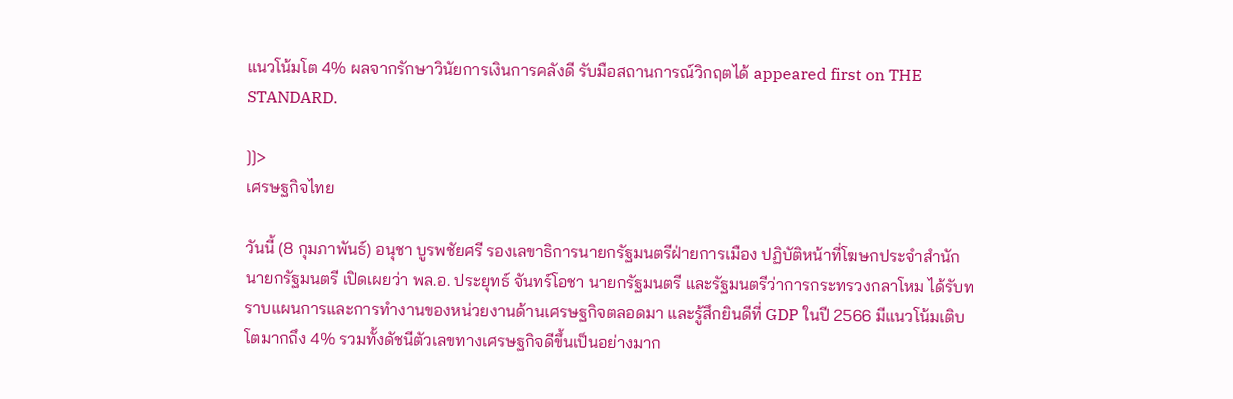แนวโน้มโต 4% ผลจากรักษาวินัยการเงินการคลังดี รับมือสถานการณ์วิกฤตได้ appeared first on THE STANDARD.

]]>
เศรษฐกิจไทย

วันนี้ (8 กุมภาพันธ์) อนุชา บูรพชัยศรี รองเลขาธิการนายกรัฐมนตรีฝ่ายการเมือง ปฏิบัติหน้าที่โฆษกประจำสำนักนายกรัฐมนตรี เปิดเผยว่า พล.อ. ประยุทธ์ จันทร์โอชา นายกรัฐมนตรี และรัฐมนตรีว่าการกระทรวงกลาโหม ได้รับทราบแผนการและการทำงานของหน่วยงานด้านเศรษฐกิจตลอดมา และรู้สึกยินดีที่ GDP ในปี 2566 มีแนวโน้มเติบโตมากถึง 4% รวมทั้งดัชนีตัวเลขทางเศรษฐกิจดีขึ้นเป็นอย่างมาก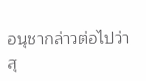อนุชากล่าวต่อไปว่า สุ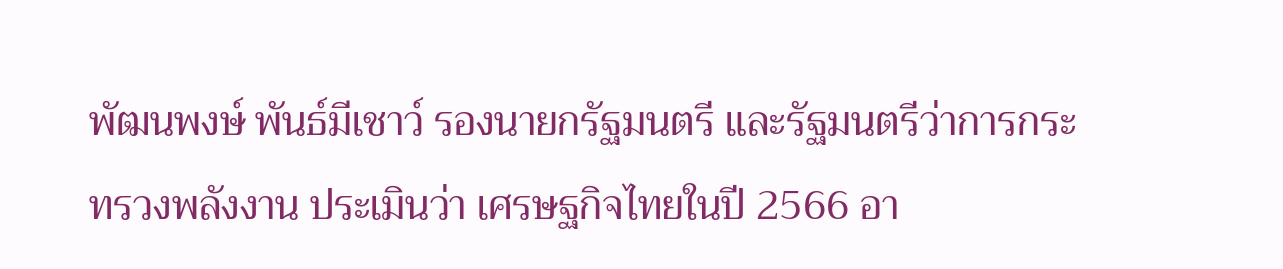พัฒนพงษ์ พันธ์มีเชาว์ รองนายกรัฐมนตรี และรัฐมนตรีว่าการกระทรวงพลังงาน ประเมินว่า เศรษฐกิจไทยในปี 2566 อา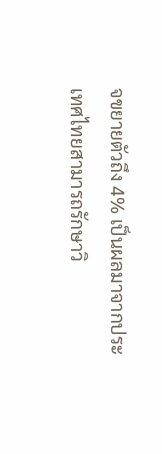จขยายตัวถึง 4% เป็นผลมาจากประเทศไทยสามารถรักษาวิ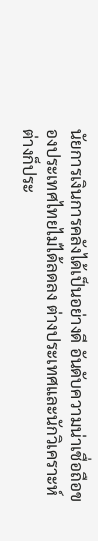นัยการเงินการคลังได้เป็นอย่างดี อันดับความน่าเชื่อถือของประเทศไทยไม่ได้ลดลง ต่างประเทศและนักวิเคราะห์ต่างก็ประ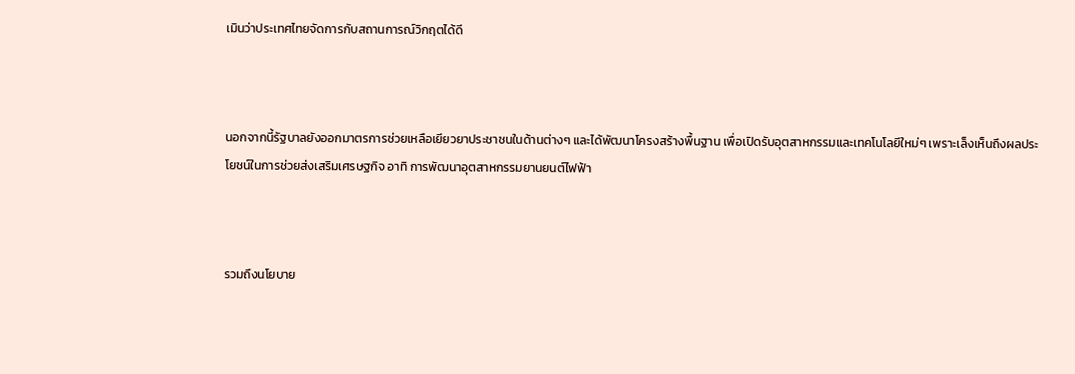เมินว่าประเทศไทยจัดการกับสถานการณ์วิกฤตได้ดี



นอกจากนี้รัฐบาลยังออกมาตรการช่วยเหลือเยียวยาประชาชนในด้านต่างๆ และได้พัฒนาโครงสร้างพื้นฐาน เพื่อเปิดรับอุตสาหกรรมและเทคโนโลยีใหม่ๆ เพราะเล็งเห็นถึงผลประโยชน์ในการช่วยส่งเสริมเศรษฐกิจ อาทิ การพัฒนาอุตสาหกรรมยานยนต์ไฟฟ้า



รวมถึงนโยบาย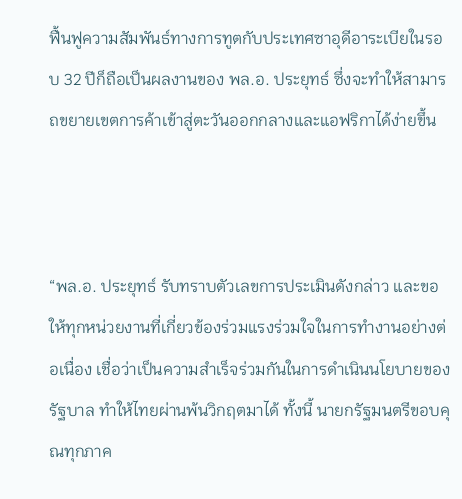ฟื้นฟูความสัมพันธ์ทางการทูตกับประเทศซาอุดีอาระเบียในรอบ 32 ปีก็ถือเป็นผลงานของ พล.อ. ประยุทธ์ ซึ่งจะทำให้สามารถขยายเขตการค้าเข้าสู่ตะวันออกกลางและแอฟริกาได้ง่ายขึ้น



“พล.อ. ประยุทธ์ รับทราบตัวเลขการประเมินดังกล่าว และขอให้ทุกหน่วยงานที่เกี่ยวข้องร่วมแรงร่วมใจในการทำงานอย่างต่อเนื่อง เชื่อว่าเป็นความสำเร็จร่วมกันในการดำเนินนโยบายของรัฐบาล ทำให้ไทยผ่านพ้นวิกฤตมาได้ ทั้งนี้ นายกรัฐมนตรีขอบคุณทุกภาค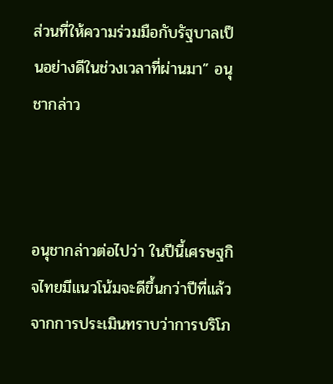ส่วนที่ให้ความร่วมมือกับรัฐบาลเป็นอย่างดีในช่วงเวลาที่ผ่านมา” อนุชากล่าว



อนุชากล่าวต่อไปว่า ในปีนี้เศรษฐกิจไทยมีแนวโน้มจะดีขึ้นกว่าปีที่แล้ว จากการประเมินทราบว่าการบริโภ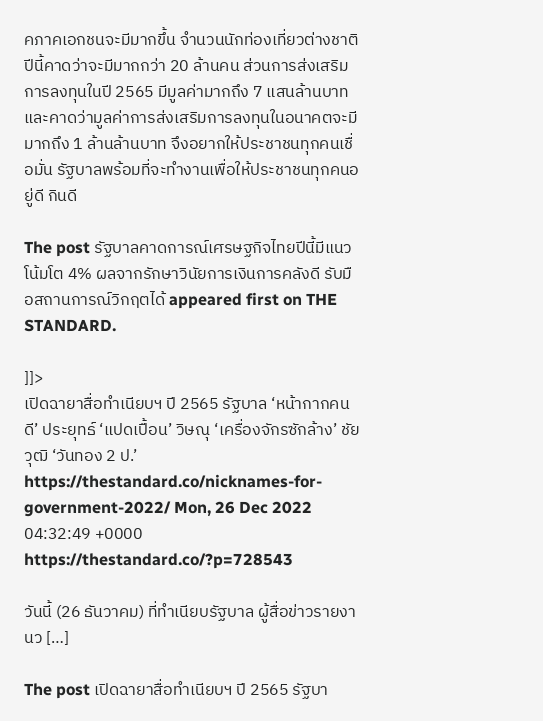คภาคเอกชนจะมีมากขึ้น จำนวนนักท่องเที่ยวต่างชาติปีนี้คาดว่าจะมีมากกว่า 20 ล้านคน ส่วนการส่งเสริมการลงทุนในปี 2565 มีมูลค่ามากถึง 7 แสนล้านบาท และคาดว่ามูลค่าการส่งเสริมการลงทุนในอนาคตจะมีมากถึง 1 ล้านล้านบาท จึงอยากให้ประชาชนทุกคนเชื่อมั่น รัฐบาลพร้อมที่จะทำงานเพื่อให้ประชาชนทุกคนอยู่ดี กินดี

The post รัฐบาลคาดการณ์เศรษฐกิจไทยปีนี้มีแนวโน้มโต 4% ผลจากรักษาวินัยการเงินการคลังดี รับมือสถานการณ์วิกฤตได้ appeared first on THE STANDARD.

]]>
เปิดฉายาสื่อทำเนียบฯ ปี 2565 รัฐบาล ‘หน้ากากคนดี’ ประยุทธ์ ‘แปดเปื้อน’ วิษณุ ‘เครื่องจักรซักล้าง’ ชัยวุฒิ ‘วันทอง 2 ป.’ https://thestandard.co/nicknames-for-government-2022/ Mon, 26 Dec 2022 04:32:49 +0000 https://thestandard.co/?p=728543

วันนี้ (26 ธันวาคม) ที่ทำเนียบรัฐบาล ผู้สื่อข่าวรายงานว […]

The post เปิดฉายาสื่อทำเนียบฯ ปี 2565 รัฐบา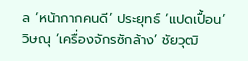ล ‘หน้ากากคนดี’ ประยุทธ์ ‘แปดเปื้อน’ วิษณุ ‘เครื่องจักรซักล้าง’ ชัยวุฒิ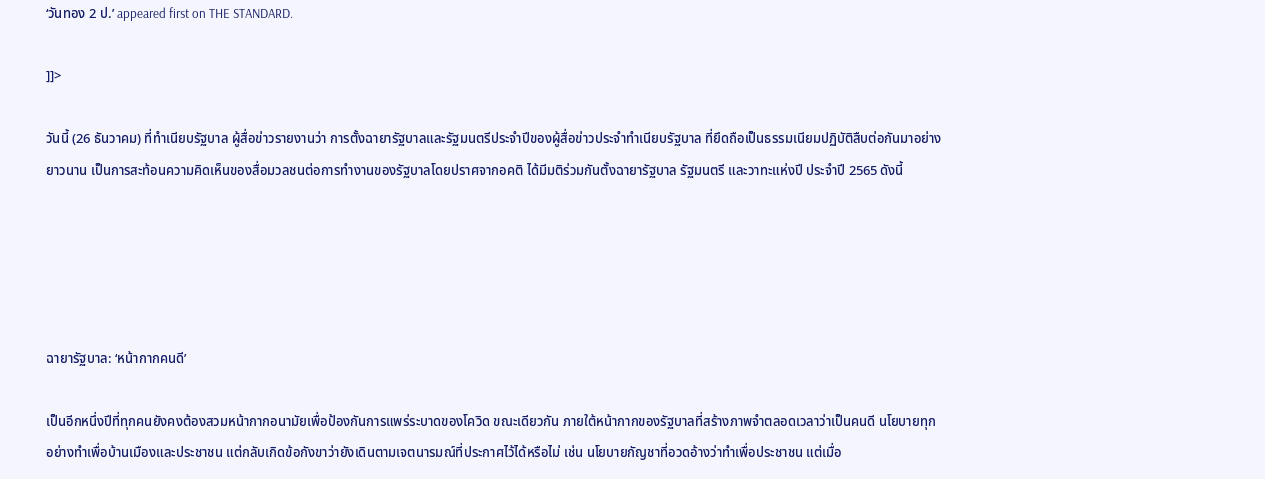‘วันทอง 2 ป.’ appeared first on THE STANDARD.

]]>

วันนี้ (26 ธันวาคม) ที่ทำเนียบรัฐบาล ผู้สื่อข่าวรายงานว่า การตั้งฉายารัฐบาลและรัฐมนตรีประจำปีของผู้สื่อข่าวประจำทำเนียบรัฐบาล ที่ยึดถือเป็นธรรมเนียมปฏิบัติสืบต่อกันมาอย่างยาวนาน เป็นการสะท้อนความคิดเห็นของสื่อมวลชนต่อการทำงานของรัฐบาลโดยปราศจากอคติ ได้มีมติร่วมกันตั้งฉายารัฐบาล รัฐมนตรี และวาทะแห่งปี ประจำปี 2565 ดังนี้





ฉายารัฐบาล: ‘หน้ากากคนดี’

เป็นอีกหนึ่งปีที่ทุกคนยังคงต้องสวมหน้ากากอนามัยเพื่อป้องกันการแพร่ระบาดของโควิด ขณะเดียวกัน ภายใต้หน้ากากของรัฐบาลที่สร้างภาพจำตลอดเวลาว่าเป็นคนดี นโยบายทุกอย่างทำเพื่อบ้านเมืองและประชาชน แต่กลับเกิดข้อกังขาว่ายังเดินตามเจตนารมณ์ที่ประกาศไว้ได้หรือไม่ เช่น นโยบายกัญชาที่อวดอ้างว่าทำเพื่อประชาชน แต่เมื่อ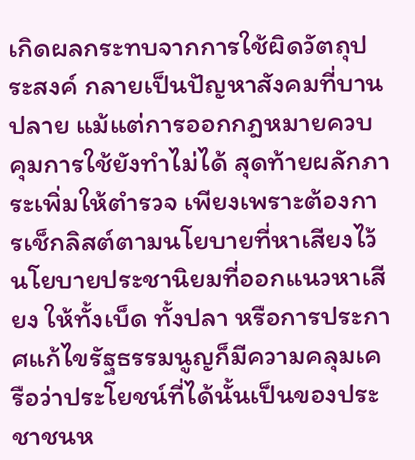เกิดผลกระทบจากการใช้ผิดวัตถุประสงค์ กลายเป็นปัญหาสังคมที่บานปลาย แม้แต่การออกกฎหมายควบคุมการใช้ยังทำไม่ได้ สุดท้ายผลักภาระเพิ่มให้ตำรวจ เพียงเพราะต้องการเช็กลิสต์ตามนโยบายที่หาเสียงไว้ นโยบายประชานิยมที่ออกแนวหาเสียง ให้ทั้งเบ็ด ทั้งปลา หรือการประกาศแก้ไขรัฐธรรมนูญก็มีความคลุมเครือว่าประโยชน์ที่ได้นั้นเป็นของประชาชนห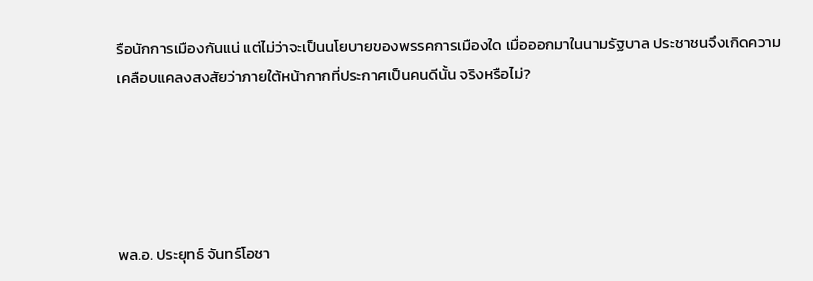รือนักการเมืองกันแน่ แต่ไม่ว่าจะเป็นนโยบายของพรรคการเมืองใด เมื่อออกมาในนามรัฐบาล ประชาชนจึงเกิดความเคลือบแคลงสงสัยว่าภายใต้หน้ากากที่ประกาศเป็นคนดีนั้น จริงหรือไม่?





พล.อ. ประยุทธ์ จันทร์โอชา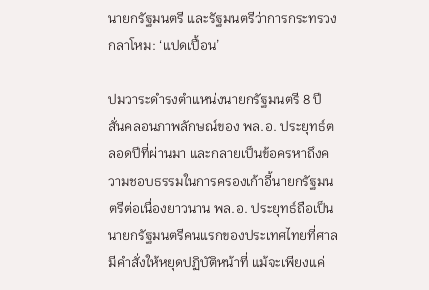นายกรัฐมนตรี และรัฐมนตรีว่าการกระทรวงกลาโหม: ‘แปดเปื้อน’

ปมวาระดำรงตำแหน่งนายกรัฐมนตรี 8 ปี สั่นคลอนภาพลักษณ์ของ พล.อ. ประยุทธ์ตลอดปีที่ผ่านมา และกลายเป็นข้อครหาถึงความชอบธรรมในการครองเก้าอี้นายกรัฐมนตรีต่อเนื่องยาวนาน พล.อ. ประยุทธ์ถือเป็นนายกรัฐมนตรีคนแรกของประเทศไทยที่ศาลมีคำสั่งให้หยุดปฏิบัติหน้าที่ แม้จะเพียงแค่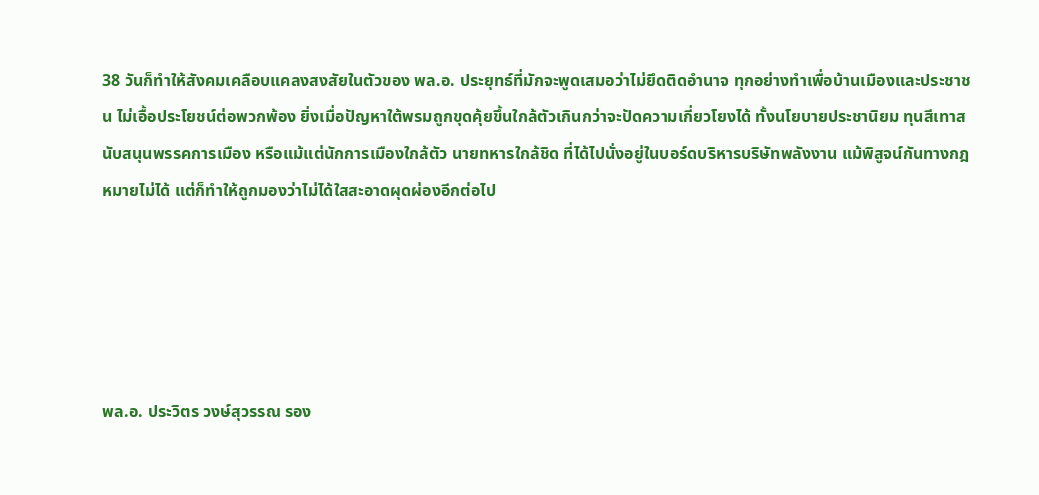38 วันก็ทำให้สังคมเคลือบแคลงสงสัยในตัวของ พล.อ. ประยุทธ์ที่มักจะพูดเสมอว่าไม่ยึดติดอำนาจ ทุกอย่างทำเพื่อบ้านเมืองและประชาชน ไม่เอื้อประโยชน์ต่อพวกพ้อง ยิ่งเมื่อปัญหาใต้พรมถูกขุดคุ้ยขึ้นใกล้ตัวเกินกว่าจะปัดความเกี่ยวโยงได้ ทั้งนโยบายประชานิยม ทุนสีเทาสนับสนุนพรรคการเมือง หรือแม้แต่นักการเมืองใกล้ตัว นายทหารใกล้ชิด ที่ได้ไปนั่งอยู่ในบอร์ดบริหารบริษัทพลังงาน แม้พิสูจน์กันทางกฎหมายไม่ได้ แต่ก็ทำให้ถูกมองว่าไม่ได้ใสสะอาดผุดผ่องอีกต่อไป





พล.อ. ประวิตร วงษ์สุวรรณ รอง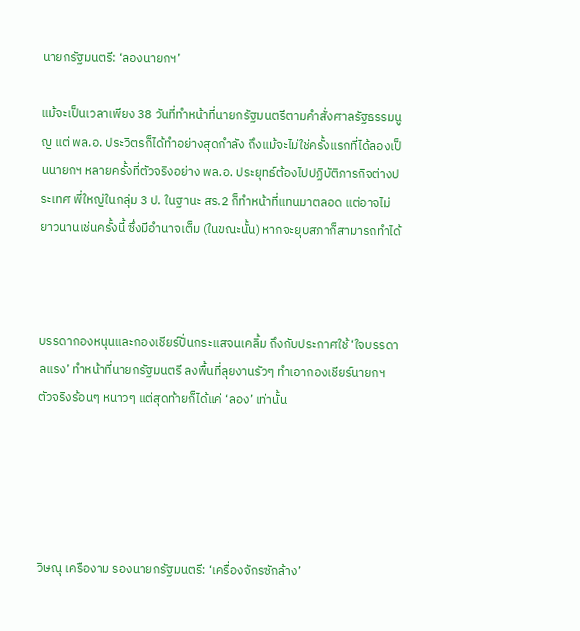นายกรัฐมนตรี: ‘ลองนายกฯ’

แม้จะเป็นเวลาเพียง 38 วันที่ทำหน้าที่นายกรัฐมนตรีตามคำสั่งศาลรัฐธรรมนูญ แต่ พล.อ. ประวิตรก็ได้ทำอย่างสุดกำลัง ถึงแม้จะไม่ใช่ครั้งแรกที่ได้ลองเป็นนายกฯ หลายครั้งที่ตัวจริงอย่าง พล.อ. ประยุทธ์ต้องไปปฏิบัติภารกิจต่างประเทศ พี่ใหญ่ในกลุ่ม 3 ป. ในฐานะ สร.2 ก็ทำหน้าที่แทนมาตลอด แต่อาจไม่ยาวนานเช่นครั้งนี้ ซึ่งมีอำนาจเต็ม (ในขณะนั้น) หากจะยุบสภาก็สามารถทำได้



บรรดากองหนุนและกองเชียร์ปั่นกระแสจนเคลิ้ม ถึงกับประกาศใช้ ‘ใจบรรดาลแรง’ ทำหน้าที่นายกรัฐมนตรี ลงพื้นที่ลุยงานรัวๆ ทำเอากองเชียร์นายกฯ ตัวจริงร้อนๆ หนาวๆ แต่สุดท้ายก็ได้แค่ ‘ลอง’ เท่านั้น





วิษณุ เครืองาม รองนายกรัฐมนตรี: ‘เครื่องจักรซักล้าง’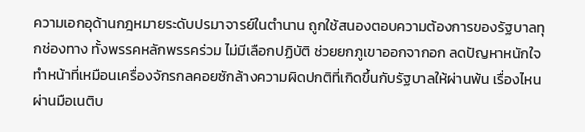ความเอกอุด้านกฎหมายระดับปรมาจารย์ในตำนาน ถูกใช้สนองตอบความต้องการของรัฐบาลทุกช่องทาง ทั้งพรรคหลักพรรคร่วม ไม่มีเลือกปฏิบัติ ช่วยยกภูเขาออกจากอก ลดปัญหาหนักใจ ทำหน้าที่เหมือนเครื่องจักรกลคอยซักล้างความผิดปกติที่เกิดขึ้นกับรัฐบาลให้ผ่านพ้น เรื่องไหนผ่านมือเนติบ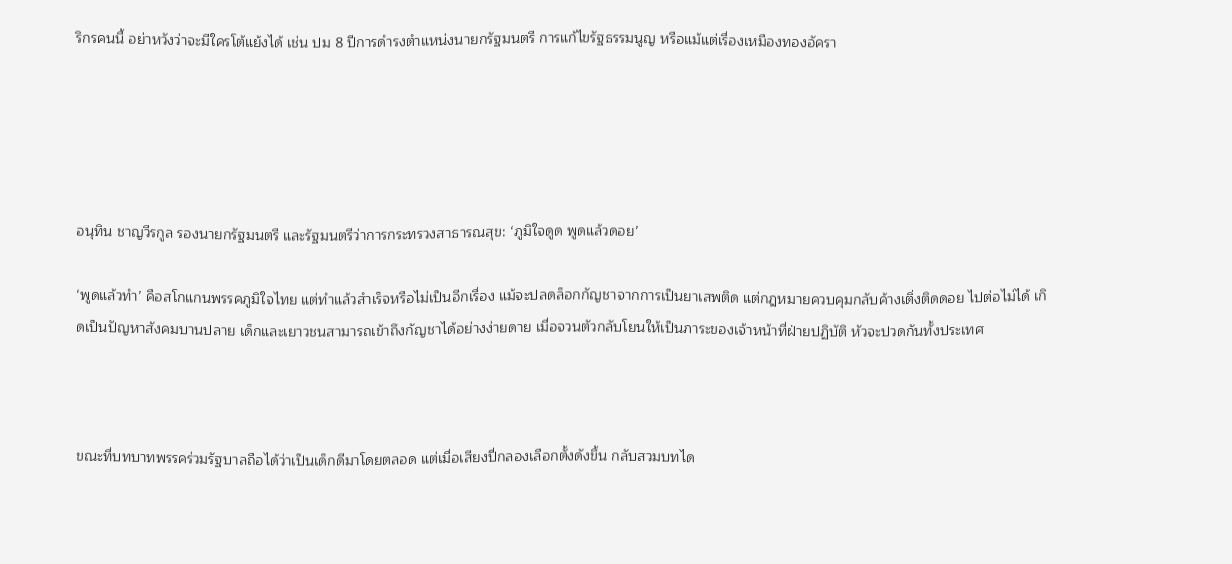ริกรคนนี้ อย่าหวังว่าจะมีใครโต้แย้งได้ เช่น ปม 8 ปีการดำรงตำแหน่งนายกรัฐมนตรี การแก้ไขรัฐธรรมนูญ หรือแม้แต่เรื่องเหมืองทองอัครา





อนุทิน ชาญวีรกูล รองนายกรัฐมนตรี และรัฐมนตรีว่าการกระทรวงสาธารณสุข: ‘ภูมิใจดูด พูดแล้วดอย’

‘พูดแล้วทำ’ คือสโกแกนพรรคภูมิใจไทย แต่ทำแล้วสำเร็จหรือไม่เป็นอีกเรื่อง แม้จะปลดล็อกกัญชาจากการเป็นยาเสพติด แต่กฎหมายควบคุมกลับค้างเติ่งติดดอย ไปต่อไม่ได้ เกิดเป็นปัญหาสังคมบานปลาย เด็กและเยาวชนสามารถเข้าถึงกัญชาได้อย่างง่ายดาย เมื่อจวนตัวกลับโยนให้เป็นภาระของเจ้าหน้าที่ฝ่ายปฏิบัติ หัวจะปวดกันทั้งประเทศ



ขณะที่บทบาทพรรคร่วมรัฐบาลถือได้ว่าเป็นเด็กดีมาโดยตลอด แต่เมื่อเสียงปี่กลองเลือกตั้งดังขึ้น กลับสวมบทได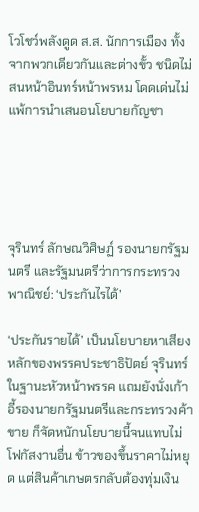โวโชว์พลังดูด ส.ส. นักการเมือง ทั้งจากพวกเดียวกันและต่างขั้ว ชนิดไม่สนหน้าอินทร์หน้าพรหม โดดเด่นไม่แพ้การนำเสนอนโยบายกัญชา





จุรินทร์ ลักษณวิศิษฏ์ รองนายกรัฐมนตรี และรัฐมนตรีว่าการกระทรวงพาณิชย์: ‘ประกันไรได้’

‘ประกันรายได้’ เป็นนโยบายหาเสียงหลักของพรรคประชาธิปัตย์ จุรินทร์ ในฐานะหัวหน้าพรรค แถมยังนั่งเก้าอี้รองนายกรัฐมนตรีและกระทรวงค้าขาย ก็จัดหนักนโยบายนี้จนแทบไม่โฟกัสงานอื่น ข้าวของขึ้นราคาไม่หยุด แต่สินค้าเกษตรกลับต้องทุ่มเงิน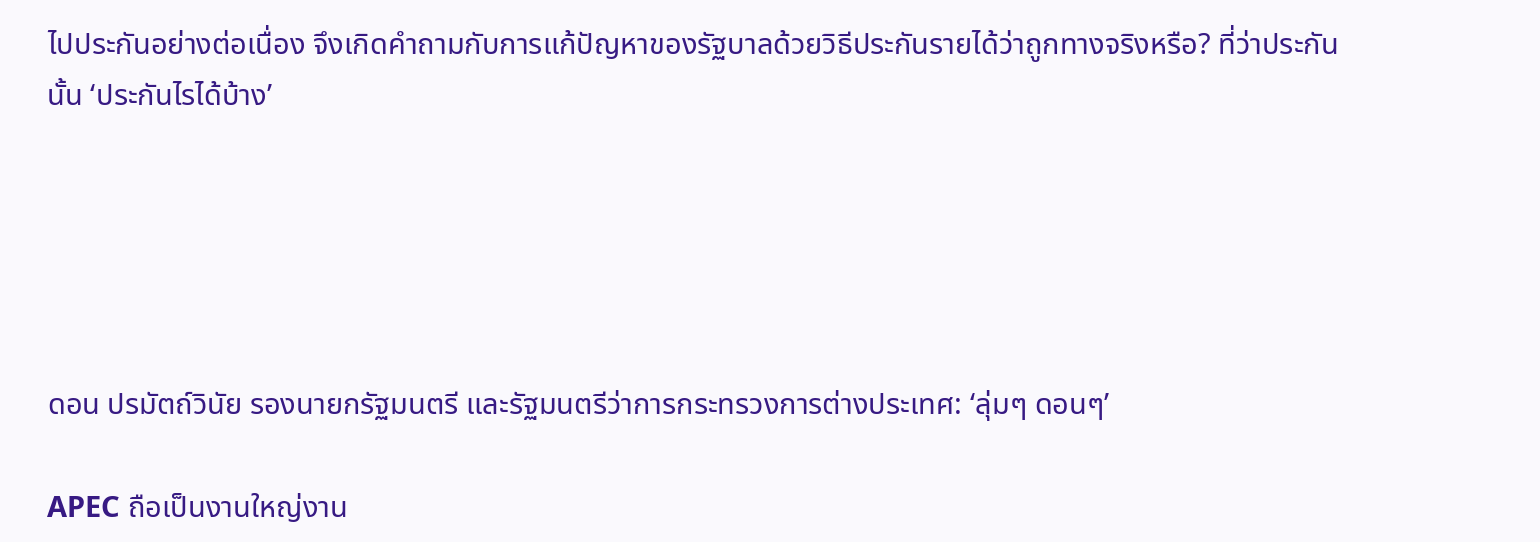ไปประกันอย่างต่อเนื่อง จึงเกิดคำถามกับการแก้ปัญหาของรัฐบาลด้วยวิธีประกันรายได้ว่าถูกทางจริงหรือ? ที่ว่าประกันนั้น ‘ประกันไรได้บ้าง’





ดอน ปรมัตถ์วินัย รองนายกรัฐมนตรี และรัฐมนตรีว่าการกระทรวงการต่างประเทศ: ‘ลุ่มๆ ดอนๆ’

APEC ถือเป็นงานใหญ่งาน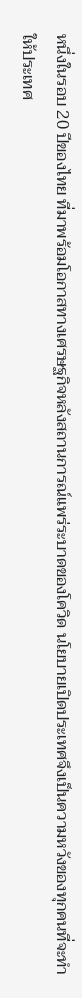หนึ่งในรอบ 20 ปีของไทย ที่มาพร้อมโอกาสทางเศรษฐกิจหลังสถานการณ์แพร่ระบาดของโควิด นโยบายเปิดประเทศจึงเป็นความหวังของทุกคนที่จะทำให้ประเทศ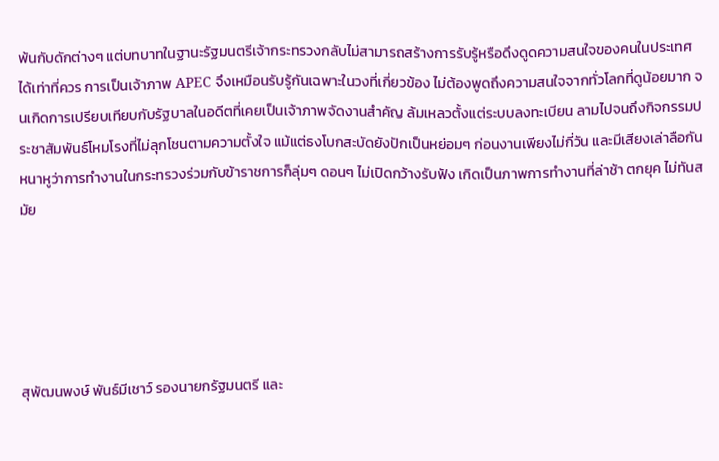พ้นกับดักต่างๆ แต่บทบาทในฐานะรัฐมนตรีเจ้ากระทรวงกลับไม่สามารถสร้างการรับรู้หรือดึงดูดความสนใจของคนในประเทศได้เท่าที่ควร การเป็นเจ้าภาพ APEC จึงเหมือนรับรู้กันเฉพาะในวงที่เกี่ยวข้อง ไม่ต้องพูดถึงความสนใจจากทั่วโลกที่ดูน้อยมาก จนเกิดการเปรียบเทียบกับรัฐบาลในอดีตที่เคยเป็นเจ้าภาพจัดงานสำคัญ ล้มเหลวตั้งแต่ระบบลงทะเบียน ลามไปจนถึงกิจกรรมประชาสัมพันธ์โหมโรงที่ไม่ลุกโชนตามความตั้งใจ แม้แต่ธงโบกสะบัดยังปักเป็นหย่อมๆ ก่อนงานเพียงไม่กี่วัน และมีเสียงเล่าลือกันหนาหูว่าการทำงานในกระทรวงร่วมกับข้าราชการก็ลุ่มๆ ดอนๆ ไม่เปิดกว้างรับฟัง เกิดเป็นภาพการทำงานที่ล่าช้า ตกยุค ไม่ทันสมัย





สุพัฒนพงษ์ พันธ์มีเชาว์ รองนายกรัฐมนตรี และ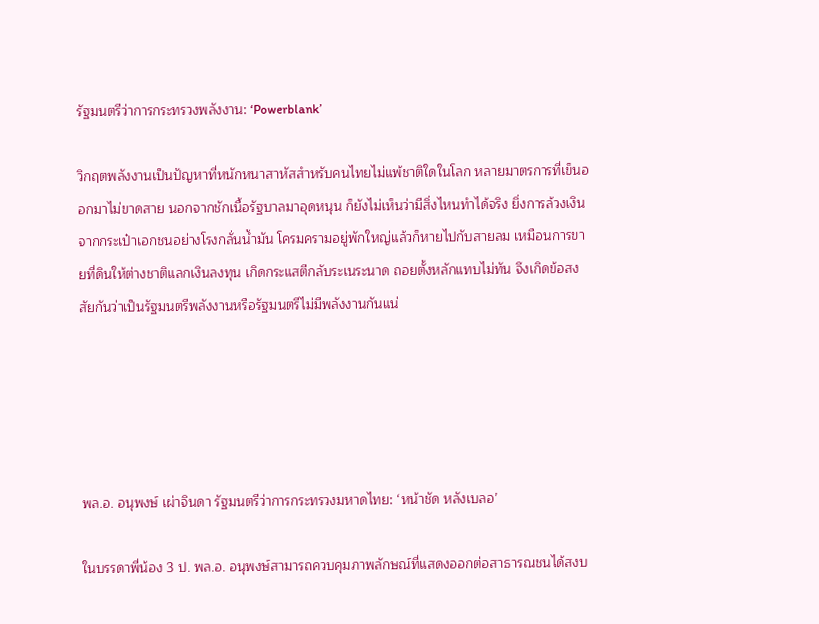รัฐมนตรีว่าการกระทรวงพลังงาน: ‘Powerblank’

วิกฤตพลังงานเป็นปัญหาที่หนักหนาสาหัสสำหรับคนไทยไม่แพ้ชาติใดในโลก หลายมาตรการที่เข็นออกมาไม่ขาดสาย นอกจากชักเนื้อรัฐบาลมาอุดหนุน ก็ยังไม่เห็นว่ามีสิ่งไหนทำได้จริง ยิ่งการล้วงเงินจากกระเป๋าเอกชนอย่างโรงกลั่นน้ำมัน โครมครามอยู่พักใหญ่แล้วก็หายไปกับสายลม เหมือนการขายที่ดินให้ต่างชาติแลกเงินลงทุน เกิดกระแสตีกลับระเนระนาด ถอยตั้งหลักแทบไม่ทัน จึงเกิดข้อสงสัยกันว่าเป็นรัฐมนตรีพลังงานหรือรัฐมนตรีไม่มีพลังงานกันแน่





พล.อ. อนุพงษ์ เผ่าจินดา รัฐมนตรีว่าการกระทรวงมหาดไทย: ‘หน้าชัด หลังเบลอ’

ในบรรดาพี่น้อง 3 ป. พล.อ. อนุพงษ์สามารถควบคุมภาพลักษณ์ที่แสดงออกต่อสาธารณชนได้สงบ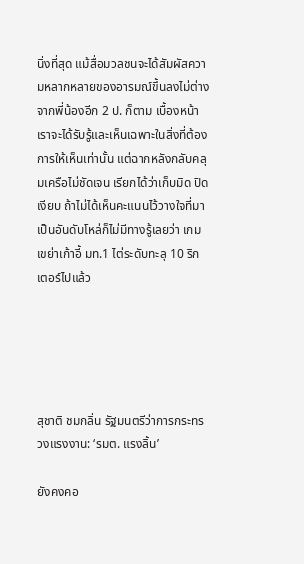นิ่งที่สุด แม้สื่อมวลชนจะได้สัมผัสความหลากหลายของอารมณ์ขึ้นลงไม่ต่างจากพี่น้องอีก 2 ป. ก็ตาม เบื้องหน้าเราจะได้รับรู้และเห็นเฉพาะในสิ่งที่ต้องการให้เห็นเท่านั้น แต่ฉากหลังกลับคลุมเครือไม่ชัดเจน เรียกได้ว่าเก็บมิด ปิดเงียบ ถ้าไม่ได้เห็นคะแนนไว้วางใจที่มาเป็นอันดับโหล่ก็ไม่มีทางรู้เลยว่า เกมเขย่าเก้าอี้ มท.1 ไต่ระดับทะลุ 10 ริกเตอร์ไปแล้ว





สุชาติ ชมกลิ่น รัฐมนตรีว่าการกระทรวงแรงงาน: ‘รมต. แรงลิ้น’

ยังคงคอ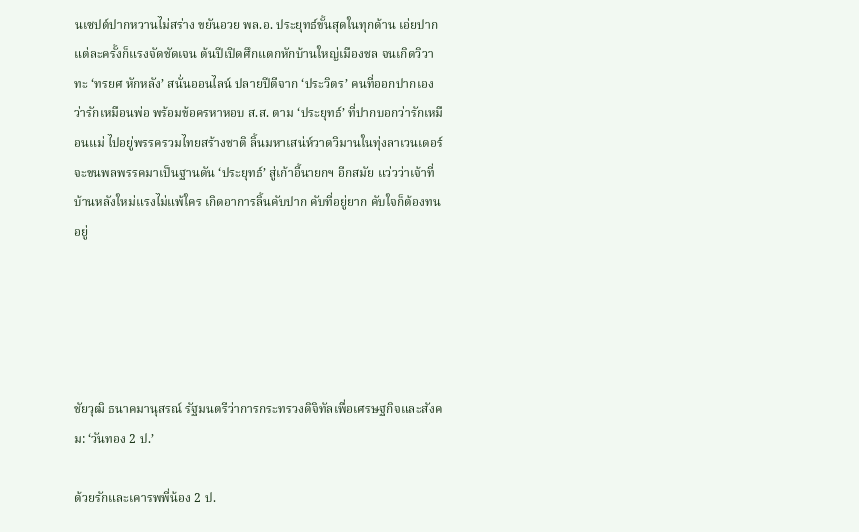นเซปต์ปากหวานไม่สร่าง ขยันอวย พล.อ. ประยุทธ์ขั้นสุดในทุกด้าน เอ่ยปากแต่ละครั้งก็แรงจัดชัดเจน ต้นปีเปิดศึกแตกหักบ้านใหญ่เมืองชล จนเกิดวิวาทะ ‘ทรยศ หักหลัง’ สนั่นออนไลน์ ปลายปีตีจาก ‘ประวิตร’ คนที่ออกปากเองว่ารักเหมือนพ่อ พร้อมข้อครหาหอบ ส.ส. ตาม ‘ประยุทธ์’ ที่ปากบอกว่ารักเหมือนแม่ ไปอยู่พรรครวมไทยสร้างชาติ ลิ้นมหาเสน่ห์วาดวิมานในทุ่งลาเวนเดอร์ จะขนพลพรรคมาเป็นฐานดัน ‘ประยุทธ์’ สู่เก้าอี้นายกฯ อีกสมัย แว่วว่าเจ้าที่บ้านหลังใหม่แรงไม่แพ้ใคร เกิดอาการลิ้นคับปาก คับที่อยู่ยาก คับใจก็ต้องทนอยู่





ชัยวุฒิ ธนาคมานุสรณ์ รัฐมนตรีว่าการกระทรวงดิจิทัลเพื่อเศรษฐกิจและสังคม: ‘วันทอง 2 ป.’

ด้วยรักและเคารพพี่น้อง 2 ป.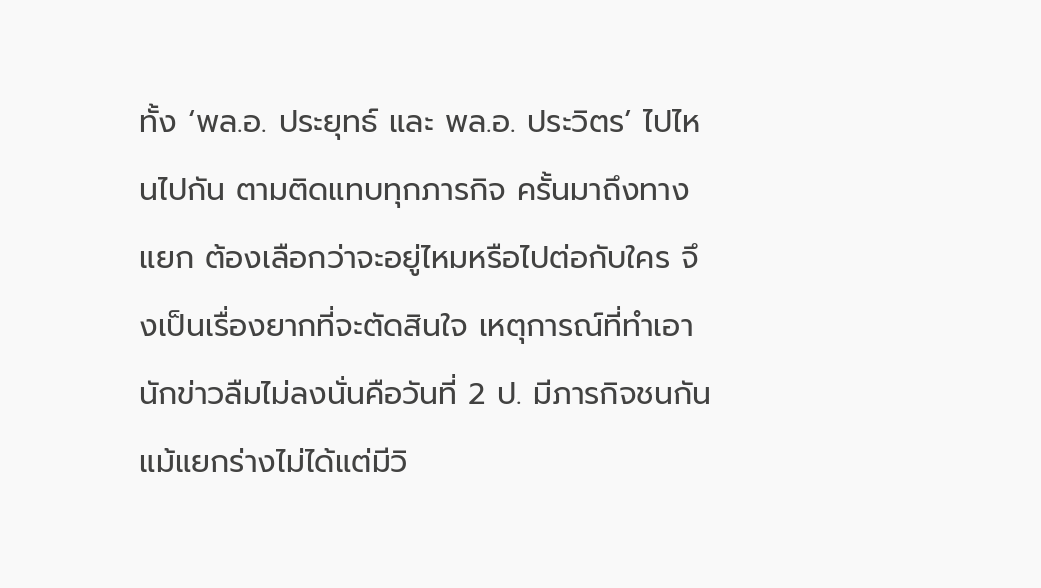ทั้ง ‘พล.อ. ประยุทธ์ และ พล.อ. ประวิตร’ ไปไหนไปกัน ตามติดแทบทุกภารกิจ ครั้นมาถึงทางแยก ต้องเลือกว่าจะอยู่ไหมหรือไปต่อกับใคร จึงเป็นเรื่องยากที่จะตัดสินใจ เหตุการณ์ที่ทำเอานักข่าวลืมไม่ลงนั่นคือวันที่ 2 ป. มีภารกิจชนกัน แม้แยกร่างไม่ได้แต่มีวิ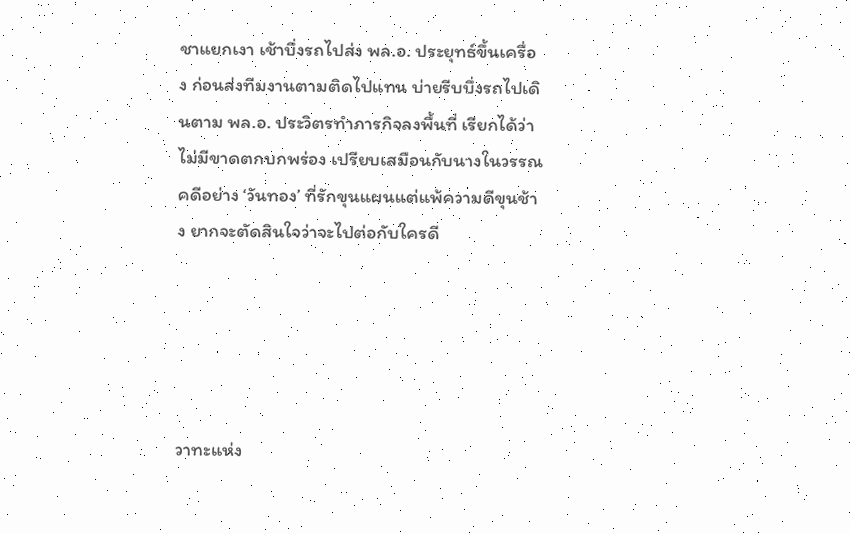ชาแยกเงา เช้าบึ่งรถไปส่ง พล.อ. ประยุทธ์ขึ้นเครื่อง ก่อนส่งทีมงานตามติดไปแทน บ่ายรีบบึ่งรถไปเดินตาม พล.อ. ประวิตรทำภารกิจลงพื้นที่ เรียกได้ว่าไม่มีขาดตกบกพร่อง เปรียบเสมือนกับนางในวรรณคดีอย่าง ‘วันทอง’ ที่รักขุนแผนแต่แพ้ความดีขุนช้าง ยากจะตัดสินใจว่าจะไปต่อกับใครดี





วาทะแห่ง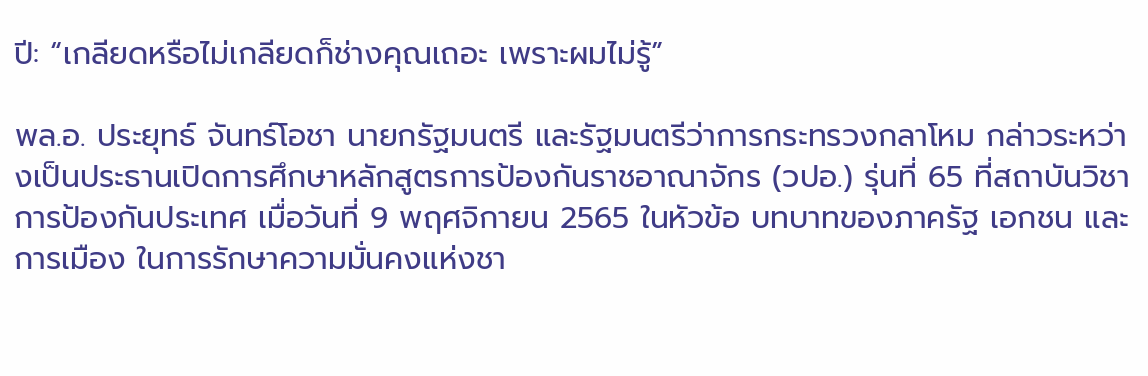ปี: “เกลียดหรือไม่เกลียดก็ช่างคุณเถอะ เพราะผมไม่รู้”

พล.อ. ประยุทธ์ จันทร์โอชา นายกรัฐมนตรี และรัฐมนตรีว่าการกระทรวงกลาโหม กล่าวระหว่างเป็นประธานเปิดการศึกษาหลักสูตรการป้องกันราชอาณาจักร (วปอ.) รุ่นที่ 65 ที่สถาบันวิชาการป้องกันประเทศ เมื่อวันที่ 9 พฤศจิกายน 2565 ในหัวข้อ บทบาทของภาครัฐ เอกชน และการเมือง ในการรักษาความมั่นคงแห่งชา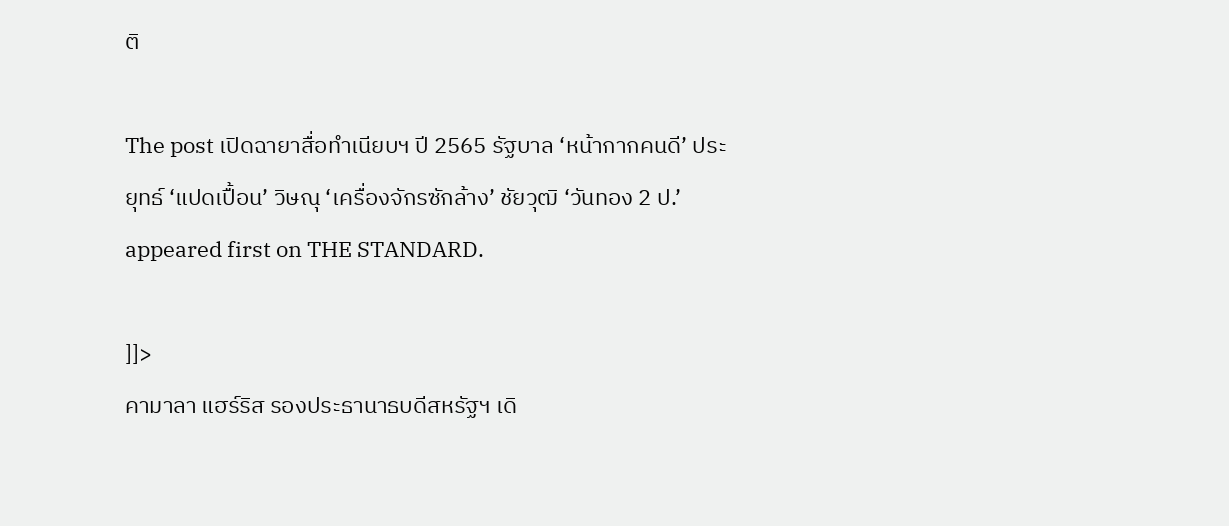ติ

The post เปิดฉายาสื่อทำเนียบฯ ปี 2565 รัฐบาล ‘หน้ากากคนดี’ ประยุทธ์ ‘แปดเปื้อน’ วิษณุ ‘เครื่องจักรซักล้าง’ ชัยวุฒิ ‘วันทอง 2 ป.’ appeared first on THE STANDARD.

]]>
คามาลา แฮร์ริส รองประธานาธบดีสหรัฐฯ เดิ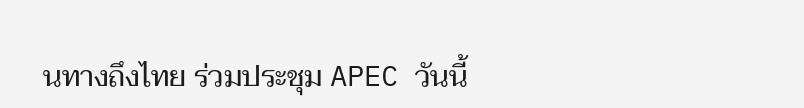นทางถึงไทย ร่วมประชุม APEC วันนี้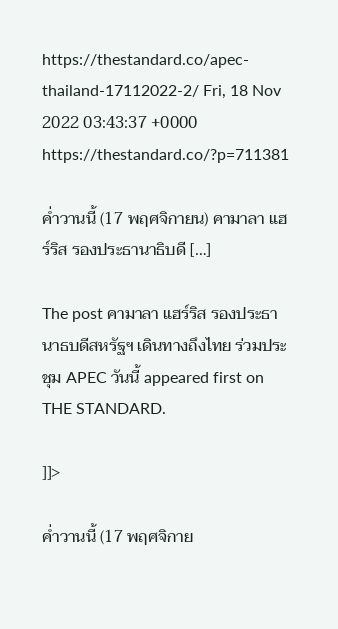https://thestandard.co/apec-thailand-17112022-2/ Fri, 18 Nov 2022 03:43:37 +0000 https://thestandard.co/?p=711381

ค่ำวานนี้ (17 พฤศจิกายน) คามาลา แฮร์ริส รองประธานาธิบดี […]

The post คามาลา แฮร์ริส รองประธานาธบดีสหรัฐฯ เดินทางถึงไทย ร่วมประชุม APEC วันนี้ appeared first on THE STANDARD.

]]>

ค่ำวานนี้ (17 พฤศจิกาย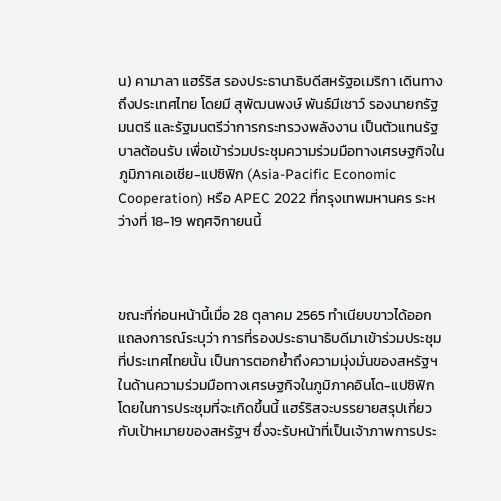น) คามาลา แฮร์ริส รองประธานาธิบดีสหรัฐอเมริกา เดินทางถึงประเทศไทย โดยมี สุพัฒนพงษ์ พันธ์มีเชาว์ รองนายกรัฐมนตรี และรัฐมนตรีว่าการกระทรวงพลังงาน เป็นตัวแทนรัฐบาลต้อนรับ เพื่อเข้าร่วมประชุมความร่วมมือทางเศรษฐกิจในภูมิภาคเอเชีย-แปซิฟิก (Asia-Pacific Economic Cooperation) หรือ APEC 2022 ที่กรุงเทพมหานคร ระหว่างที่ 18-19 พฤศจิกายนนี้



ขณะที่ก่อนหน้านี้เมื่อ 28 ตุลาคม 2565 ทำเนียบขาวได้ออกแถลงการณ์ระบุว่า การที่รองประธานาธิบดีมาเข้าร่วมประชุมที่ประเทศไทยนั้น เป็นการตอกย้ำถึงความมุ่งมั่นของสหรัฐฯ ในด้านความร่วมมือทางเศรษฐกิจในภูมิภาคอินโด-แปซิฟิก โดยในการประชุมที่จะเกิดขึ้นนี้ แฮร์ริสจะบรรยายสรุปเกี่ยวกับเป้าหมายของสหรัฐฯ ซึ่งจะรับหน้าที่เป็นเจ้าภาพการประ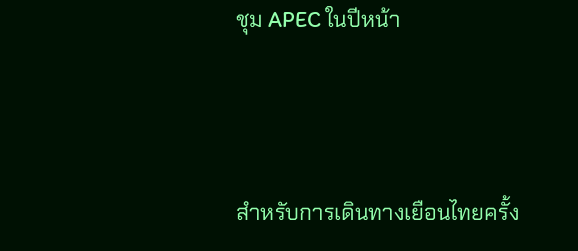ชุม APEC ในปีหน้า



สำหรับการเดินทางเยือนไทยครั้ง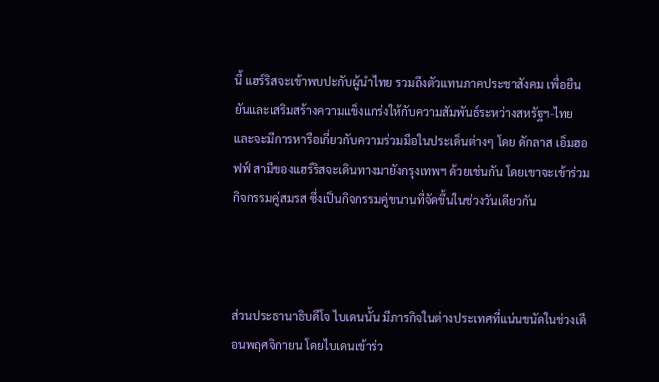นี้ แฮร์ริสจะเข้าพบปะกับผู้นำไทย รวมถึงตัวแทนภาคประชาสังคม เพื่อยืนยันและเสริมสร้างความแข็งแกร่งให้กับความสัมพันธ์ระหว่างสหรัฐฯ-ไทย และจะมีการหารือเกี่ยวกับความร่วมมือในประเด็นต่างๆ โดย ดักลาส เอ็มฮอฟฟ์ สามีของแฮร์ริสจะเดินทางมายังกรุงเทพฯ ด้วยเช่นกัน โดยเขาจะเข้าร่วมกิจกรรมคู่สมรส ซึ่งเป็นกิจกรรมคู่ขนานที่จัดขึ้นในช่วงวันเดียวกัน



ส่วนประธานาธิบดีโจ ไบเดนนั้น มีภารกิจในต่างประเทศที่แน่นขนัดในช่วงเดือนพฤศจิกายน โดยไบเดนเข้าร่ว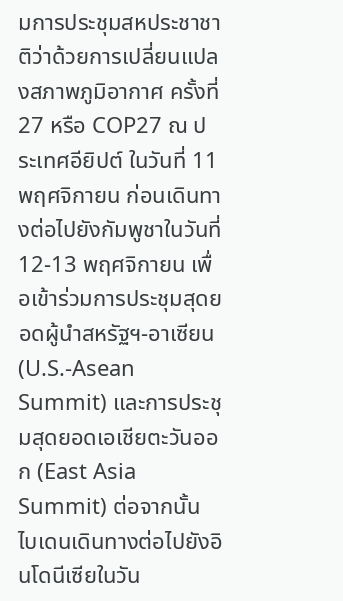มการประชุมสหประชาชาติว่าด้วยการเปลี่ยนแปลงสภาพภูมิอากาศ ครั้งที่ 27 หรือ COP27 ณ ประเทศอียิปต์ ในวันที่ 11 พฤศจิกายน ก่อนเดินทางต่อไปยังกัมพูชาในวันที่ 12-13 พฤศจิกายน เพื่อเข้าร่วมการประชุมสุดยอดผู้นำสหรัฐฯ-อาเซียน (U.S.-Asean Summit) และการประชุมสุดยอดเอเชียตะวันออก (East Asia Summit) ต่อจากนั้น ไบเดนเดินทางต่อไปยังอินโดนีเซียในวัน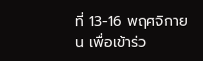ที่ 13-16 พฤศจิกายน เพื่อเข้าร่ว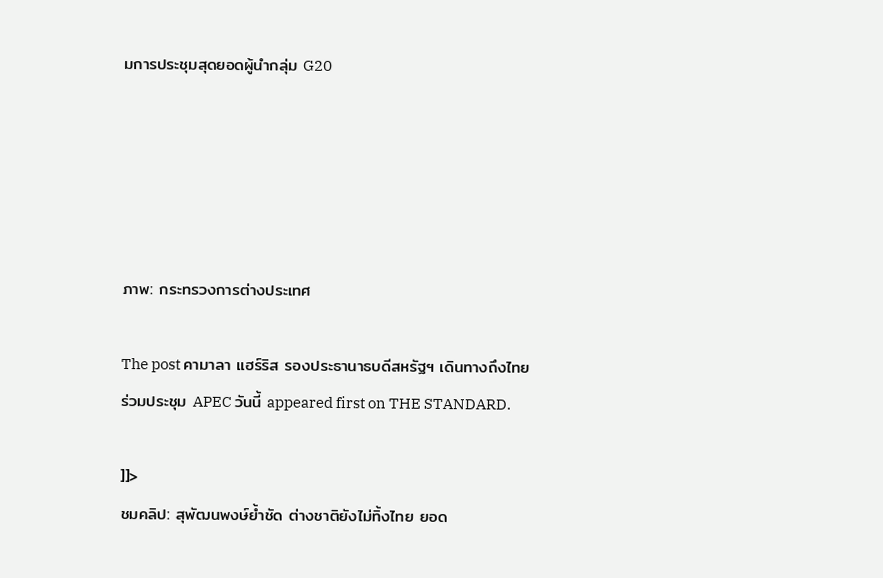มการประชุมสุดยอดผู้นำกลุ่ม G20





ภาพ: กระทรวงการต่างประเทศ

The post คามาลา แฮร์ริส รองประธานาธบดีสหรัฐฯ เดินทางถึงไทย ร่วมประชุม APEC วันนี้ appeared first on THE STANDARD.

]]>
ชมคลิป: สุพัฒนพงษ์ย้ำชัด ต่างชาติยังไม่ทิ้งไทย ยอด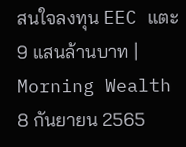สนใจลงทุน EEC แตะ 9 แสนล้านบาท | Morning Wealth 8 กันยายน 2565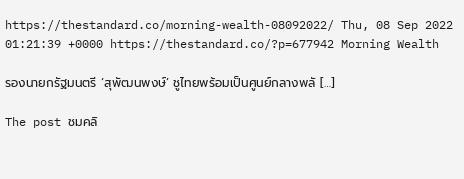https://thestandard.co/morning-wealth-08092022/ Thu, 08 Sep 2022 01:21:39 +0000 https://thestandard.co/?p=677942 Morning Wealth

รองนายกรัฐมนตรี ‘สุพัฒนพงษ์’ ชูไทยพร้อมเป็นศูนย์กลางพลั […]

The post ชมคลิ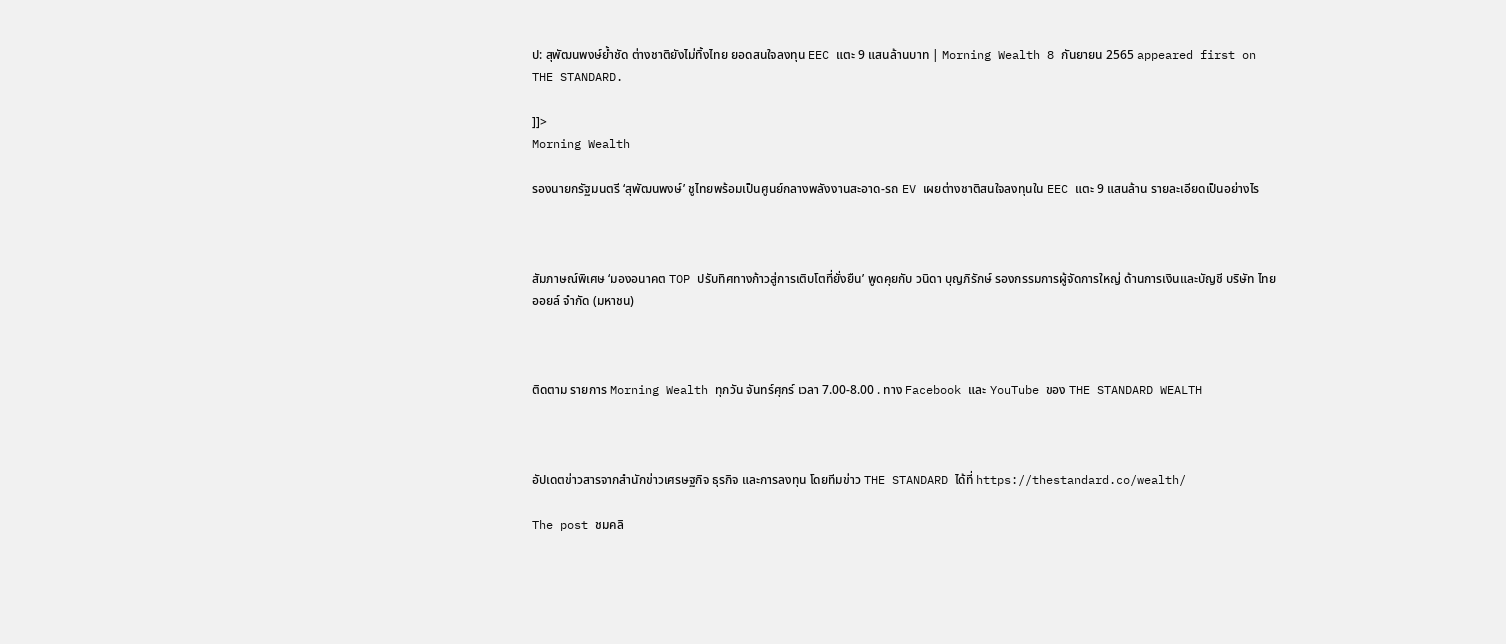ป: สุพัฒนพงษ์ย้ำชัด ต่างชาติยังไม่ทิ้งไทย ยอดสนใจลงทุน EEC แตะ 9 แสนล้านบาท | Morning Wealth 8 กันยายน 2565 appeared first on THE STANDARD.

]]>
Morning Wealth

รองนายกรัฐมนตรี ‘สุพัฒนพงษ์’ ชูไทยพร้อมเป็นศูนย์กลางพลังงานสะอาด-รถ EV เผยต่างชาติสนใจลงทุนใน EEC แตะ 9 แสนล้าน รายละเอียดเป็นอย่างไร



สัมภาษณ์พิเศษ ‘มองอนาคต TOP ปรับทิศทางก้าวสู่การเติบโตที่ยั่งยืน’ พูดคุยกับ วนิดา บุญภิรักษ์ รองกรรมการผู้จัดการใหญ่ ด้านการเงินและบัญชี บริษัท ไทยออยล์ จำกัด (มหาชน)



ติดตาม รายการ Morning Wealth ทุกวัน จันทร์ศุกร์ เวลา 7.00-8.00 . ทาง Facebook และ YouTube ของ THE STANDARD WEALTH



อัปเดตข่าวสารจากสำนักข่าวเศรษฐกิจ ธุรกิจ และการลงทุน โดยทีมข่าว THE STANDARD ได้ที่ https://thestandard.co/wealth/

The post ชมคลิ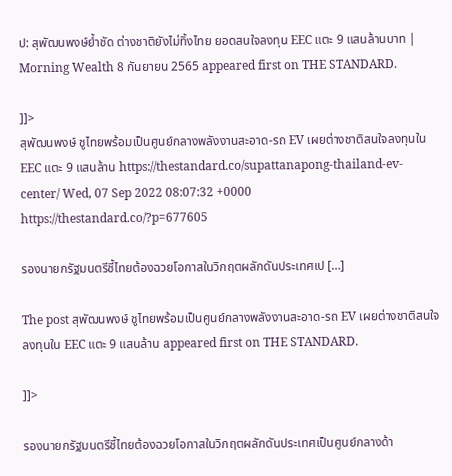ป: สุพัฒนพงษ์ย้ำชัด ต่างชาติยังไม่ทิ้งไทย ยอดสนใจลงทุน EEC แตะ 9 แสนล้านบาท | Morning Wealth 8 กันยายน 2565 appeared first on THE STANDARD.

]]>
สุพัฒนพงษ์ ชูไทยพร้อมเป็นศูนย์กลางพลังงานสะอาด-รถ EV เผยต่างชาติสนใจลงทุนใน EEC แตะ 9 แสนล้าน https://thestandard.co/supattanapong-thailand-ev-center/ Wed, 07 Sep 2022 08:07:32 +0000 https://thestandard.co/?p=677605

รองนายกรัฐมนตรีชี้ไทยต้องฉวยโอกาสในวิกฤตผลักดันประเทศเป […]

The post สุพัฒนพงษ์ ชูไทยพร้อมเป็นศูนย์กลางพลังงานสะอาด-รถ EV เผยต่างชาติสนใจลงทุนใน EEC แตะ 9 แสนล้าน appeared first on THE STANDARD.

]]>

รองนายกรัฐมนตรีชี้ไทยต้องฉวยโอกาสในวิกฤตผลักดันประเทศเป็นศูนย์กลางด้า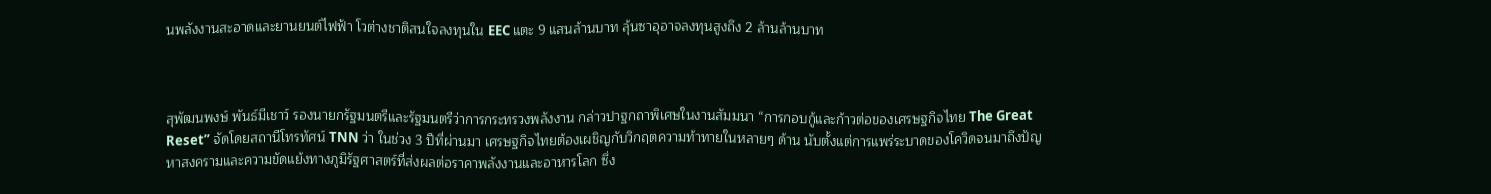นพลังงานสะอาดและยานยนต์ไฟฟ้า โวต่างชาติสนใจลงทุนใน EEC แตะ 9 แสนล้านบาท ลุ้นซาอุอาจลงทุนสูงถึง 2 ล้านล้านบาท



สุพัฒนพงษ์ พันธ์มีเชาว์ รองนายกรัฐมนตรีและรัฐมนตรีว่าการกระทรวงพลังงาน กล่าวปาฐกถาพิเศษในงานสัมมนา “การกอบกู้และก้าวต่อของเศรษฐกิจไทย The Great Reset” จัดโดยสถานีโทรทัศน์ TNN ว่า ในช่วง 3 ปีที่ผ่านมา เศรษฐกิจไทยต้องเผชิญกับวิกฤตความท้าทายในหลายๆ ด้าน นับตั้งแต่การแพร่ระบาดของโควิดจนมาถึงปัญหาสงครามและความขัดแย้งทางภูมิรัฐศาสตร์ที่ส่งผลต่อราคาพลังงานและอาหารโลก ซึ่ง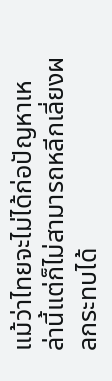แม้ว่าไทยจะไม่ได้ก่อปัญหาเหล่านี้แต่ก็ไม่สามารถหลีกเลี่ยงผลกระทบได้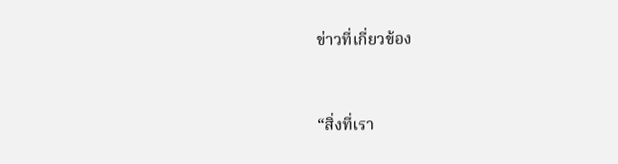ข่าวที่เกี่ยวข้อง


“สิ่งที่เรา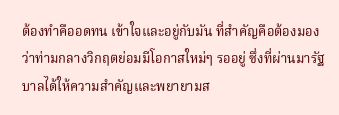ต้องทำคืออดทน เข้าใจและอยู่กับมัน ที่สำคัญคือต้องมองว่าท่ามกลางวิกฤตย่อมมีโอกาสใหม่ๆ รออยู่ ซึ่งที่ผ่านมารัฐบาลได้ให้ความสำคัญและพยายามส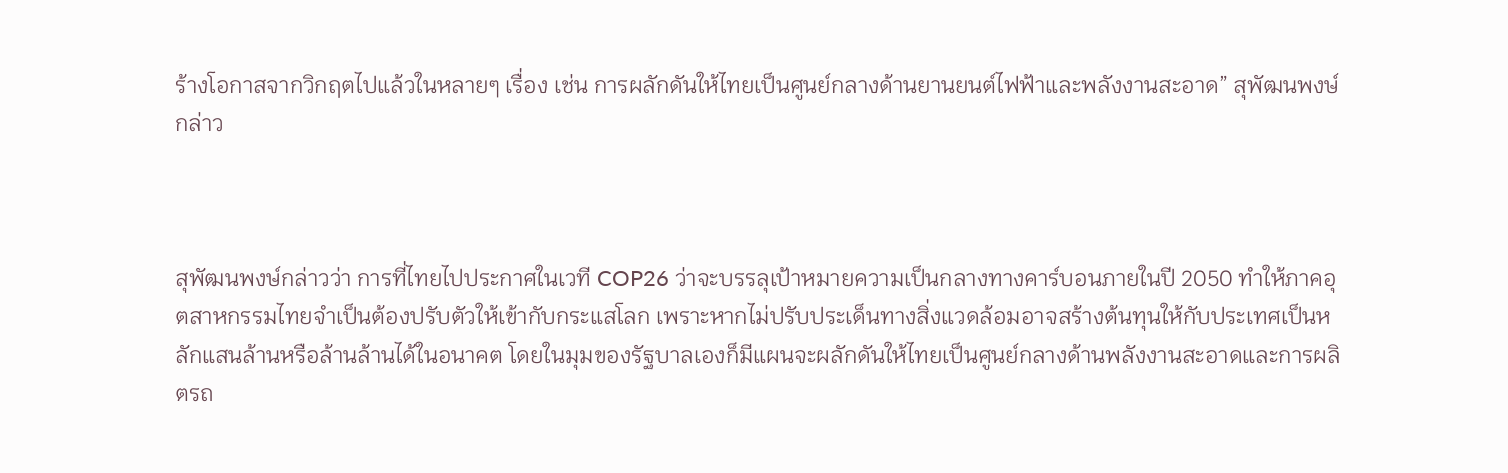ร้างโอกาสจากวิกฤตไปแล้วในหลายๆ เรื่อง เช่น การผลักดันให้ไทยเป็นศูนย์กลางด้านยานยนต์ไฟฟ้าและพลังงานสะอาด” สุพัฒนพงษ์กล่าว



สุพัฒนพงษ์กล่าวว่า การที่ไทยไปประกาศในเวที COP26 ว่าจะบรรลุเป้าหมายความเป็นกลางทางคาร์บอนภายในปี 2050 ทำให้ภาคอุตสาหกรรมไทยจำเป็นต้องปรับตัวให้เข้ากับกระแสโลก เพราะหากไม่ปรับประเด็นทางสิ่งแวดล้อมอาจสร้างต้นทุนให้กับประเทศเป็นหลักแสนล้านหรือล้านล้านได้ในอนาคต โดยในมุมของรัฐบาลเองก็มีแผนจะผลักดันให้ไทยเป็นศูนย์กลางด้านพลังงานสะอาดและการผลิตรถ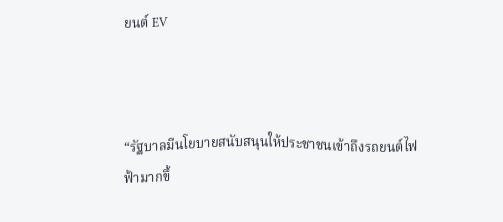ยนต์ EV



“รัฐบาลมีนโยบายสนับสนุนให้ประชาชนเข้าถึงรถยนต์ไฟฟ้ามากขึ้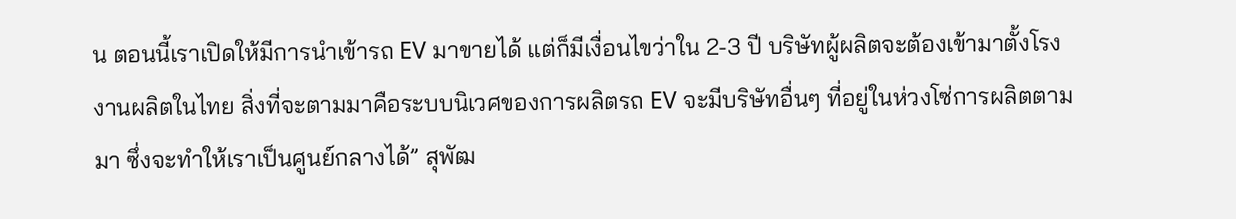น ตอนนี้เราเปิดให้มีการนำเข้ารถ EV มาขายได้ แต่ก็มีเงื่อนไขว่าใน 2-3 ปี บริษัทผู้ผลิตจะต้องเข้ามาตั้งโรงงานผลิตในไทย สิ่งที่จะตามมาคือระบบนิเวศของการผลิตรถ EV จะมีบริษัทอื่นๆ ที่อยู่ในห่วงโซ่การผลิตตามมา ซึ่งจะทำให้เราเป็นศูนย์กลางได้” สุพัฒ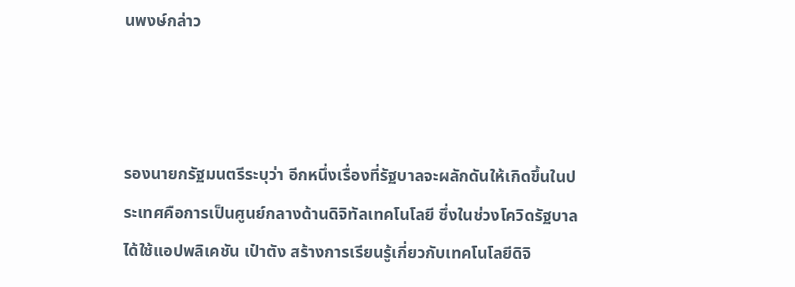นพงษ์กล่าว



รองนายกรัฐมนตรีระบุว่า อีกหนึ่งเรื่องที่รัฐบาลจะผลักดันให้เกิดขึ้นในประเทศคือการเป็นศูนย์กลางด้านดิจิทัลเทคโนโลยี ซึ่งในช่วงโควิดรัฐบาลได้ใช้แอปพลิเคชัน เป๋าตัง สร้างการเรียนรู้เกี่ยวกับเทคโนโลยีดิจิ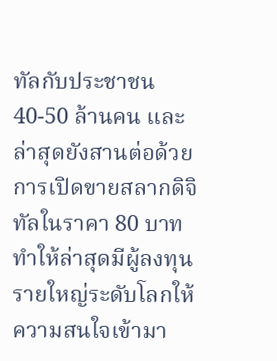ทัลกับประชาชน 40-50 ล้านคน และล่าสุดยังสานต่อด้วยการเปิดขายสลากดิจิทัลในราคา 80 บาท ทำให้ล่าสุดมีผู้ลงทุนรายใหญ่ระดับโลกให้ความสนใจเข้ามา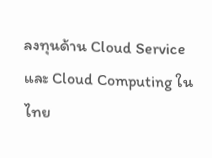ลงทุนด้าน Cloud Service และ Cloud Computing ในไทย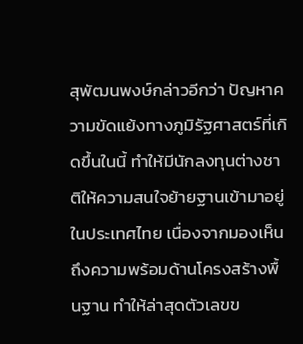สุพัฒนพงษ์กล่าวอีกว่า ปัญหาความขัดแย้งทางภูมิรัฐศาสตร์ที่เกิดขึ้นในนี้ ทำให้มีนักลงทุนต่างชาติให้ความสนใจย้ายฐานเข้ามาอยู่ในประเทศไทย เนื่องจากมองเห็นถึงความพร้อมด้านโครงสร้างพื้นฐาน ทำให้ล่าสุดตัวเลขข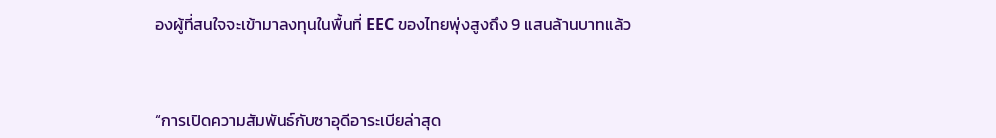องผู้ที่สนใจจะเข้ามาลงทุนในพื้นที่ EEC ของไทยพุ่งสูงถึง 9 แสนล้านบาทแล้ว



“การเปิดความสัมพันธ์กับซาอุดีอาระเบียล่าสุด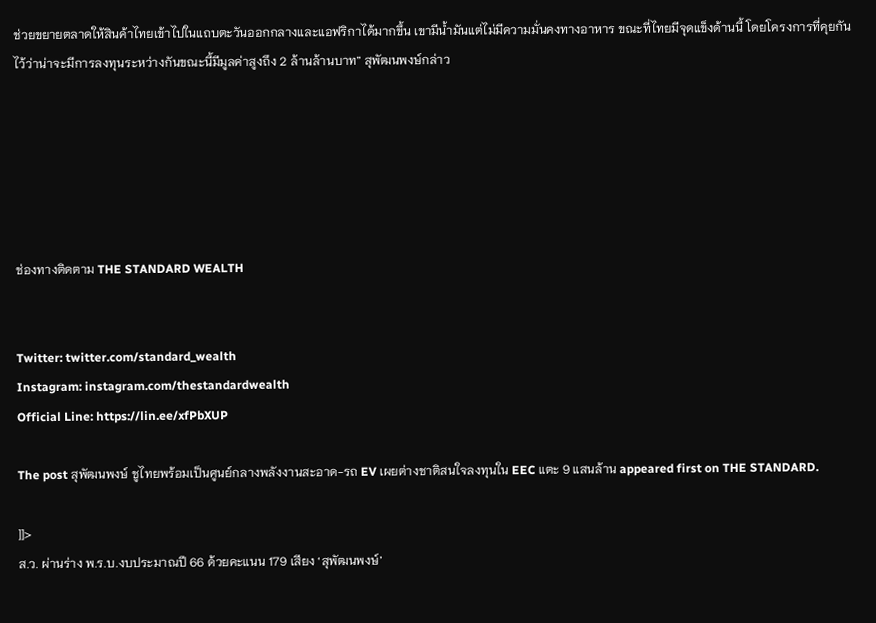ช่วยขยายตลาดให้สินค้าไทยเข้าไปในแถบตะวันออกกลางและแอฟริกาได้มากขึ้น เขามีน้ำมันแต่ไม่มีความมั่นคงทางอาหาร ขณะที่ไทยมีจุดแข็งด้านนี้ โดยโครงการที่คุยกันไว้ว่าน่าจะมีการลงทุนระหว่างกันขณะนี้มีมูลค่าสูงถึง 2 ล้านล้านบาท” สุพัฒนพงษ์กล่าว






ช่องทางติดตาม THE STANDARD WEALTH


Twitter: twitter.com/standard_wealth
Instagram: instagram.com/thestandardwealth
Official Line: https://lin.ee/xfPbXUP

The post สุพัฒนพงษ์ ชูไทยพร้อมเป็นศูนย์กลางพลังงานสะอาด-รถ EV เผยต่างชาติสนใจลงทุนใน EEC แตะ 9 แสนล้าน appeared first on THE STANDARD.

]]>
ส.ว. ผ่านร่าง พ.ร.บ.งบประมาณปี 66 ด้วยคะแนน 179 เสียง ‘สุพัฒนพงษ์’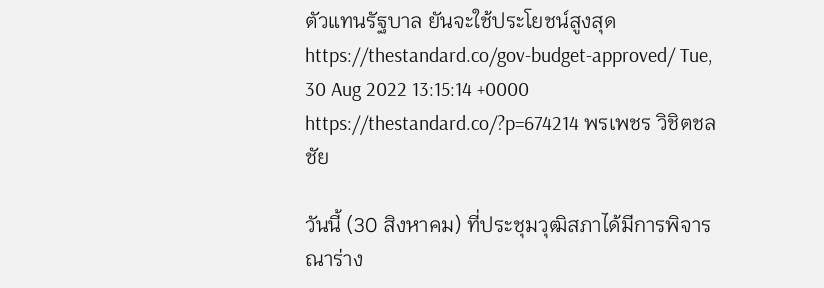ตัวแทนรัฐบาล ยันจะใช้ประโยชน์สูงสุด https://thestandard.co/gov-budget-approved/ Tue, 30 Aug 2022 13:15:14 +0000 https://thestandard.co/?p=674214 พรเพชร วิชิตชลชัย

วันนี้ (30 สิงหาคม) ที่ประชุมวุฒิสภาได้มีการพิจารณาร่าง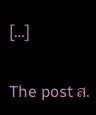[…]

The post ส.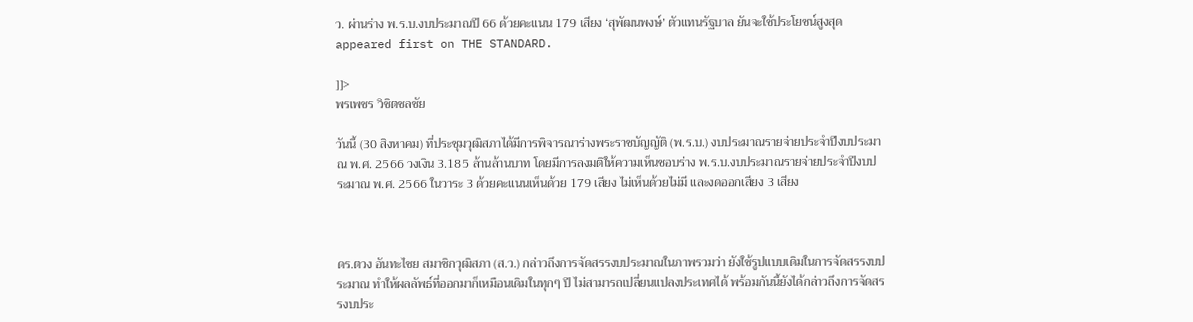ว. ผ่านร่าง พ.ร.บ.งบประมาณปี 66 ด้วยคะแนน 179 เสียง ‘สุพัฒนพงษ์’ ตัวแทนรัฐบาล ยันจะใช้ประโยชน์สูงสุด appeared first on THE STANDARD.

]]>
พรเพชร วิชิตชลชัย

วันนี้ (30 สิงหาคม) ที่ประชุมวุฒิสภาได้มีการพิจารณาร่างพระราชบัญญัติ (พ.ร.บ.) งบประมาณรายจ่ายประจำปีงบประมาณ พ.ศ. 2566 วงเงิน 3.185 ล้านล้านบาท โดยมีการลงมติให้ความเห็นชอบร่าง พ.ร.บ.งบประมาณรายจ่ายประจำปีงบประมาณ พ.ศ. 2566 ในวาระ 3 ด้วยคะแนนเห็นด้วย 179 เสียง ไม่เห็นด้วยไม่มี และงดออกเสียง 3 เสียง



ดร.ตวง อันทะไชย สมาชิกวุฒิสภา (ส.ว.) กล่าวถึงการจัดสรรงบประมาณในภาพรวมว่า ยังใช้รูปแบบเดิมในการจัดสรรงบประมาณ ทำให้ผลลัพธ์ที่ออกมาก็เหมือนเดิมในทุกๆ ปี ไม่สามารถเปลี่ยนแปลงประเทศได้ พร้อมกันนี้ยังได้กล่าวถึงการจัดสรรงบประ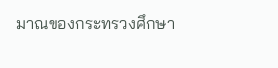มาณของกระทรวงศึกษา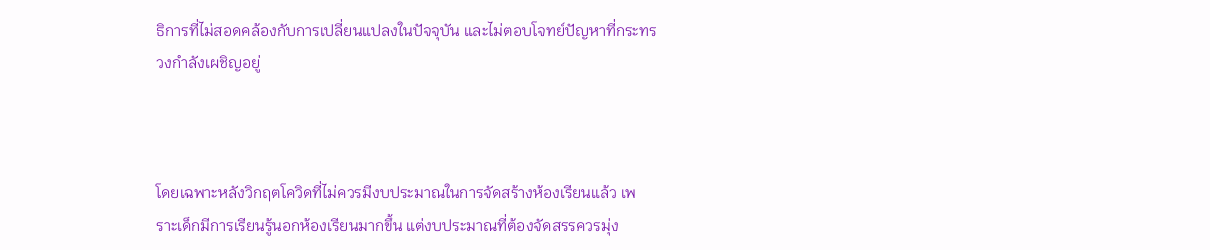ธิการที่ไม่สอดคล้องกับการเปลี่ยนแปลงในปัจจุบัน และไม่ตอบโจทย์ปัญหาที่กระทรวงกำลังเผชิญอยู่



โดยเฉพาะหลังวิกฤตโควิดที่ไม่ควรมีงบประมาณในการจัดสร้างห้องเรียนแล้ว เพราะเด็กมีการเรียนรู้นอกห้องเรียนมากขึ้น แต่งบประมาณที่ต้องจัดสรรควรมุ่ง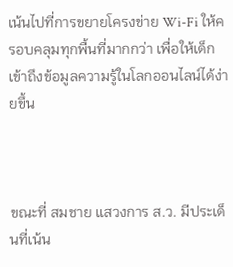เน้นไปที่การขยายโครงข่าย Wi-Fi ให้ครอบคลุมทุกพื้นที่มากกว่า เพื่อให้เด็กเข้าถึงข้อมูลความรู้ในโลกออนไลน์ได้ง่ายขึ้น



ขณะที่ สมชาย แสวงการ ส.ว. มีประเด็นที่เน้น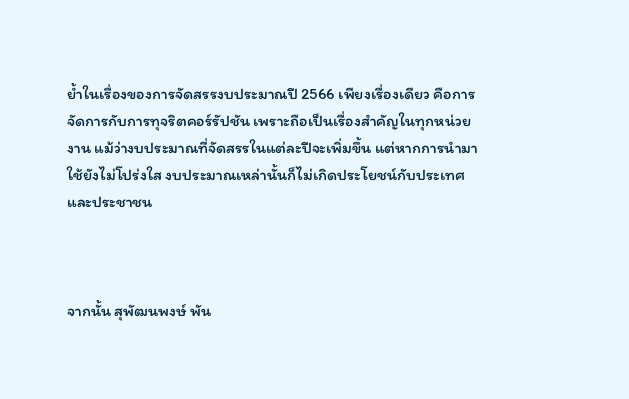ย้ำในเรื่องของการจัดสรรงบประมาณปี 2566 เพียงเรื่องเดียว คือการจัดการกับการทุจริตคอร์รัปชัน เพราะถือเป็นเรื่องสำคัญในทุกหน่วยงาน แม้ว่างบประมาณที่จัดสรรในแต่ละปีจะเพิ่มขึ้น แต่หากการนำมาใช้ยังไม่โปร่งใส งบประมาณเหล่านั้นก็ไม่เกิดประโยชน์กับประเทศและประชาชน



จากนั้น สุพัฒนพงษ์ พัน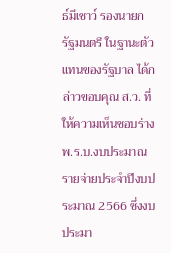ธ์มีเชาว์ รองนายกรัฐมนตรี ในฐานะตัวแทนของรัฐบาล ได้กล่าวขอบคุณ ส.ว. ที่ให้ความเห็นชอบร่าง พ.ร.บ.งบประมาณรายจ่ายประจำปีงบประมาณ 2566 ซึ่งงบประมา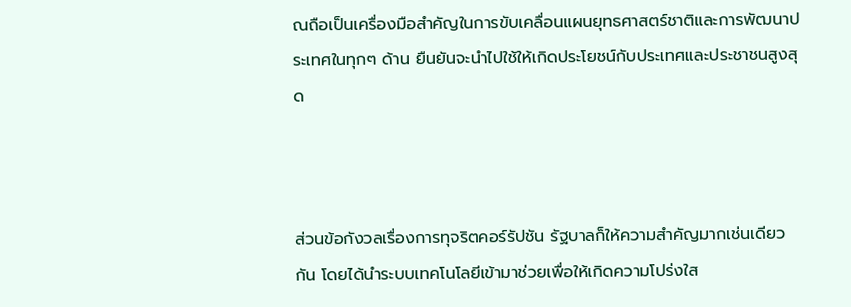ณถือเป็นเครื่องมือสำคัญในการขับเคลื่อนแผนยุทธศาสตร์ชาติและการพัฒนาประเทศในทุกๆ ด้าน ยืนยันจะนำไปใช้ให้เกิดประโยชน์กับประเทศและประชาชนสูงสุด



ส่วนข้อกังวลเรื่องการทุจริตคอร์รัปชัน รัฐบาลก็ให้ความสำคัญมากเช่นเดียวกัน โดยได้นำระบบเทคโนโลยีเข้ามาช่วยเพื่อให้เกิดความโปร่งใส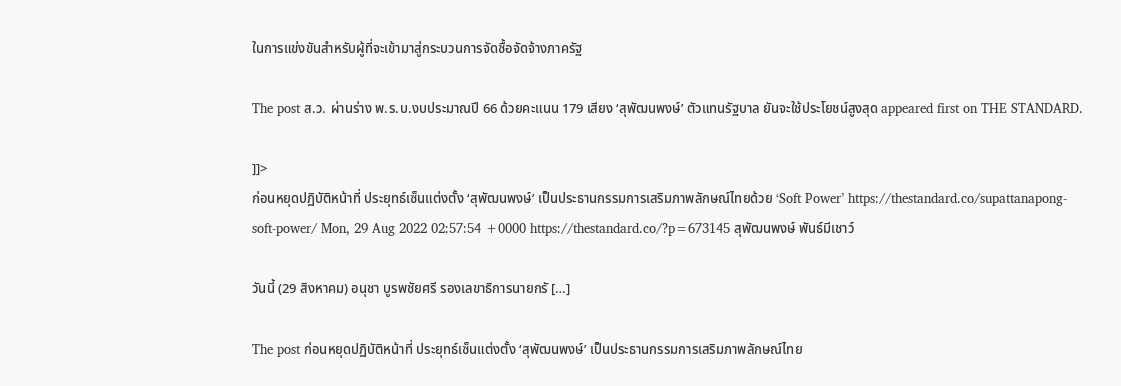ในการแข่งขันสำหรับผู้ที่จะเข้ามาสู่กระบวนการจัดซื้อจัดจ้างภาครัฐ

The post ส.ว. ผ่านร่าง พ.ร.บ.งบประมาณปี 66 ด้วยคะแนน 179 เสียง ‘สุพัฒนพงษ์’ ตัวแทนรัฐบาล ยันจะใช้ประโยชน์สูงสุด appeared first on THE STANDARD.

]]>
ก่อนหยุดปฏิบัติหน้าที่ ประยุทธ์เซ็นแต่งตั้ง ‘สุพัฒนพงษ์’ เป็นประธานกรรมการเสริมภาพลักษณ์ไทยด้วย ‘Soft Power’ https://thestandard.co/supattanapong-soft-power/ Mon, 29 Aug 2022 02:57:54 +0000 https://thestandard.co/?p=673145 สุพัฒนพงษ์ พันธ์มีเชาว์

วันนี้ (29 สิงหาคม) อนุชา บูรพชัยศรี รองเลขาธิการนายกรั […]

The post ก่อนหยุดปฏิบัติหน้าที่ ประยุทธ์เซ็นแต่งตั้ง ‘สุพัฒนพงษ์’ เป็นประธานกรรมการเสริมภาพลักษณ์ไทย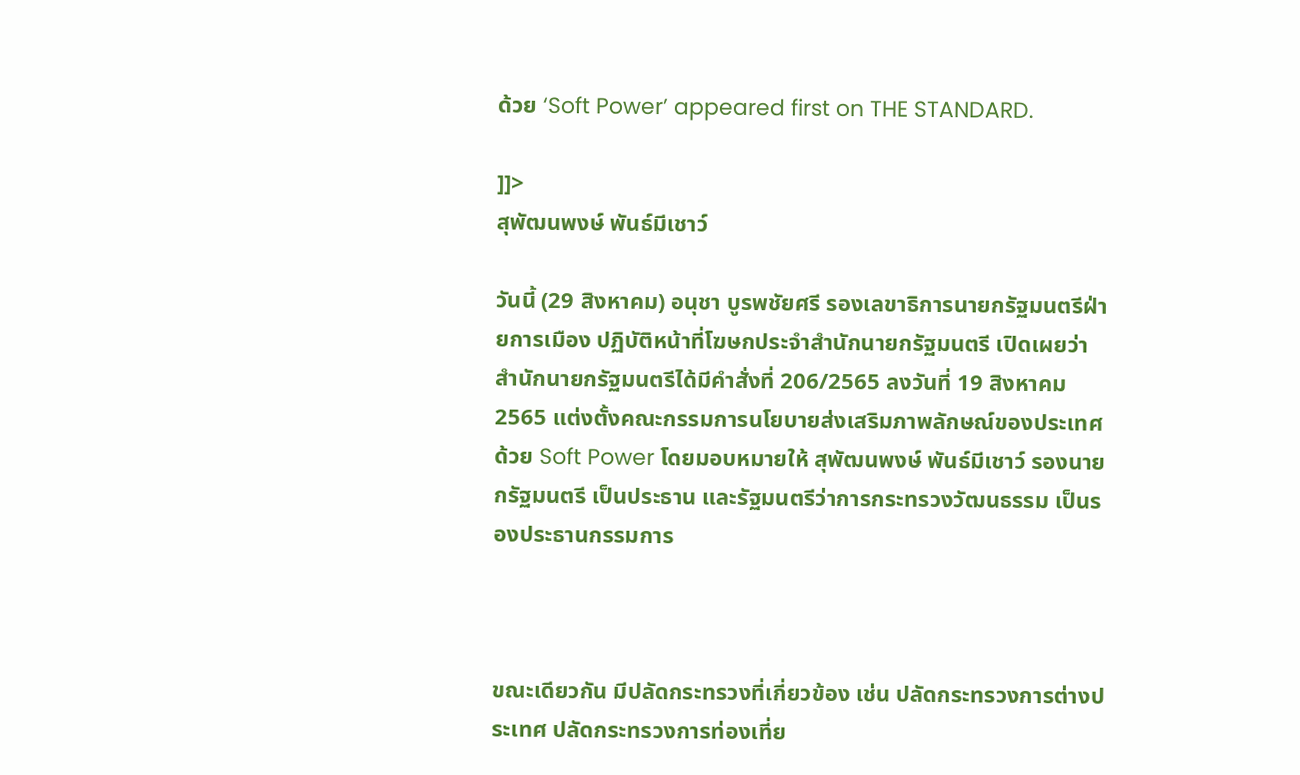ด้วย ‘Soft Power’ appeared first on THE STANDARD.

]]>
สุพัฒนพงษ์ พันธ์มีเชาว์

วันนี้ (29 สิงหาคม) อนุชา บูรพชัยศรี รองเลขาธิการนายกรัฐมนตรีฝ่ายการเมือง ปฏิบัติหน้าที่โฆษกประจำสำนักนายกรัฐมนตรี เปิดเผยว่า สำนักนายกรัฐมนตรีได้มีคำสั่งที่ 206/2565 ลงวันที่ 19 สิงหาคม 2565 แต่งตั้งคณะกรรมการนโยบายส่งเสริมภาพลักษณ์ของประเทศด้วย Soft Power โดยมอบหมายให้ สุพัฒนพงษ์ พันธ์มีเชาว์ รองนายกรัฐมนตรี เป็นประธาน และรัฐมนตรีว่าการกระทรวงวัฒนธรรม เป็นรองประธานกรรมการ



ขณะเดียวกัน มีปลัดกระทรวงที่เกี่ยวข้อง เช่น ปลัดกระทรวงการต่างประเทศ ปลัดกระทรวงการท่องเที่ย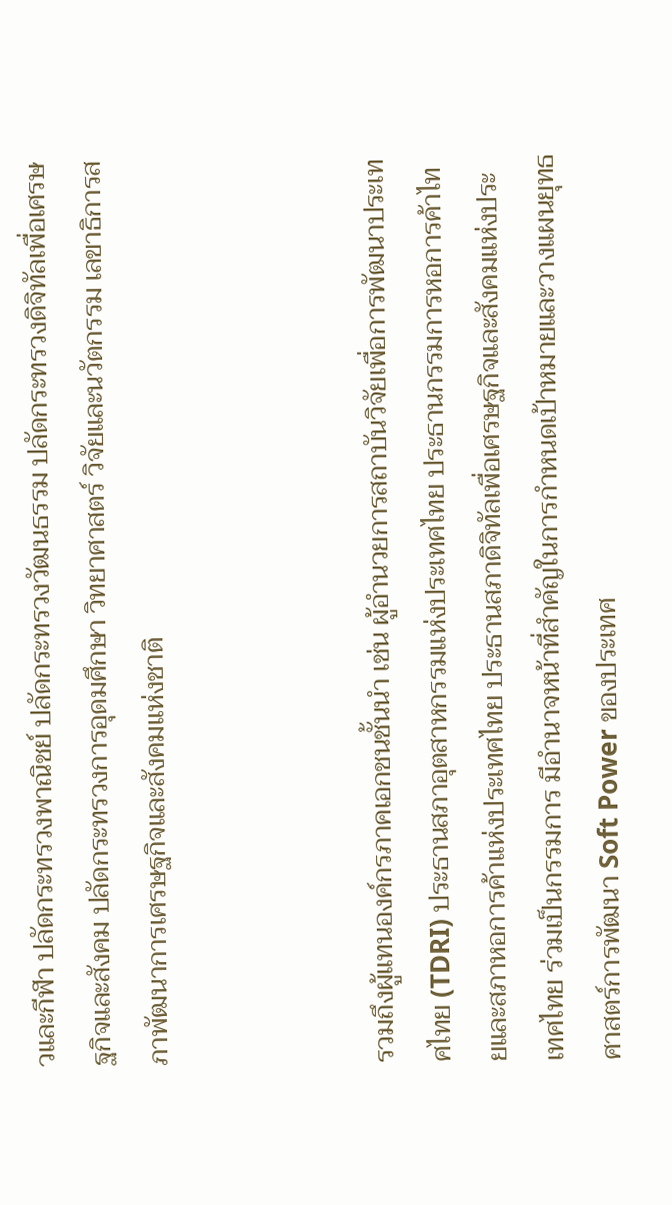วและกีฬา ปลัดกระทรวงพาณิชย์ ปลัดกระทรวงวัฒนธรรม ปลัดกระทรวงดิจิทัลเพื่อเศรษฐกิจและสังคม ปลัดกระทรวงการอุดมศึกษา วิทยาศาสตร์ วิจัยและนวัตกรรม เลขาธิการสภาพัฒนาการเศรษฐกิจและสังคมแห่งชาติ



รวมถึงผู้แทนองค์กรภาคเอกชนชั้นนำ เช่น ผู้อํานวยการสถาบันวิจัยเพื่อการพัฒนาประเทศไทย (TDRI) ประธานสภาอุตสาหกรรมแห่งประเทศไทย ประธานกรรมการหอการค้าไทยและสภาหอการค้าแห่งประเทศไทย ประธานสภาดิจิทัลเพื่อเศรษฐกิจและสังคมแห่งประเทศไทย ร่วมเป็นกรรมการ มีอำนาจหน้าที่สำคัญในการกําหนดเป้าหมายและวางแผนยุทธศาสตร์การพัฒนา Soft Power ของประเทศ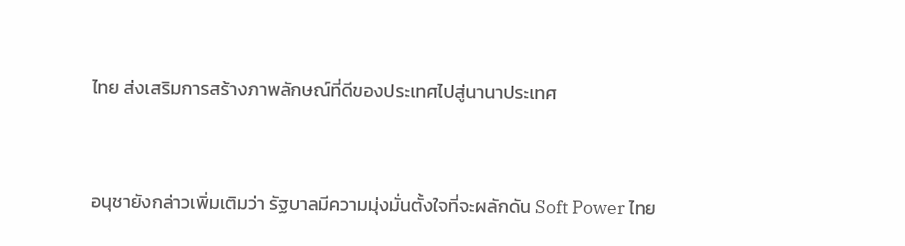ไทย ส่งเสริมการสร้างภาพลักษณ์ที่ดีของประเทศไปสู่นานาประเทศ



อนุชายังกล่าวเพิ่มเติมว่า รัฐบาลมีความมุ่งมั่นตั้งใจที่จะผลักดัน Soft Power ไทย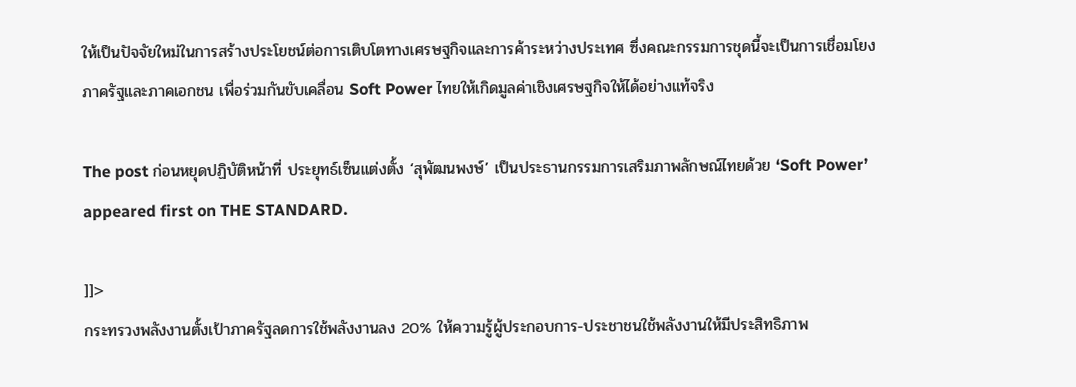ให้เป็นปัจจัยใหม่ในการสร้างประโยชน์ต่อการเติบโตทางเศรษฐกิจและการค้าระหว่างประเทศ ซึ่งคณะกรรมการชุดนี้จะเป็นการเชื่อมโยงภาครัฐและภาคเอกชน เพื่อร่วมกันขับเคลื่อน Soft Power ไทยให้เกิดมูลค่าเชิงเศรษฐกิจให้ได้อย่างแท้จริง

The post ก่อนหยุดปฏิบัติหน้าที่ ประยุทธ์เซ็นแต่งตั้ง ‘สุพัฒนพงษ์’ เป็นประธานกรรมการเสริมภาพลักษณ์ไทยด้วย ‘Soft Power’ appeared first on THE STANDARD.

]]>
กระทรวงพลังงานตั้งเป้าภาครัฐลดการใช้พลังงานลง 20% ให้ความรู้ผู้ประกอบการ-ประชาชนใช้พลังงานให้มีประสิทธิภาพ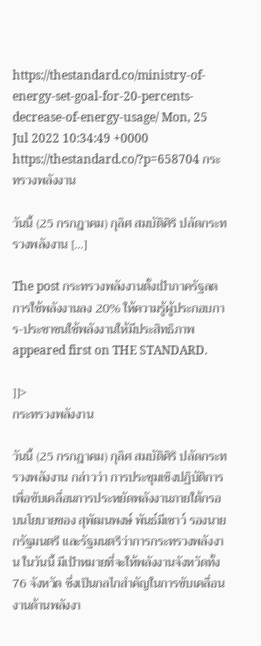https://thestandard.co/ministry-of-energy-set-goal-for-20-percents-decrease-of-energy-usage/ Mon, 25 Jul 2022 10:34:49 +0000 https://thestandard.co/?p=658704 กระทรวงพลังงาน

วันนี้ (25 กรกฎาคม) กุลิศ สมบัติศิริ ปลัดกระทรวงพลังงาน […]

The post กระทรวงพลังงานตั้งเป้าภาครัฐลดการใช้พลังงานลง 20% ให้ความรู้ผู้ประกอบการ-ประชาชนใช้พลังงานให้มีประสิทธิภาพ appeared first on THE STANDARD.

]]>
กระทรวงพลังงาน

วันนี้ (25 กรกฎาคม) กุลิศ สมบัติศิริ ปลัดกระทรวงพลังงาน กล่าวว่า การประชุมเชิงปฏิบัติการเพื่อขับเคลื่อนการประหยัดพลังงานภายใต้กรอบนโยบายของ สุพัฒนพงษ์ พันธ์มีเชาว์ รองนายกรัฐมนตรี และรัฐมนตรีว่าการกระทรวงพลังงาน ในวันนี้ มีเป้าหมายที่จะให้พลังงานจังหวัดทั้ง 76 จังหวัด ซึ่งเป็นกลไกสำคัญในการขับเคลื่อนงานด้านพลังงา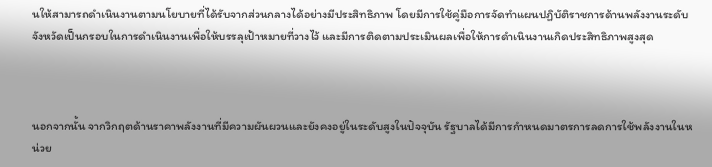นให้สามารถดำเนินงานตามนโยบายที่ได้รับจากส่วนกลางได้อย่างมีประสิทธิภาพ โดยมีการใช้คู่มือการจัดทำแผนปฏิบัติราชการด้านพลังงานระดับจังหวัดเป็นกรอบในการดำเนินงานเพื่อให้บรรลุเป้าหมายที่วางไว้ และมีการติดตามประเมินผลเพื่อให้การดำเนินงานเกิดประสิทธิภาพสูงสุด



นอกจากนั้น จากวิกฤตด้านราคาพลังงานที่มีความผันผวนและยังคงอยู่ในระดับสูงในปัจจุบัน รัฐบาลได้มีการกำหนดมาตรการลดการใช้พลังงานในหน่วย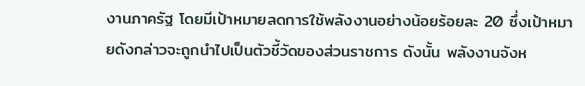งานภาครัฐ โดยมีเป้าหมายลดการใช้พลังงานอย่างน้อยร้อยละ 20 ซึ่งเป้าหมายดังกล่าวจะถูกนำไปเป็นตัวชี้วัดของส่วนราชการ ดังนั้น พลังงานจังห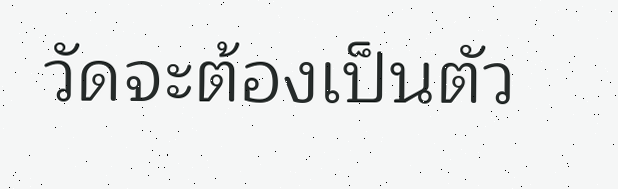วัดจะต้องเป็นตัว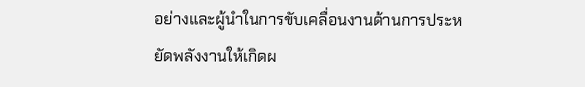อย่างและผู้นำในการขับเคลื่อนงานด้านการประหยัดพลังงานให้เกิดผ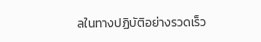ลในทางปฏิบัติอย่างรวดเร็ว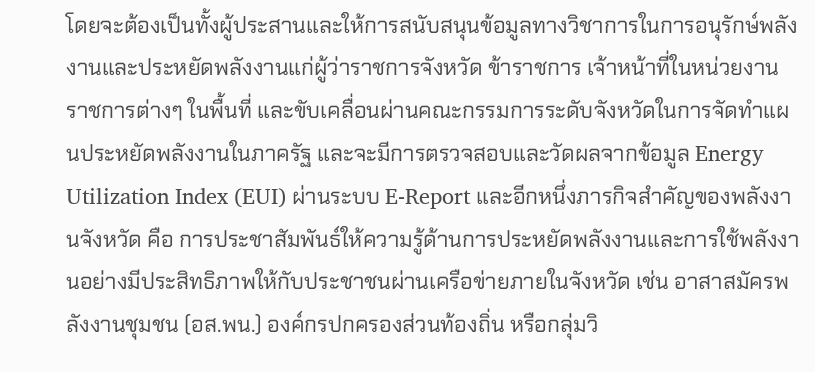โดยจะต้องเป็นทั้งผู้ประสานและให้การสนับสนุนข้อมูลทางวิชาการในการอนุรักษ์พลังงานและประหยัดพลังงานแก่ผู้ว่าราชการจังหวัด ข้าราชการ เจ้าหน้าที่ในหน่วยงานราชการต่างๆ ในพื้นที่ และขับเคลื่อนผ่านคณะกรรมการระดับจังหวัดในการจัดทำแผนประหยัดพลังงานในภาครัฐ และจะมีการตรวจสอบและวัดผลจากข้อมูล Energy Utilization Index (EUI) ผ่านระบบ E-Report และอีกหนึ่งภารกิจสำคัญของพลังงานจังหวัด คือ การประชาสัมพันธ์ให้ความรู้ด้านการประหยัดพลังงานและการใช้พลังงานอย่างมีประสิทธิภาพให้กับประชาชนผ่านเครือข่ายภายในจังหวัด เช่น อาสาสมัครพลังงานชุมชน (อส.พน.) องค์กรปกครองส่วนท้องถิ่น หรือกลุ่มวิ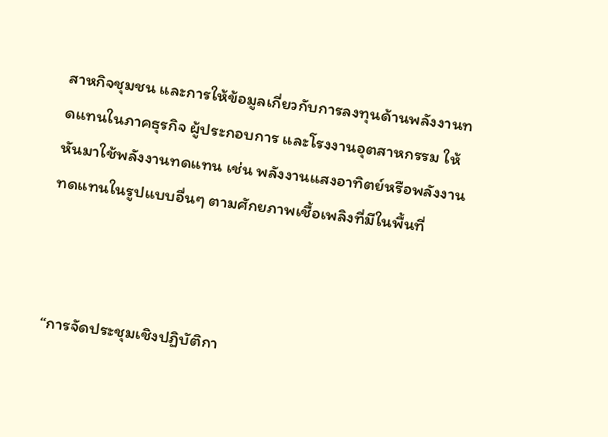สาหกิจชุมชน และการให้ข้อมูลเกี่ยวกับการลงทุนด้านพลังงานทดแทนในภาคธุรกิจ ผู้ประกอบการ และโรงงานอุตสาหกรรม ให้หันมาใช้พลังงานทดแทน เช่น พลังงานแสงอาทิตย์หรือพลังงานทดแทนในรูปแบบอื่นๆ ตามศักยภาพเชื้อเพลิงที่มีในพื้นที่



“การจัดประชุมเชิงปฏิบัติกา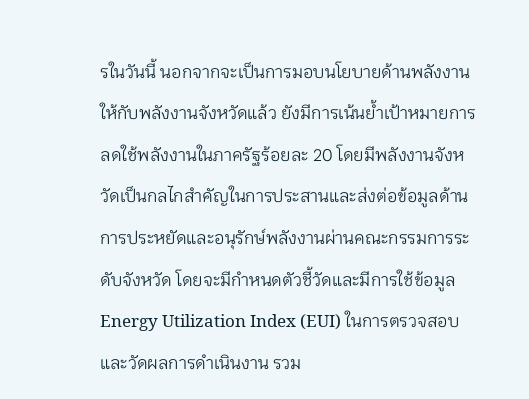รในวันนี้ นอกจากจะเป็นการมอบนโยบายด้านพลังงานให้กับพลังงานจังหวัดแล้ว ยังมีการเน้นย้ำเป้าหมายการลดใช้พลังงานในภาครัฐร้อยละ 20 โดยมีพลังงานจังหวัดเป็นกลไกสำคัญในการประสานและส่งต่อข้อมูลด้านการประหยัดและอนุรักษ์พลังงานผ่านคณะกรรมการระดับจังหวัด โดยจะมีกำหนดตัวชี้วัดและมีการใช้ข้อมูล Energy Utilization Index (EUI) ในการตรวจสอบและวัดผลการดำเนินงาน รวม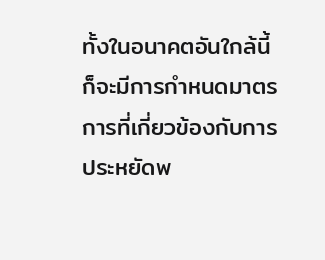ทั้งในอนาคตอันใกล้นี้ ก็จะมีการกำหนดมาตรการที่เกี่ยวข้องกับการประหยัดพ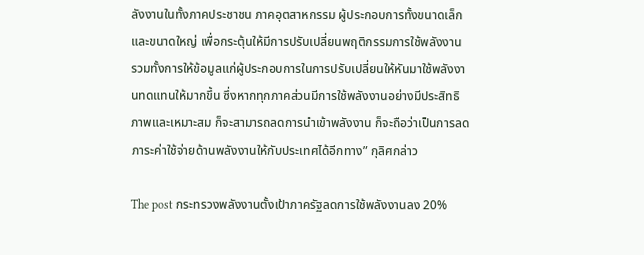ลังงานในทั้งภาคประชาชน ภาคอุตสาหกรรม ผู้ประกอบการทั้งขนาดเล็กและขนาดใหญ่ เพื่อกระตุ้นให้มีการปรับเปลี่ยนพฤติกรรมการใช้พลังงาน รวมทั้งการให้ข้อมูลแก่ผู้ประกอบการในการปรับเปลี่ยนให้หันมาใช้พลังงานทดแทนให้มากขึ้น ซึ่งหากทุกภาคส่วนมีการใช้พลังงานอย่างมีประสิทธิภาพและเหมาะสม ก็จะสามารถลดการนำเข้าพลังงาน ก็จะถือว่าเป็นการลดภาระค่าใช้จ่ายด้านพลังงานให้กับประเทศได้อีกทาง” กุลิศกล่าว

The post กระทรวงพลังงานตั้งเป้าภาครัฐลดการใช้พลังงานลง 20%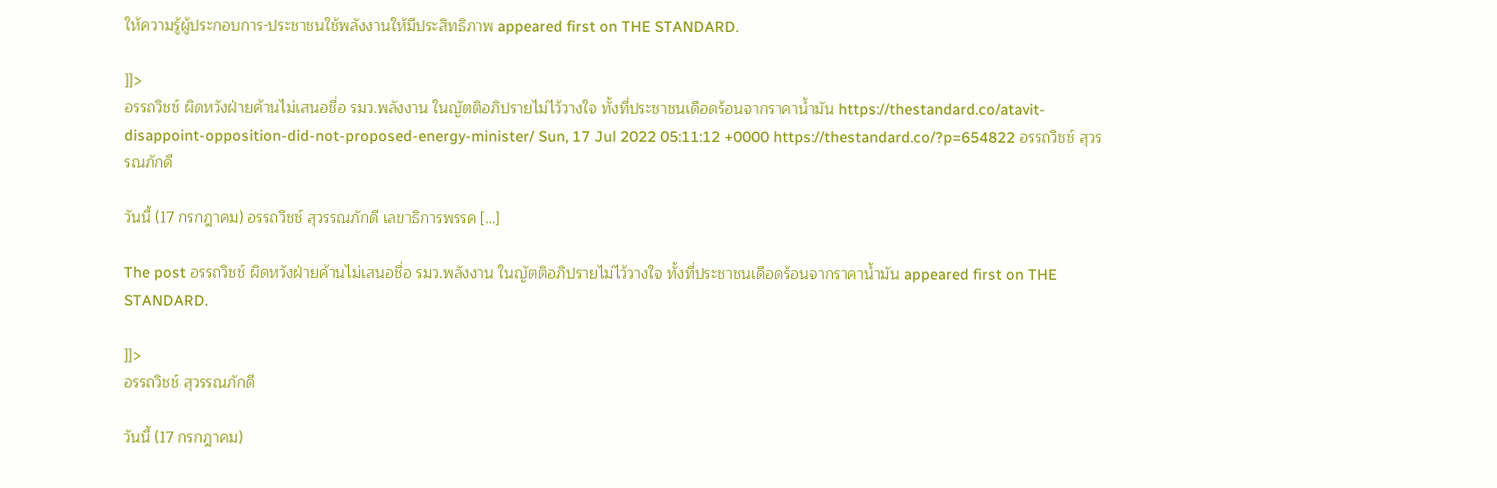ให้ความรู้ผู้ประกอบการ-ประชาชนใช้พลังงานให้มีประสิทธิภาพ appeared first on THE STANDARD.

]]>
อรรถวิชช์ ผิดหวังฝ่ายค้านไม่เสนอชื่อ รมว.พลังงาน ในญัตติอภิปรายไม่ไว้วางใจ ทั้งที่ประชาชนเดือดร้อนจากราคาน้ำมัน https://thestandard.co/atavit-disappoint-opposition-did-not-proposed-energy-minister/ Sun, 17 Jul 2022 05:11:12 +0000 https://thestandard.co/?p=654822 อรรถวิชช์ สุวรรณภักดี

วันนี้ (17 กรกฎาคม) อรรถวิชช์ สุวรรณภักดี เลขาธิการพรรค […]

The post อรรถวิชช์ ผิดหวังฝ่ายค้านไม่เสนอชื่อ รมว.พลังงาน ในญัตติอภิปรายไม่ไว้วางใจ ทั้งที่ประชาชนเดือดร้อนจากราคาน้ำมัน appeared first on THE STANDARD.

]]>
อรรถวิชช์ สุวรรณภักดี

วันนี้ (17 กรกฎาคม)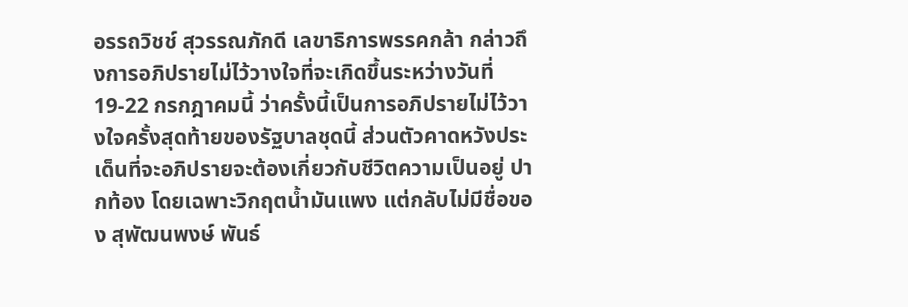อรรถวิชช์ สุวรรณภักดี เลขาธิการพรรคกล้า กล่าวถึงการอภิปรายไม่ไว้วางใจที่จะเกิดขึ้นระหว่างวันที่ 19-22 กรกฎาคมนี้ ว่าครั้งนี้เป็นการอภิปรายไม่ไว้วางใจครั้งสุดท้ายของรัฐบาลชุดนี้ ส่วนตัวคาดหวังประเด็นที่จะอภิปรายจะต้องเกี่ยวกับชีวิตความเป็นอยู่ ปากท้อง โดยเฉพาะวิกฤตน้ำมันแพง แต่กลับไม่มีชื่อของ สุพัฒนพงษ์ พันธ์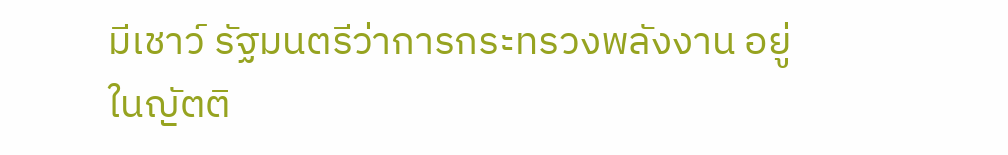มีเชาว์ รัฐมนตรีว่าการกระทรวงพลังงาน อยู่ในญัตติ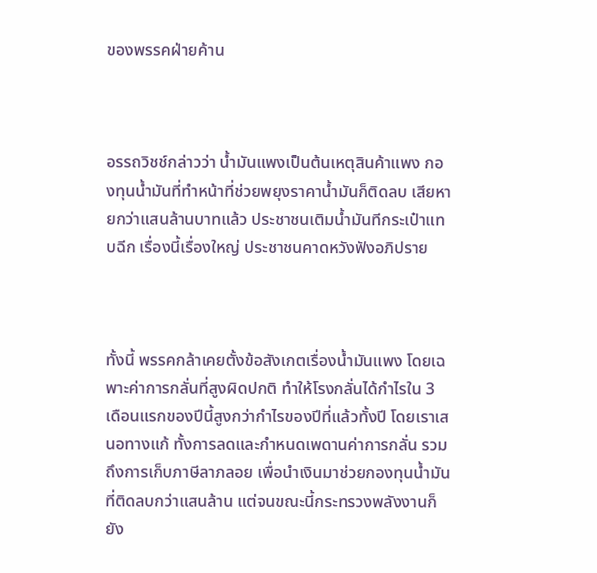ของพรรคฝ่ายค้าน



อรรถวิชช์กล่าวว่า น้ำมันแพงเป็นต้นเหตุสินค้าแพง กองทุนน้ำมันที่ทำหน้าที่ช่วยพยุงราคาน้ำมันก็ติดลบ เสียหายกว่าแสนล้านบาทแล้ว ประชาชนเติมน้ำมันทีกระเป๋าแทบฉีก เรื่องนี้เรื่องใหญ่ ประชาชนคาดหวังฟังอภิปราย



ทั้งนี้ พรรคกล้าเคยตั้งข้อสังเกตเรื่องน้ำมันแพง โดยเฉพาะค่าการกลั่นที่สูงผิดปกติ ทำให้โรงกลั่นได้กำไรใน 3 เดือนแรกของปีนี้สูงกว่ากำไรของปีที่แล้วทั้งปี โดยเราเสนอทางแก้ ทั้งการลดและกำหนดเพดานค่าการกลั่น รวมถึงการเก็บภาษีลาภลอย เพื่อนำเงินมาช่วยกองทุนน้ำมันที่ติดลบกว่าแสนล้าน แต่จนขณะนี้กระทรวงพลังงานก็ยัง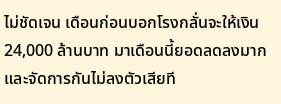ไม่ชัดเจน เดือนก่อนบอกโรงกลั่นจะให้เงิน 24,000 ล้านบาท มาเดือนนี้ยอดลดลงมากและจัดการกันไม่ลงตัวเสียที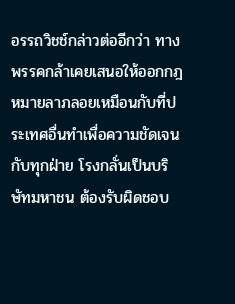อรรถวิชช์กล่าวต่ออีกว่า ทางพรรคกล้าเคยเสนอให้ออกกฎหมายลาภลอยเหมือนกับที่ประเทศอื่นทำเพื่อความชัดเจนกับทุกฝ่าย โรงกลั่นเป็นบริษัทมหาชน ต้องรับผิดชอบ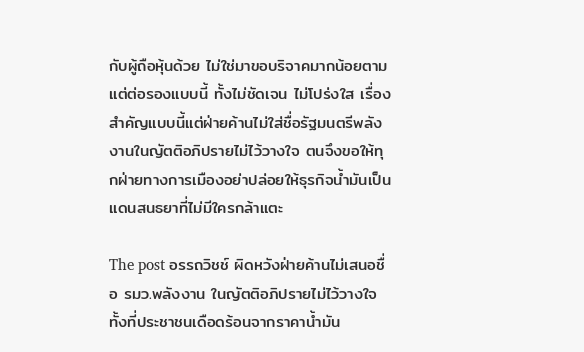กับผู้ถือหุ้นด้วย ไม่ใช่มาขอบริจาคมากน้อยตามแต่ต่อรองแบบนี้ ทั้งไม่ชัดเจน ไม่โปร่งใส เรื่องสำคัญแบบนี้แต่ฝ่ายค้านไม่ใส่ชื่อรัฐมนตรีพลังงานในญัตติอภิปรายไม่ไว้วางใจ ตนจึงขอให้ทุกฝ่ายทางการเมืองอย่าปล่อยให้ธุรกิจน้ำมันเป็นแดนสนธยาที่ไม่มีใครกล้าแตะ

The post อรรถวิชช์ ผิดหวังฝ่ายค้านไม่เสนอชื่อ รมว.พลังงาน ในญัตติอภิปรายไม่ไว้วางใจ ทั้งที่ประชาชนเดือดร้อนจากราคาน้ำมัน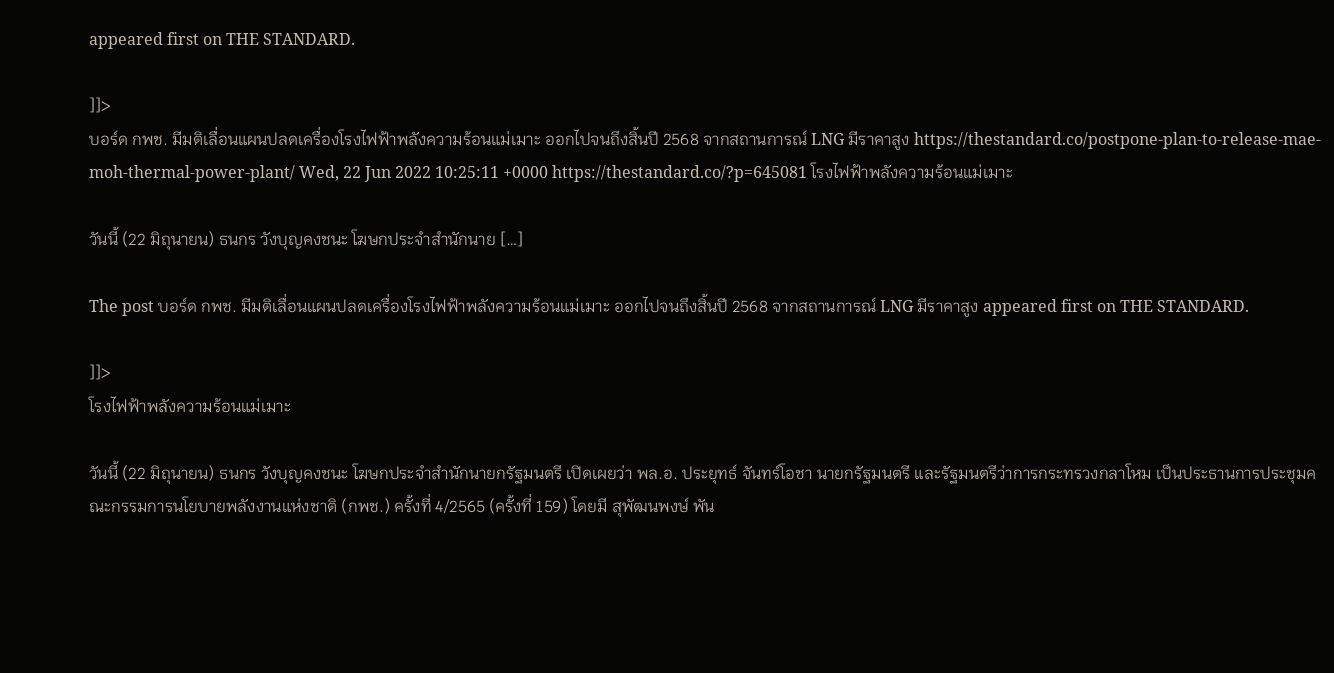appeared first on THE STANDARD.

]]>
บอร์ด กพช. มีมติเลื่อนแผนปลดเครื่องโรงไฟฟ้าพลังความร้อนแม่เมาะ ออกไปจนถึงสิ้นปี 2568 จากสถานการณ์ LNG มีราคาสูง https://thestandard.co/postpone-plan-to-release-mae-moh-thermal-power-plant/ Wed, 22 Jun 2022 10:25:11 +0000 https://thestandard.co/?p=645081 โรงไฟฟ้าพลังความร้อนแม่เมาะ

วันนี้ (22 มิถุนายน) ธนกร วังบุญคงชนะ โฆษกประจำสำนักนาย […]

The post บอร์ด กพช. มีมติเลื่อนแผนปลดเครื่องโรงไฟฟ้าพลังความร้อนแม่เมาะ ออกไปจนถึงสิ้นปี 2568 จากสถานการณ์ LNG มีราคาสูง appeared first on THE STANDARD.

]]>
โรงไฟฟ้าพลังความร้อนแม่เมาะ

วันนี้ (22 มิถุนายน) ธนกร วังบุญคงชนะ โฆษกประจำสำนักนายกรัฐมนตรี เปิดเผยว่า พล.อ. ประยุทธ์ จันทร์โอชา นายกรัฐมนตรี และรัฐมนตรีว่าการกระทรวงกลาโหม เป็นประธานการประชุมคณะกรรมการนโยบายพลังงานแห่งชาติ (กพช.) ครั้งที่ 4/2565 (ครั้งที่ 159) โดยมี สุพัฒนพงษ์ พัน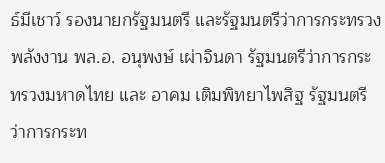ธ์มีเชาว์ รองนายกรัฐมนตรี และรัฐมนตรีว่าการกระทรวงพลังงาน พล.อ. อนุพงษ์ เผ่าจินดา รัฐมนตรีว่าการกระทรวงมหาดไทย และ อาคม เติมพิทยาไพสิฐ รัฐมนตรีว่าการกระท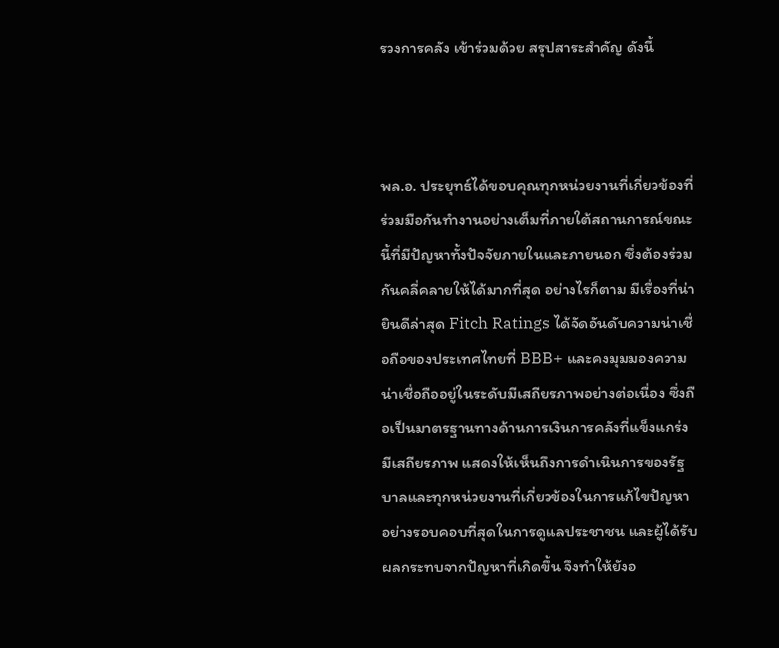รวงการคลัง เข้าร่วมด้วย สรุปสาระสำคัญ ดังนี้



พล.อ. ประยุทธ์ได้ขอบคุณทุกหน่วยงานที่เกี่ยวข้องที่ร่วมมือกันทำงานอย่างเต็มที่ภายใต้สถานการณ์ขณะนี้ที่มีปัญหาทั้งปัจจัยภายในและภายนอก ซึ่งต้องร่วมกันคลี่คลายให้ได้มากที่สุด อย่างไรก็ตาม มีเรื่องที่น่ายินดีล่าสุด Fitch Ratings ได้จัดอันดับความน่าเชื่อถือของประเทศไทยที่ BBB+ และคงมุมมองความน่าเชื่อถืออยู่ในระดับมีเสถียรภาพอย่างต่อเนื่อง ซึ่งถือเป็นมาตรฐานทางด้านการเงินการคลังที่แข็งแกร่งมีเสถียรภาพ แสดงให้เห็นถึงการดำเนินการของรัฐบาลและทุกหน่วยงานที่เกี่ยวข้องในการแก้ไขปัญหาอย่างรอบคอบที่สุดในการดูแลประชาชน และผู้ได้รับผลกระทบจากปัญหาที่เกิดขึ้น จึงทำให้ยังอ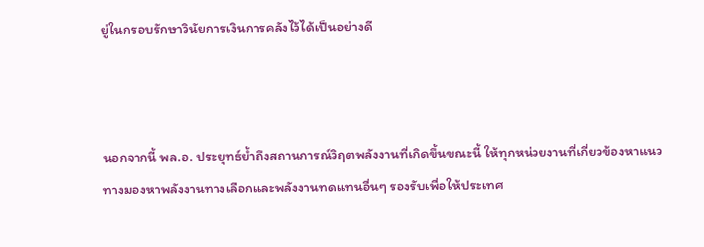ยู่ในกรอบรักษาวินัยการเงินการคลังไว้ได้เป็นอย่างดี



นอกจากนี้ พล.อ. ประยุทธ์ย้ำถึงสถานการณ์วิฤตพลังงานที่เกิดขึ้นขณะนี้ ให้ทุกหน่วยงานที่เกี่ยวข้องหาแนวทางมองหาพลังงานทางเลือกและพลังงานทดแทนอื่นๆ รองรับเพื่อให้ประเทศ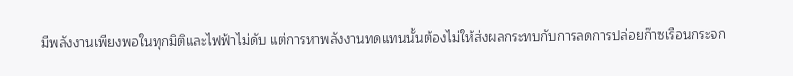มีพลังงานเพียงพอในทุกมิติและไฟฟ้าไม่ดับ แต่การหาพลังงานทดแทนนั้นต้องไม่ให้ส่งผลกระทบกับการลดการปล่อยก๊าซเรือนกระจก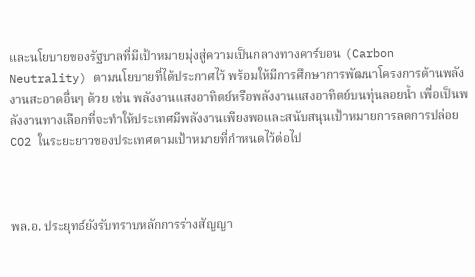และนโยบายของรัฐบาลที่มีเป้าหมายมุ่งสู่ความเป็นกลางทางคาร์บอน (Carbon Neutrality) ตามนโยบายที่ได้ประกาศไว้ พร้อมให้มีการศึกษาการพัฒนาโครงการด้านพลังงานสะอาดอื่นๆ ด้วย เช่น พลังงานแสงอาทิตย์หรือพลังงานแสงอาทิตย์บนทุ่นลอยน้ำ เพื่อเป็นพลังงานทางเลือกที่จะทำให้ประเทศมีพลังงานเพียงพอและสนับสนุนเป้าหมายการลดการปล่อย CO2 ในระยะยาวของประเทศตามเป้าหมายที่กำหนดไว้ต่อไป



พล.อ. ประยุทธ์ยังรับทราบหลักการร่างสัญญา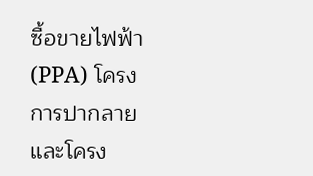ซื้อขายไฟฟ้า (PPA) โครงการปากลาย และโครง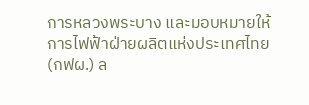การหลวงพระบาง และมอบหมายให้การไฟฟ้าฝ่ายผลิตแห่งประเทศไทย (กฟผ.) ล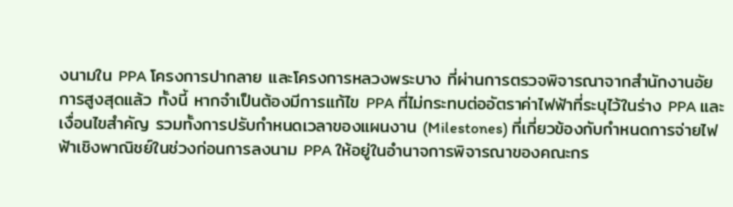งนามใน PPA โครงการปากลาย และโครงการหลวงพระบาง ที่ผ่านการตรวจพิจารณาจากสำนักงานอัยการสูงสุดแล้ว ทั้งนี้ หากจำเป็นต้องมีการแก้ไข PPA ที่ไม่กระทบต่ออัตราค่าไฟฟ้าที่ระบุไว้ในร่าง PPA และเงื่อนไขสำคัญ รวมทั้งการปรับกำหนดเวลาของแผนงาน (Milestones) ที่เกี่ยวข้องกับกำหนดการจ่ายไฟฟ้าเชิงพาณิชย์ในช่วงก่อนการลงนาม PPA ให้อยู่ในอำนาจการพิจารณาของคณะกร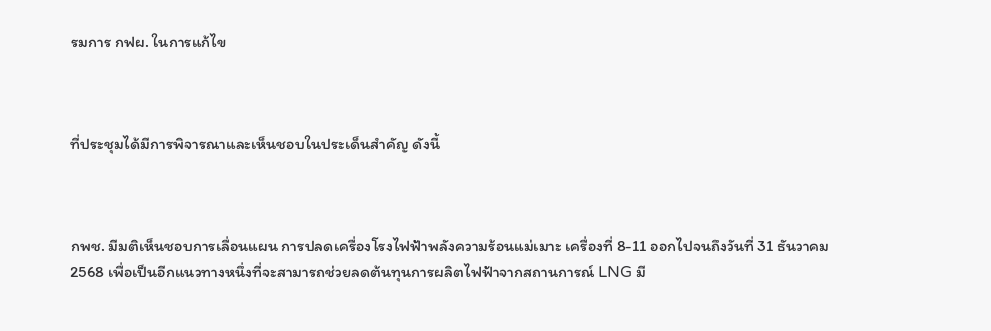รมการ กฟผ. ในการแก้ไข



ที่ประชุมได้มีการพิจารณาและเห็นชอบในประเด็นสำคัญ ดังนี้



กพช. มีมติเห็นชอบการเลื่อนแผน การปลดเครื่องโรงไฟฟ้าพลังความร้อนแม่เมาะ เครื่องที่ 8-11 ออกไปจนถึงวันที่ 31 ธันวาคม 2568 เพื่อเป็นอีกแนวทางหนึ่งที่จะสามารถช่วยลดต้นทุนการผลิตไฟฟ้าจากสถานการณ์ LNG มี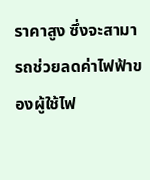ราคาสูง ซึ่งจะสามารถช่วยลดค่าไฟฟ้าของผู้ใช้ไฟ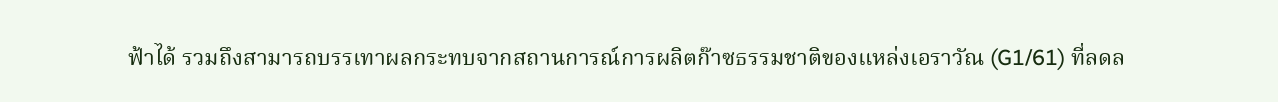ฟ้าได้ รวมถึงสามารถบรรเทาผลกระทบจากสถานการณ์การผลิตก๊าซธรรมชาติของแหล่งเอราวัณ (G1/61) ที่ลดล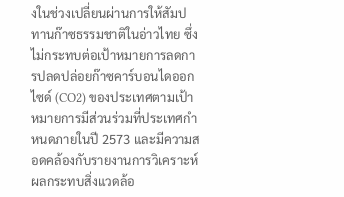งในช่วงเปลี่ยนผ่านการให้สัมปทานก๊าซธรรมชาติในอ่าวไทย ซึ่งไม่กระทบต่อเป้าหมายการลดการปลดปล่อยก๊าซคาร์บอนไดออกไซด์ (CO2) ของประเทศตามเป้าหมายการมีส่วนร่วมที่ประเทศกำหนดภายในปี 2573 และมีความสอดคล้องกับรายงานการวิเคราะห์ผลกระทบสิ่งแวดล้อ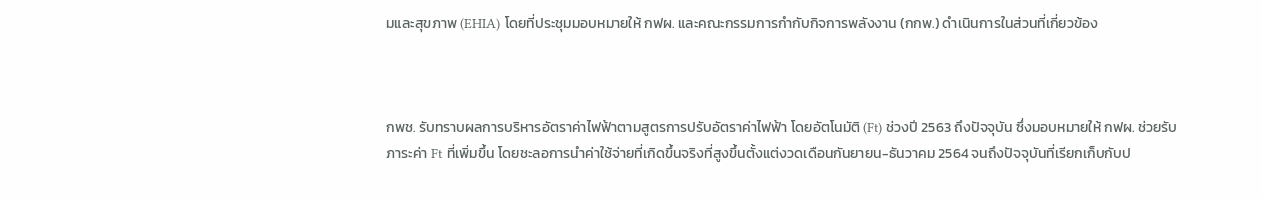มและสุขภาพ (EHIA) โดยที่ประชุมมอบหมายให้ กฟผ. และคณะกรรมการกำกับกิจการพลังงาน (กกพ.) ดำเนินการในส่วนที่เกี่ยวข้อง



กพช. รับทราบผลการบริหารอัตราค่าไฟฟ้าตามสูตรการปรับอัตราค่าไฟฟ้า โดยอัตโนมัติ (Ft) ช่วงปี 2563 ถึงปัจจุบัน ซึ่งมอบหมายให้ กฟผ. ช่วยรับภาระค่า Ft ที่เพิ่มขึ้น โดยชะลอการนำค่าใช้จ่ายที่เกิดขึ้นจริงที่สูงขึ้นตั้งแต่งวดเดือนกันยายน-ธันวาคม 2564 จนถึงปัจจุบันที่เรียกเก็บกับป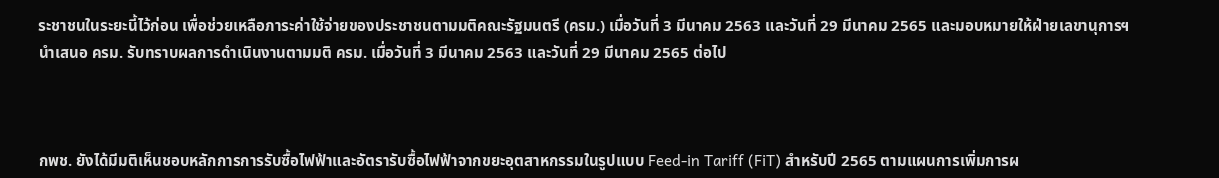ระชาชนในระยะนี้ไว้ก่อน เพื่อช่วยเหลือภาระค่าใช้จ่ายของประชาชนตามมติคณะรัฐมนตรี (ครม.) เมื่อวันที่ 3 มีนาคม 2563 และวันที่ 29 มีนาคม 2565 และมอบหมายให้ฝ่ายเลขานุการฯ นำเสนอ ครม. รับทราบผลการดำเนินงานตามมติ ครม. เมื่อวันที่ 3 มีนาคม 2563 และวันที่ 29 มีนาคม 2565 ต่อไป



กพช. ยังได้มีมติเห็นชอบหลักการการรับซื้อไฟฟ้าและอัตรารับซื้อไฟฟ้าจากขยะอุตสาหกรรมในรูปแบบ Feed-in Tariff (FiT) สำหรับปี 2565 ตามแผนการเพิ่มการผ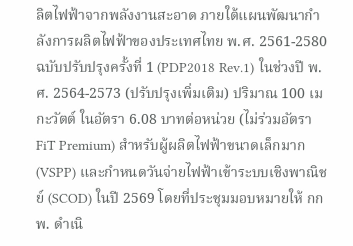ลิตไฟฟ้าจากพลังงานสะอาด ภายใต้แผนพัฒนากำลังการผลิตไฟฟ้าของประเทศไทย พ.ศ. 2561-2580 ฉบับปรับปรุงครั้งที่ 1 (PDP2018 Rev.1) ในช่วงปี พ.ศ. 2564-2573 (ปรับปรุงเพิ่มเติม) ปริมาณ 100 เมกะวัตต์ ในอัตรา 6.08 บาทต่อหน่วย (ไม่ร่วมอัตรา FiT Premium) สำหรับผู้ผลิตไฟฟ้าขนาดเล็กมาก (VSPP) และกำหนดวันจ่ายไฟฟ้าเข้าระบบเชิงพาณิชย์ (SCOD) ในปี 2569 โดยที่ประชุมมอบหมายให้ กกพ. ดำเนิ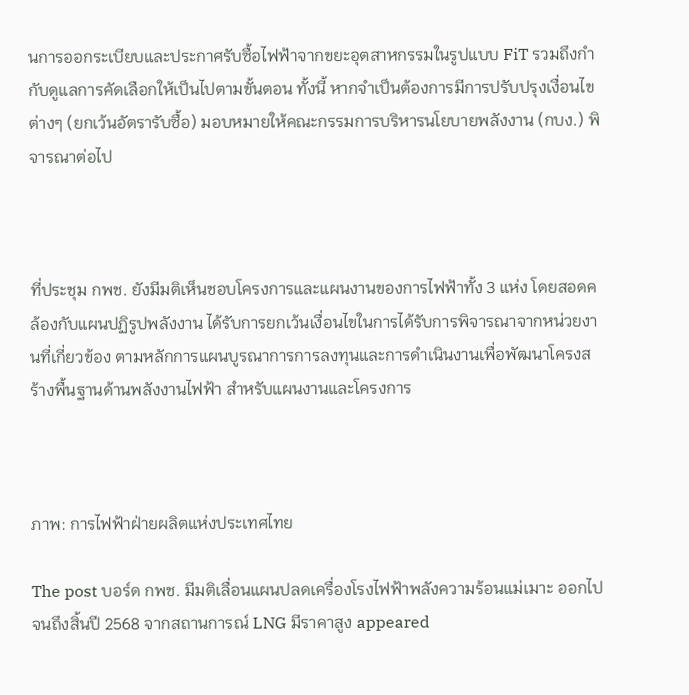นการออกระเบียบและประกาศรับซื้อไฟฟ้าจากขยะอุตสาหกรรมในรูปแบบ FiT รวมถึงกำกับดูแลการคัดเลือกให้เป็นไปตามขั้นตอน ทั้งนี้ หากจำเป็นต้องการมีการปรับปรุงเงื่อนไขต่างๆ (ยกเว้นอัตรารับซื้อ) มอบหมายให้คณะกรรมการบริหารนโยบายพลังงาน (กบง.) พิจารณาต่อไป



ที่ประชุม กพช. ยังมีมติเห็นชอบโครงการและแผนงานของการไฟฟ้าทั้ง 3 แห่ง โดยสอดคล้องกับแผนปฏิรูปพลังงาน ได้รับการยกเว้นเงื่อนไขในการได้รับการพิจารณาจากหน่วยงานที่เกี่ยวข้อง ตามหลักการแผนบูรณาการการลงทุนและการดำเนินงานเพื่อพัฒนาโครงสร้างพื้นฐานด้านพลังงานไฟฟ้า สำหรับแผนงานและโครงการ



ภาพ: การไฟฟ้าฝ่ายผลิตแห่งประเทศไทย

The post บอร์ด กพช. มีมติเลื่อนแผนปลดเครื่องโรงไฟฟ้าพลังความร้อนแม่เมาะ ออกไปจนถึงสิ้นปี 2568 จากสถานการณ์ LNG มีราคาสูง appeared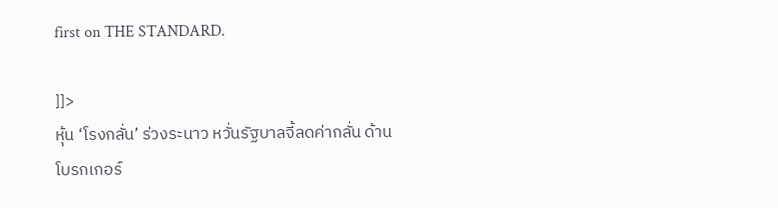first on THE STANDARD.

]]>
หุ้น ‘โรงกลั่น’ ร่วงระนาว หวั่นรัฐบาลจี้ลดค่ากลั่น ด้านโบรกเกอร์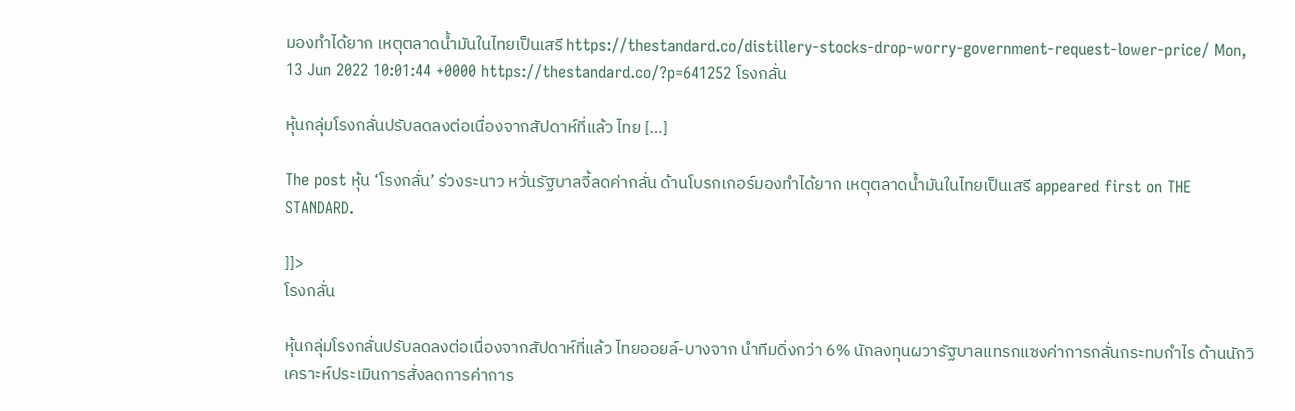มองทำได้ยาก เหตุตลาดน้ำมันในไทยเป็นเสรี https://thestandard.co/distillery-stocks-drop-worry-government-request-lower-price/ Mon, 13 Jun 2022 10:01:44 +0000 https://thestandard.co/?p=641252 โรงกลั่น

หุ้นกลุ่มโรงกลั่นปรับลดลงต่อเนื่องจากสัปดาห์ที่แล้ว ไทย […]

The post หุ้น ‘โรงกลั่น’ ร่วงระนาว หวั่นรัฐบาลจี้ลดค่ากลั่น ด้านโบรกเกอร์มองทำได้ยาก เหตุตลาดน้ำมันในไทยเป็นเสรี appeared first on THE STANDARD.

]]>
โรงกลั่น

หุ้นกลุ่มโรงกลั่นปรับลดลงต่อเนื่องจากสัปดาห์ที่แล้ว ไทยออยล์-บางจาก นำทีมดิ่งกว่า 6% นักลงทุนผวารัฐบาลแทรกแซงค่าการกลั่นกระทบกำไร ด้านนักวิเคราะห์ประเมินการสั่งลดการค่าการ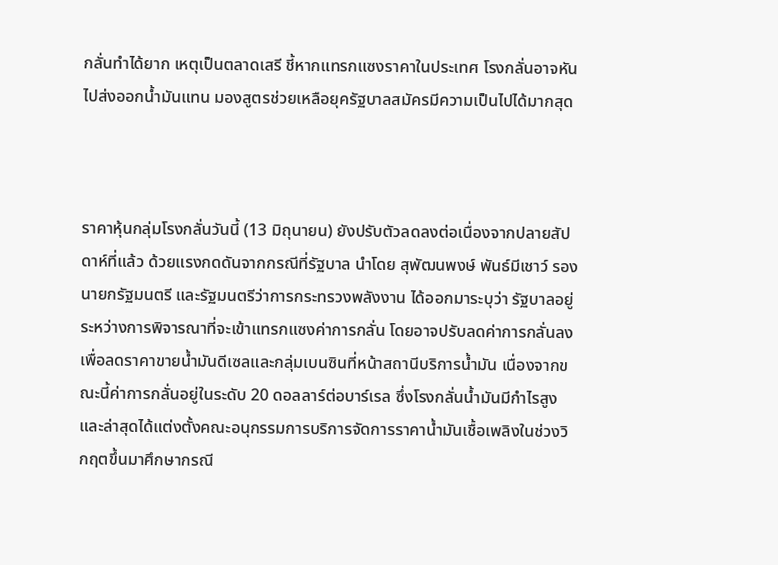กลั่นทำได้ยาก เหตุเป็นตลาดเสรี ชี้หากแทรกแซงราคาในประเทศ โรงกลั่นอาจหันไปส่งออกน้ำมันแทน มองสูตรช่วยเหลือยุครัฐบาลสมัครมีความเป็นไปได้มากสุด



ราคาหุ้นกลุ่มโรงกลั่นวันนี้ (13 มิถุนายน) ยังปรับตัวลดลงต่อเนื่องจากปลายสัปดาห์ที่แล้ว ด้วยแรงกดดันจากกรณีที่รัฐบาล นำโดย สุพัฒนพงษ์ พันธ์มีเชาว์ รองนายกรัฐมนตรี และรัฐมนตรีว่าการกระทรวงพลังงาน ได้ออกมาระบุว่า รัฐบาลอยู่ระหว่างการพิจารณาที่จะเข้าแทรกแซงค่าการกลั่น โดยอาจปรับลดค่าการกลั่นลง เพื่อลดราคาขายน้ำมันดีเซลและกลุ่มเบนซินที่หน้าสถานีบริการน้ำมัน เนื่องจากขณะนี้ค่าการกลั่นอยู่ในระดับ 20 ดอลลาร์ต่อบาร์เรล ซึ่งโรงกลั่นน้ำมันมีกำไรสูง และล่าสุดได้แต่งตั้งคณะอนุกรรมการบริการจัดการราคาน้ำมันเชื้อเพลิงในช่วงวิกฤตขึ้นมาศึกษากรณี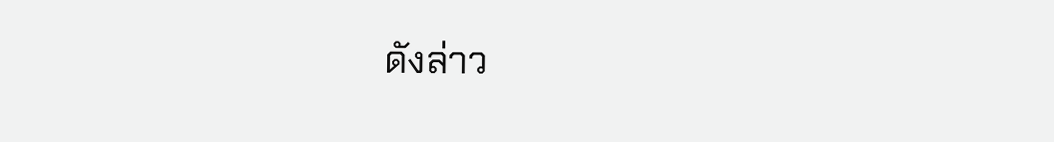ดังล่าว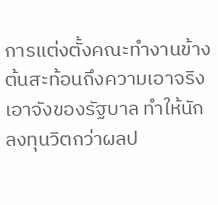การแต่งตั้งคณะทำงานข้างต้นสะท้อนถึงความเอาจริงเอาจังของรัฐบาล ทำให้นักลงทุนวิตกว่าผลป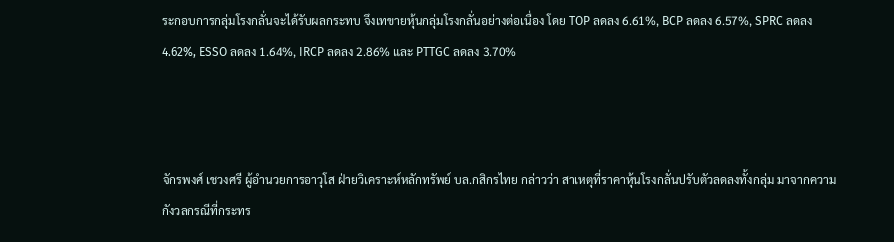ระกอบการกลุ่มโรงกลั่นจะได้รับผลกระทบ จึงเทขายหุ้นกลุ่มโรงกลั่นอย่างต่อเนื่อง โดย TOP ลดลง 6.61%, BCP ลดลง 6.57%, SPRC ลดลง 4.62%, ESSO ลดลง 1.64%, IRCP ลดลง 2.86% และ PTTGC ลดลง 3.70%



จักรพงศ์ เชวงศรี ผู้อำนวยการอาวุโส ฝ่ายวิเคราะห์หลักทรัพย์ บล.กสิกรไทย กล่าวว่า สาเหตุที่ราคาหุ้นโรงกลั่นปรับตัวลดลงทั้งกลุ่ม มาจากความกังวลกรณีที่กระทร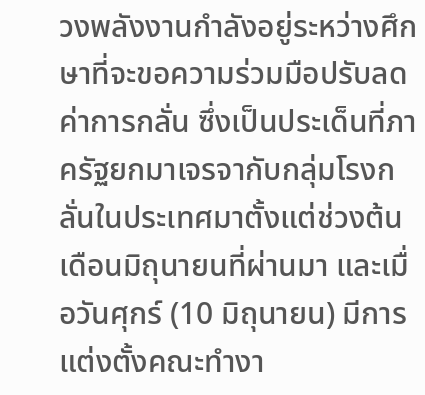วงพลังงานกำลังอยู่ระหว่างศึกษาที่จะขอความร่วมมือปรับลดค่าการกลั่น ซึ่งเป็นประเด็นที่ภาครัฐยกมาเจรจากับกลุ่มโรงกลั่นในประเทศมาตั้งแต่ช่วงต้นเดือนมิถุนายนที่ผ่านมา และเมื่อวันศุกร์ (10 มิถุนายน) มีการแต่งตั้งคณะทำงา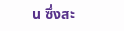น ซึ่งสะ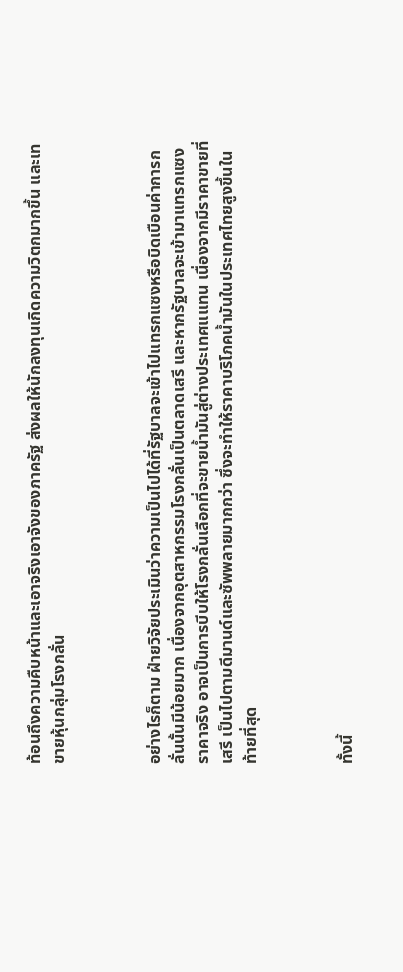ท้อนถึงความคืบหน้าและเอาจริงเอาจังของภาครัฐ ส่งผลให้นักลงทุนเกิดความวิตกมากขึ้น และเทขายหุ้นกลุ่มโรงกลั่น



อย่างไรก็ตาม ฝ่ายวิจัยประเมินว่าความเป็นไปได้ที่รัฐบาลจะเข้าไปแทรกแซงหรือบิดเบือนค่าการกลั่นนั้นมีน้อยมาก เนื่องจากอุตสาหกรรมโรงกลั่นเป็นตลาดเสรี และหากรัฐบาลจะเข้ามาแทรกแซงราคาจริง อาจเป็นการบีบให้โรงกลั่นเลือกที่จะขายน้ำมันสู่ต่างประเทศแแทน เนื่องจากมีราคาขายที่เสรี เป็นไปตามดีมานด์และซัพพลายมากกว่า ซึ่งจะทำให้ราคาบริโภคน้ำมันในประเทศไทยสูงขึ้นในท้ายที่สุด



ทั้งนี้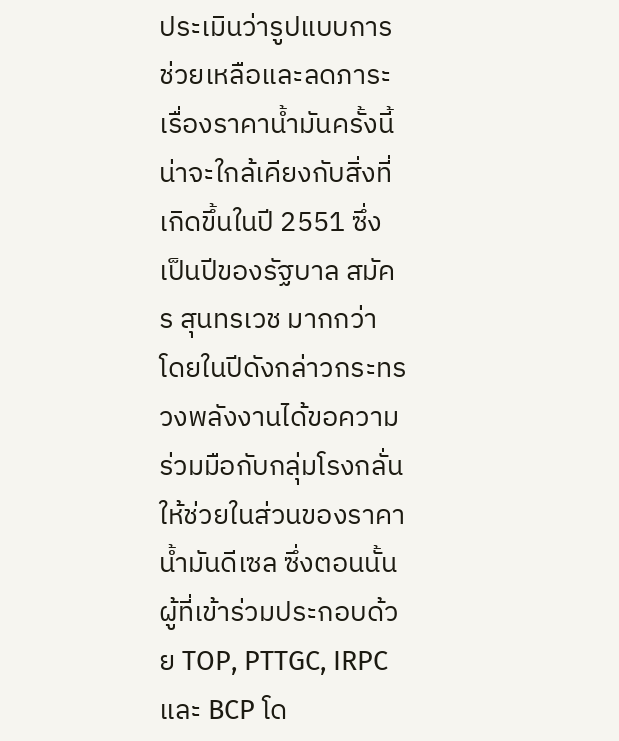ประเมินว่ารูปแบบการช่วยเหลือและลดภาระเรื่องราคาน้ำมันครั้งนี้น่าจะใกล้เคียงกับสิ่งที่เกิดขึ้นในปี 2551 ซึ่งเป็นปีของรัฐบาล สมัคร สุนทรเวช มากกว่า โดยในปีดังกล่าวกระทรวงพลังงานได้ขอความร่วมมือกับกลุ่มโรงกลั่นให้ช่วยในส่วนของราคาน้ำมันดีเซล ซึ่งตอนนั้นผู้ที่เข้าร่วมประกอบด้วย TOP, PTTGC, IRPC และ BCP โด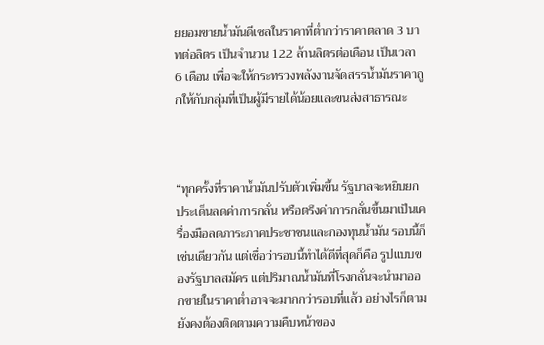ยยอมขายน้ำมันดีเซลในราคาที่ต่ำกว่าราคาตลาด 3 บาทต่อลิตร เป็นจำนวน 122 ล้านลิตรต่อเดือน เป็นเวลา 6 เดือน เพื่อจะให้กระทรวงพลังงานจัดสรรน้ำมันราคาถูกให้กับกลุ่มที่เป็นผู้มีรายได้น้อยและขนส่งสาธารณะ



“ทุกครั้งที่ราคาน้ำมันปรับตัวเพิ่มขึ้น รัฐบาลจะหยิบยกประเด็นลดค่าการกลั่น หรือตรึงค่าการกลั่นขึ้นมาเป็นเครื่องมือลดภาระภาคประชาชนและกองทุนน้ำมัน รอบนี้ก็เช่นเดียวกัน แต่เชื่อว่ารอบนี้ทำได้ดีที่สุดก็คือ รูปแบบของรัฐบาลสมัคร แต่ปริมาณน้ำมันที่โรงกลั่นจะนำมาออกขายในราคาต่ำอาจจะมากกว่ารอบที่แล้ว อย่างไรก็ตาม ยังคงต้องติดตามความคืบหน้าของ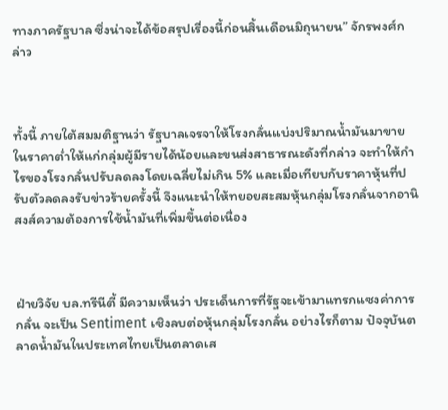ทางภาครัฐบาล ซึ่งน่าจะได้ข้อสรุปเรื่องนี้ก่อนสิ้นเดือนมิถุนายน” จักรพงศ์กล่าว



ทั้งนี้ ภายใต้สมมติฐานว่า รัฐบาลเจรจาให้โรงกลั่นแบ่งปริมาณน้ำมันมาขายในราคาต่ำให้แก่กลุ่มผู้มีรายได้น้อยและขนส่งสาธารณะดังที่กล่าว จะทำให้กำไรของโรงกลั่นปรับลดลงโดยเฉลี่ยไม่เกิน 5% และเมื่อเทียบกับราคาหุ้นที่ปรับตัวลดลงรับข่าวร้ายครั้งนี้ จึงแนะนำให้ทยอยสะสมหุ้นกลุ่มโรงกลั่นจากอานิสงส์ความต้องการใช้น้ำมันที่เพิ่มขึ้นต่อเนื่อง



ฝ่ายวิจัย บล.ทรีนีตี้ มีความเห็นว่า ประเด็นการที่รัฐจะเข้ามาแทรกแซงค่าการกลั่น จะเป็น Sentiment เชิงลบต่อหุ้นกลุ่มโรงกลั่น อย่างไรก็ตาม ปัจจุบันตลาดน้ำมันในประเทศไทยเป็นตลาดเส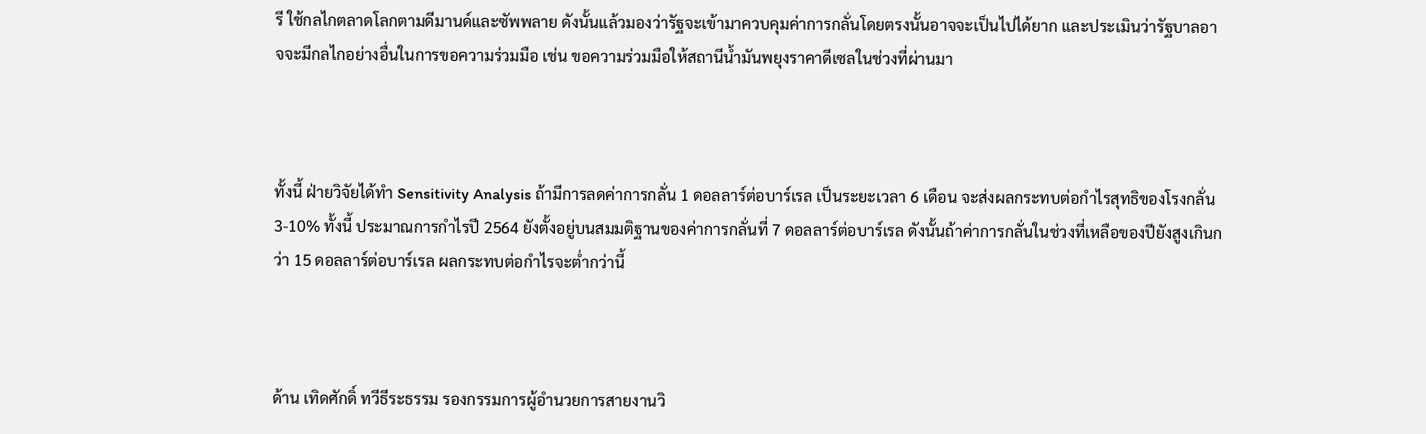รี ใช้กลไกตลาดโลกตามดีมานด์และซัพพลาย ดังนั้นแล้วมองว่ารัฐจะเข้ามาควบคุมค่าการกลั่นโดยตรงนั้นอาจจะเป็นไปได้ยาก และประเมินว่ารัฐบาลอาจจะมีกลไกอย่างอื่นในการขอความร่วมมือ เช่น ขอความร่วมมือให้สถานีน้ำมันพยุงราคาดีเซลในช่วงที่ผ่านมา



ทั้งนี้ ฝ่ายวิจัยได้ทำ Sensitivity Analysis ถ้ามีการลดค่าการกลั่น 1 ดอลลาร์ต่อบาร์เรล เป็นระยะเวลา 6 เดือน จะส่งผลกระทบต่อกำไรสุทธิของโรงกลั่น 3-10% ทั้งนี้ ประมาณการกำไรปี 2564 ยังตั้งอยู่บนสมมติฐานของค่าการกลั่นที่ 7 ดอลลาร์ต่อบาร์เรล ดังนั้นถ้าค่าการกลั่นในช่วงที่เหลือของปียังสูงเกินกว่า 15 ดอลลาร์ต่อบาร์เรล ผลกระทบต่อกำไรจะต่ำกว่านี้



ด้าน เทิดศักดิ์ ทวีธีระธรรม รองกรรมการผู้อำนวยการสายงานวิ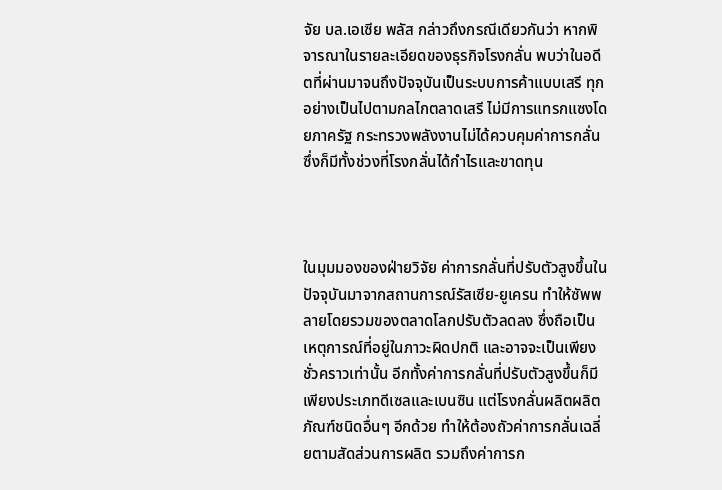จัย บล.เอเซีย พลัส กล่าวถึงกรณีเดียวกันว่า หากพิจารณาในรายละเอียดของธุรกิจโรงกลั่น พบว่าในอดีตที่ผ่านมาจนถึงปัจจุบันเป็นระบบการค้าแบบเสรี ทุกอย่างเป็นไปตามกลไกตลาดเสรี ไม่มีการแทรกแซงโดยภาครัฐ กระทรวงพลังงานไม่ได้ควบคุมค่าการกลั่น ซึ่งก็มีทั้งช่วงที่โรงกลั่นได้กำไรและขาดทุน



ในมุมมองของฝ่ายวิจัย ค่าการกลั่นที่ปรับตัวสูงขึ้นในปัจจุบันมาจากสถานการณ์รัสเซีย-ยูเครน ทำให้ซัพพลายโดยรวมของตลาดโลกปรับตัวลดลง ซึ่งถือเป็นเหตุการณ์ที่อยู่ในภาวะผิดปกติ และอาจจะเป็นเพียงชั่วคราวเท่านั้น อีกทั้งค่าการกลั่นที่ปรับตัวสูงขึ้นก็มีเพียงประเภทดีเซลและเบนซิน แต่โรงกลั่นผลิตผลิตภัณฑ์ชนิดอื่นๆ อีกด้วย ทำให้ต้องถัวค่าการกลั่นเฉลี่ยตามสัดส่วนการผลิต รวมถึงค่าการก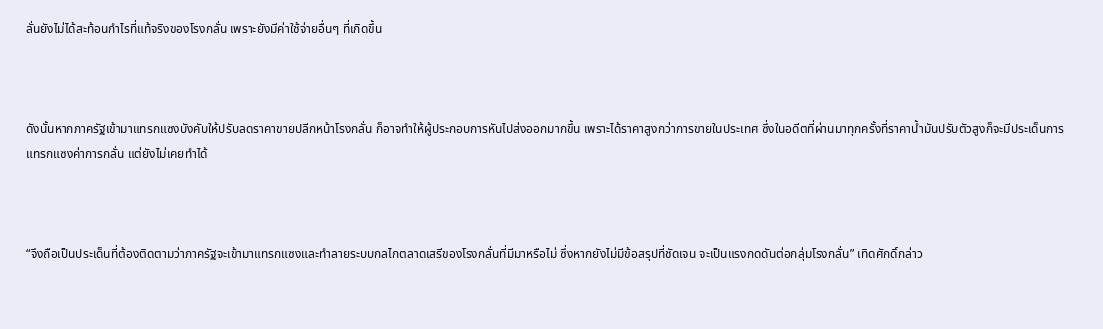ลั่นยังไม่ได้สะท้อนกำไรที่แท้จริงของโรงกลั่น เพราะยังมีค่าใช้จ่ายอื่นๆ ที่เกิดขึ้น



ดังนั้นหากภาครัฐเข้ามาแทรกแซงบังคับให้ปรับลดราคาขายปลีกหน้าโรงกลั่น ก็อาจทำให้ผู้ประกอบการหันไปส่งออกมากขึ้น เพราะได้ราคาสูงกว่าการขายในประเทศ ซึ่งในอดีตที่ผ่านมาทุกครั้งที่ราคาน้ำมันปรับตัวสูงก็จะมีประเด็นการแทรกแซงค่าการกลั่น แต่ยังไม่เคยทำได้



“จึงถือเป็นประเด็นที่ต้องติดตามว่าภาครัฐจะเข้ามาแทรกแซงและทำลายระบบกลไกตลาดเสรีของโรงกลั่นที่มีมาหรือไม่ ซึ่งหากยังไม่มีข้อสรุปที่ชัดเจน จะเป็นแรงกดดันต่อกลุ่มโรงกลั่น” เทิดศักดิ์กล่าว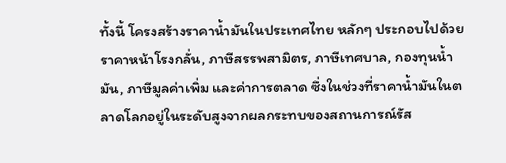ทั้งนี้ โครงสร้างราคาน้ำมันในประเทศไทย หลักๆ ประกอบไปด้วยราคาหน้าโรงกลั่น, ภาษีสรรพสามิตร, ภาษีเทศบาล, กองทุนน้ำมัน, ภาษีมูลค่าเพิ่ม และค่าการตลาด ซึ่งในช่วงที่ราคาน้ำมันในตลาดโลกอยู่ในระดับสูงจากผลกระทบของสถานการณ์รัส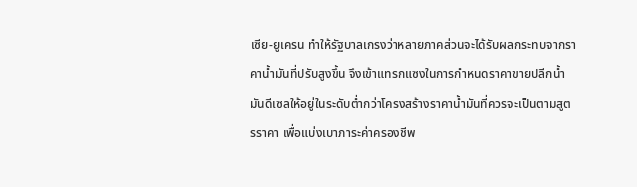เซีย-ยูเครน ทำให้รัฐบาลเกรงว่าหลายภาคส่วนจะได้รับผลกระทบจากราคาน้ำมันที่ปรับสูงขึ้น จึงเข้าแทรกแซงในการกำหนดราคาขายปลีกน้ำมันดีเซลให้อยู่ในระดับต่ำกว่าโครงสร้างราคาน้ำมันที่ควรจะเป็นตามสูตรราคา เพื่อแบ่งเบาภาระค่าครองชีพ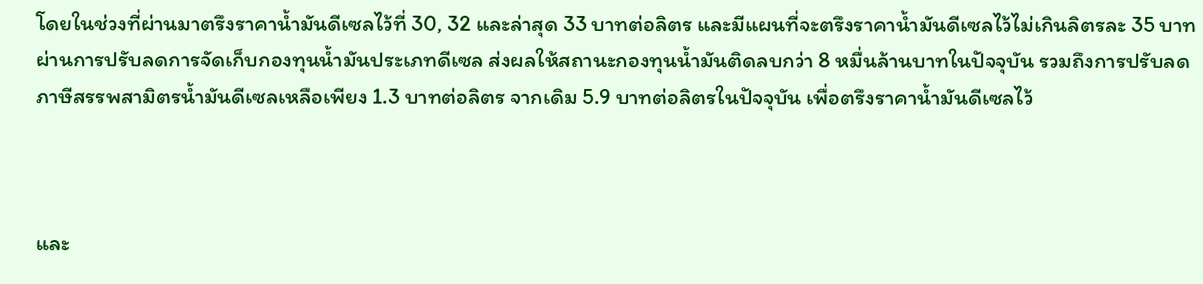โดยในช่วงที่ผ่านมาตรึงราคาน้ำมันดีเซลไว้ที่ 30, 32 และล่าสุด 33 บาทต่อลิตร และมีแผนที่จะตรึงราคาน้ำมันดีเซลไว้ไม่เกินลิตรละ 35 บาท ผ่านการปรับลดการจัดเก็บกองทุนน้ำมันประเภทดีเซล ส่งผลให้สถานะกองทุนน้ำมันติดลบกว่า 8 หมื่นล้านบาทในปัจจุบัน รวมถึงการปรับลดภาษีสรรพสามิตรน้ำมันดีเซลเหลือเพียง 1.3 บาทต่อลิตร จากเดิม 5.9 บาทต่อลิตรในปัจจุบัน เพื่อตรึงราคาน้ำมันดีเซลไว้



และ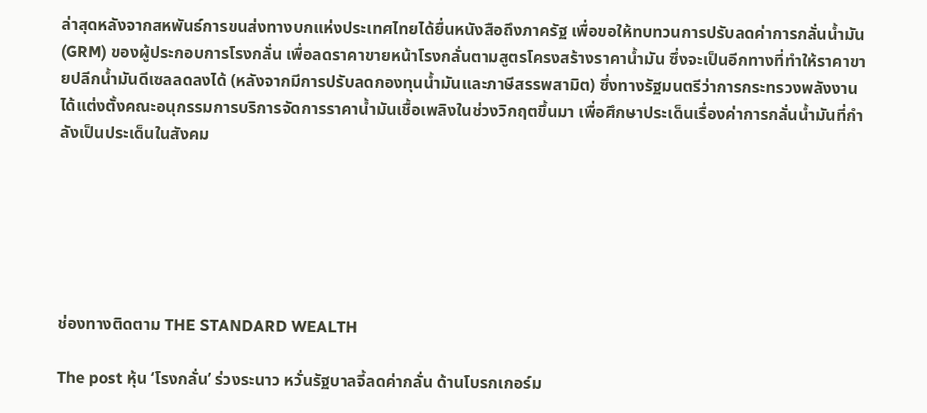ล่าสุดหลังจากสหพันธ์การขนส่งทางบกแห่งประเทศไทยได้ยื่นหนังสือถึงภาครัฐ เพื่อขอให้ทบทวนการปรับลดค่าการกลั่นน้ำมัน (GRM) ของผู้ประกอบการโรงกลั่น เพื่อลดราคาขายหน้าโรงกลั่นตามสูตรโครงสร้างราคาน้ำมัน ซึ่งจะเป็นอีกทางที่ทำให้ราคาขายปลีกน้ำมันดีเซลลดลงได้ (หลังจากมีการปรับลดกองทุนน้ำมันและภาษีสรรพสามิต) ซึ่งทางรัฐมนตรีว่าการกระทรวงพลังงานได้แต่งตั้งคณะอนุกรรมการบริการจัดการราคาน้ำมันเชื้อเพลิงในช่วงวิกฤตขึ้นมา เพื่อศึกษาประเด็นเรื่องค่าการกลั่นน้ำมันที่กำลังเป็นประเด็นในสังคม






ช่องทางติดตาม THE STANDARD WEALTH

The post หุ้น ‘โรงกลั่น’ ร่วงระนาว หวั่นรัฐบาลจี้ลดค่ากลั่น ด้านโบรกเกอร์ม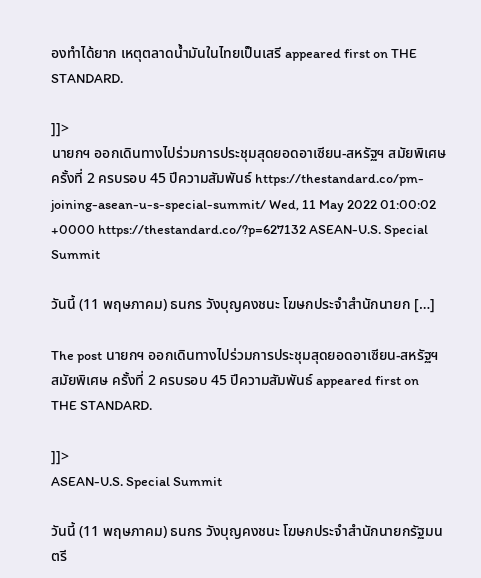องทำได้ยาก เหตุตลาดน้ำมันในไทยเป็นเสรี appeared first on THE STANDARD.

]]>
นายกฯ ออกเดินทางไปร่วมการประชุมสุดยอดอาเซียน-สหรัฐฯ สมัยพิเศษ ครั้งที่ 2 ครบรอบ 45 ปีความสัมพันธ์ https://thestandard.co/pm-joining-asean-u-s-special-summit/ Wed, 11 May 2022 01:00:02 +0000 https://thestandard.co/?p=627132 ASEAN-U.S. Special Summit

วันนี้ (11 พฤษภาคม) ธนกร วังบุญคงชนะ โฆษกประจำสำนักนายก […]

The post นายกฯ ออกเดินทางไปร่วมการประชุมสุดยอดอาเซียน-สหรัฐฯ สมัยพิเศษ ครั้งที่ 2 ครบรอบ 45 ปีความสัมพันธ์ appeared first on THE STANDARD.

]]>
ASEAN-U.S. Special Summit

วันนี้ (11 พฤษภาคม) ธนกร วังบุญคงชนะ โฆษกประจำสำนักนายกรัฐมนตรี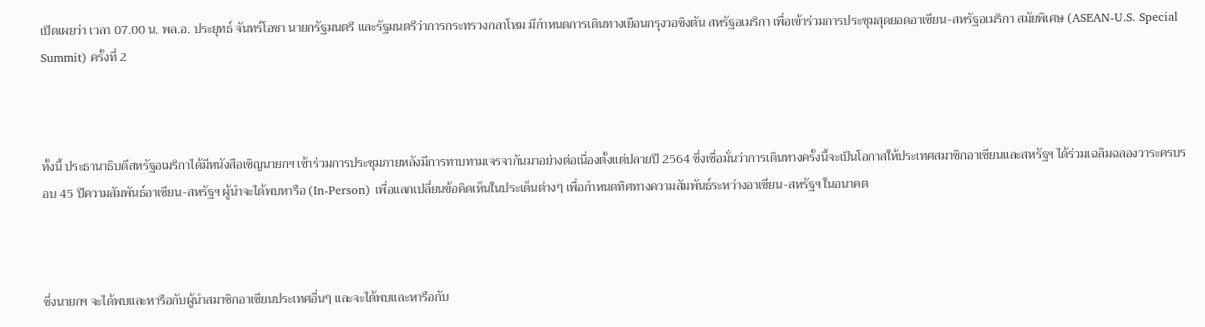เปิดเผยว่า เวลา 07.00 น. พล.อ. ประยุทธ์ จันทร์โอชา นายกรัฐมนตรี และรัฐมนตรีว่าการกระทรวงกลาโหม มีกำหนดการเดินทางเยือนกรุงวอชิงตัน สหรัฐอเมริกา เพื่อเข้าร่วมการประชุมสุดยอดอาเซียน-สหรัฐอเมริกา สมัยพิเศษ (ASEAN-U.S. Special Summit) ครั้งที่ 2



ทั้งนี้ ประธานาธิบดีสหรัฐอเมริกาได้มีหนังสือเชิญนายกฯ เข้าร่วมการประชุมภายหลังมีการทาบทามเจรจากันมาอย่างต่อเนื่องตั้งแต่ปลายปี 2564 ซึ่งเชื่อมั่นว่าการเดินทางครั้งนี้จะเป็นโอกาสให้ประเทศสมาชิกอาเซียนและสหรัฐฯ ได้ร่วมเฉลิมฉลองวาระครบรอบ 45 ปีความสัมพันธ์อาเซียน-สหรัฐฯ ผู้นำจะได้พบหารือ (In-Person) เพื่อแลกเปลี่ยนข้อคิดเห็นในประเด็นต่างๆ เพื่อกำหนดทิศทางความสัมพันธ์ระหว่างอาเซียน-สหรัฐฯ ในอนาคต



ซึ่งนายกฯ จะได้พบและหารือกับผู้นำสมาชิกอาเซียนประเทศอื่นๆ และจะได้พบและหารือกับ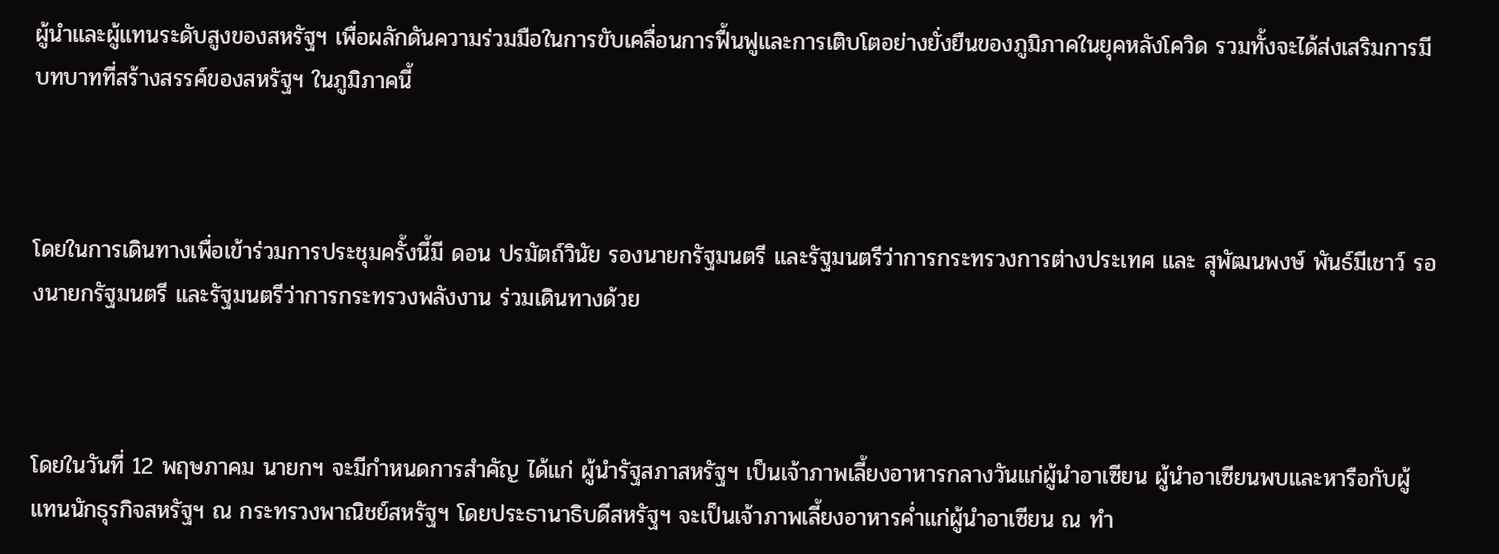ผู้นำและผู้แทนระดับสูงของสหรัฐฯ เพื่อผลักดันความร่วมมือในการขับเคลื่อนการฟื้นฟูและการเติบโตอย่างยั่งยืนของภูมิภาคในยุคหลังโควิด รวมทั้งจะได้ส่งเสริมการมีบทบาทที่สร้างสรรค์ของสหรัฐฯ ในภูมิภาคนี้



โดยในการเดินทางเพื่อเข้าร่วมการประชุมครั้งนี้มี ดอน ปรมัตถ์วินัย รองนายกรัฐมนตรี และรัฐมนตรีว่าการกระทรวงการต่างประเทศ และ สุพัฒนพงษ์ พันธ์มีเชาว์ รองนายกรัฐมนตรี และรัฐมนตรีว่าการกระทรวงพลังงาน ร่วมเดินทางด้วย



โดยในวันที่ 12 พฤษภาคม นายกฯ จะมีกำหนดการสำคัญ ได้แก่ ผู้นำรัฐสภาสหรัฐฯ เป็นเจ้าภาพเลี้ยงอาหารกลางวันแก่ผู้นำอาเซียน ผู้นำอาเซียนพบและหารือกับผู้แทนนักธุรกิจสหรัฐฯ ณ กระทรวงพาณิชย์สหรัฐฯ โดยประธานาธิบดีสหรัฐฯ จะเป็นเจ้าภาพเลี้ยงอาหารค่ำแก่ผู้นำอาเซียน ณ ทำ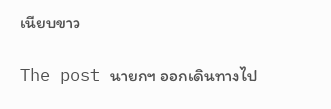เนียบขาว

The post นายกฯ ออกเดินทางไป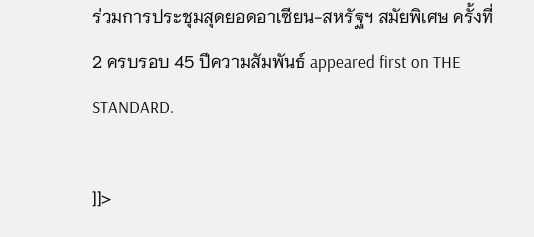ร่วมการประชุมสุดยอดอาเซียน-สหรัฐฯ สมัยพิเศษ ครั้งที่ 2 ครบรอบ 45 ปีความสัมพันธ์ appeared first on THE STANDARD.

]]>